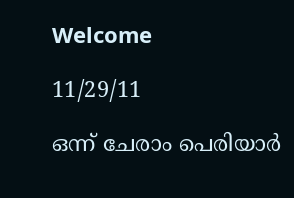Welcome

11/29/11

ഒന്ന് ചേരാം പെരിയാര്‍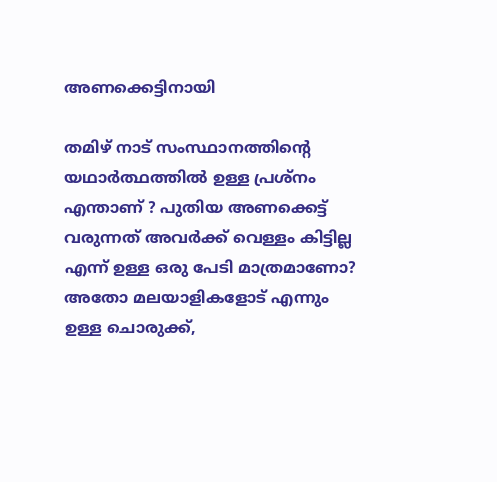അണക്കെട്ടിനായി

തമിഴ് നാട് സംസ്ഥാനത്തിന്റെ യഥാര്‍ത്ഥത്തില്‍ ഉള്ള പ്രശ്നം എന്താണ് ? പുതിയ അണക്കെട്ട് വരുന്നത് അവര്‍ക്ക് വെള്ളം കിട്ടില്ല എന്ന് ഉള്ള ഒരു പേടി മാത്രമാണോ? അതോ മലയാളികളോട് എന്നും ഉള്ള ചൊരുക്ക്,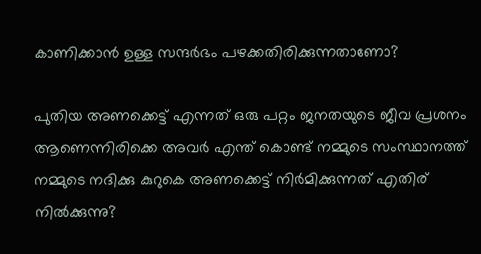കാണിക്കാന്‍ ഉള്ള സന്ദര്‍ഭം പഴക്കതിരിക്കുന്നതാണോ?

പുതിയ അണക്കെട്ട് എന്നത് ഒരു പറ്റം ജനതയുടെ ജീവ പ്രശനം ആണെന്നിരിക്കെ അവര്‍ എന്ത് കൊണ്ട് നമ്മുടെ സംസ്ഥാനത്ത് നമ്മുടെ നദിക്കു കുറുകെ അണക്കെട്ട് നിര്‍മിക്കുന്നത് എതിര് നില്‍ക്കുന്നു?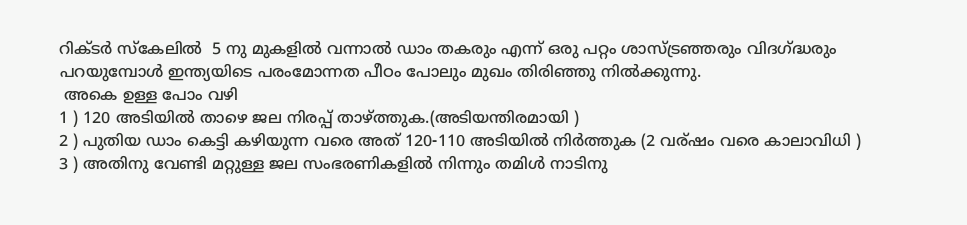റിക്ടര്‍ സ്കേലില്‍  5 നു മുകളില്‍ വന്നാല്‍ ഡാം തകരും എന്ന് ഒരു പറ്റം ശാസ്ട്രഞ്ഞരും വിദഗ്ദ്ധരും പറയുമ്പോള്‍ ഇന്ത്യയിടെ പരംമോന്നത പീഠം പോലും മുഖം തിരിഞ്ഞു നില്‍ക്കുന്നു.
 അകെ ഉള്ള പോം വഴി
1 ) 120 അടിയില്‍ താഴെ ജല നിരപ്പ് താഴ്ത്തുക.(അടിയന്തിരമായി )
2 ) പുതിയ ഡാം കെട്ടി കഴിയുന്ന വരെ അത് 120-110 അടിയില്‍ നിര്‍ത്തുക (2 വര്ഷം വരെ കാലാവിധി )
3 ) അതിനു വേണ്ടി മറ്റുള്ള ജല സംഭരണികളില്‍ നിന്നും തമിള്‍ നാടിനു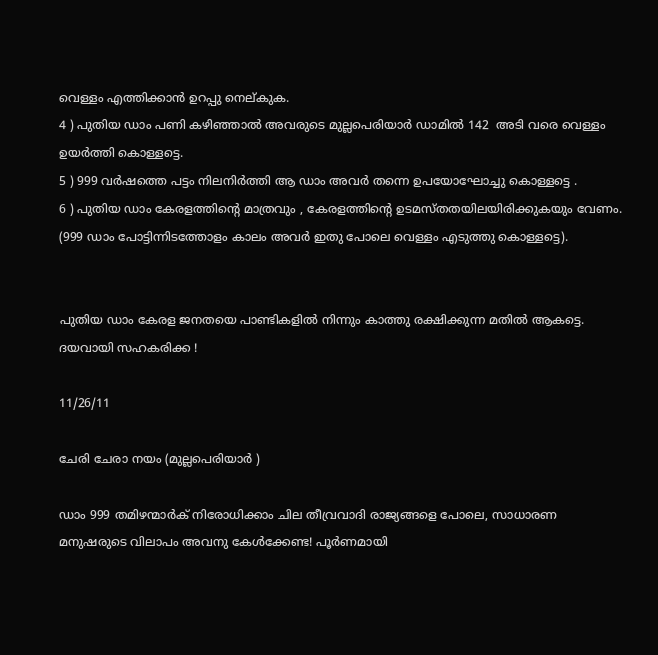വെള്ളം എത്തിക്കാന്‍ ഉറപ്പു നെല്കുക.
4 ) പുതിയ ഡാം പണി കഴിഞ്ഞാല്‍ അവരുടെ മുല്ലപെരിയാര്‍ ഡാമില്‍ 142  അടി വരെ വെള്ളം ഉയര്‍ത്തി കൊള്ളട്ടെ.
5 ) 999 വര്‍ഷത്തെ പട്ടം നിലനിര്‍ത്തി ആ ഡാം അവര്‍ തന്നെ ഉപയോഘോച്ചു കൊള്ളട്ടെ .
6 ) പുതിയ ഡാം കേരളത്തിന്റെ മാത്രവും , കേരളത്തിന്റെ ഉടമസ്തതയിലയിരിക്കുകയും വേണം. (999 ഡാം പോട്ടിന്നിടത്തോളം കാലം അവര്‍ ഇതു പോലെ വെള്ളം എടുത്തു കൊള്ളട്ടെ).


പുതിയ ഡാം കേരള ജനതയെ പാണ്ടികളില്‍ നിന്നും കാത്തു രക്ഷിക്കുന്ന മതില്‍ ആകട്ടെ.
ദയവായി സഹകരിക്ക !

11/26/11

ചേരി ചേരാ നയം (മുല്ലപെരിയാര്‍ )

ഡാം 999 തമിഴന്മാര്‍ക് നിരോധിക്കാം ചില തീവ്രവാദി രാജ്യങ്ങളെ പോലെ, സാധാരണ മനുഷരുടെ വിലാപം അവനു കേള്‍ക്കേണ്ട! പൂര്‍ണമായി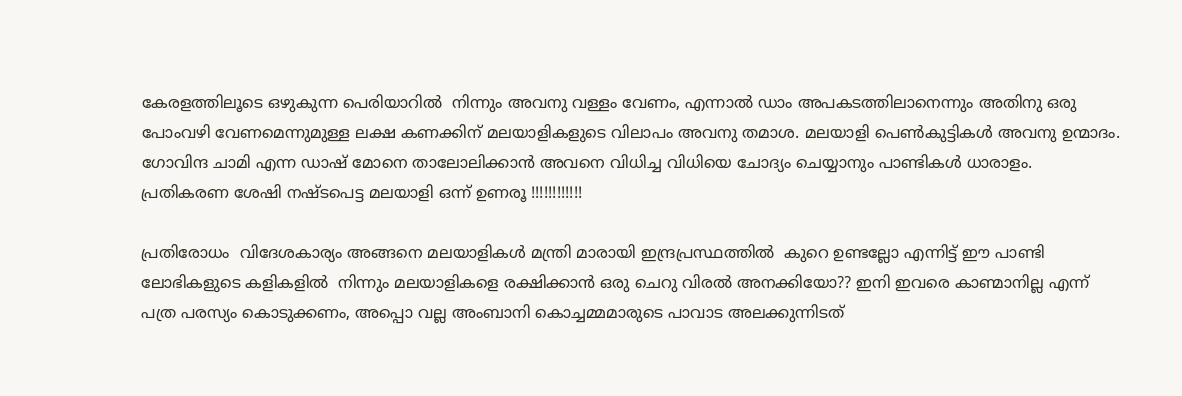കേരളത്തിലൂടെ ഒഴുകുന്ന പെരിയാറില്‍  നിന്നും അവനു വള്ളം വേണം, എന്നാല്‍ ഡാം അപകടത്തിലാനെന്നും അതിനു ഒരു പോംവഴി വേണമെന്നുമുള്ള ലക്ഷ കണക്കിന് മലയാളികളുടെ വിലാപം അവനു തമാശ. മലയാളി പെണ്‍കുട്ടികള്‍ അവനു ഉന്മാദം. ഗോവിന്ദ ചാമി എന്ന ഡാഷ് മോനെ താലോലിക്കാന്‍ അവനെ വിധിച്ച വിധിയെ ചോദ്യം ചെയ്യാനും പാണ്ടികള്‍ ധാരാളം. പ്രതികരണ ശേഷി നഷ്ടപെട്ട മലയാളി ഒന്ന് ഉണരൂ !!!!!!!!!!!!

പ്രതിരോധം  വിദേശകാര്യം അങ്ങനെ മലയാളികള്‍ മന്ത്രി മാരായി ഇന്ദ്രപ്രസ്ഥത്തില്‍  കുറെ ഉണ്ടല്ലോ എന്നിട്ട് ഈ പാണ്ടി ലോഭികളുടെ കളികളില്‍  നിന്നും മലയാളികളെ രക്ഷിക്കാന്‍ ഒരു ചെറു വിരല്‍ അനക്കിയോ?? ഇനി ഇവരെ കാണ്മാനില്ല എന്ന് പത്ര പരസ്യം കൊടുക്കണം, അപ്പൊ വല്ല അംബാനി കൊച്ചമ്മമാരുടെ പാവാട അലക്കുന്നിടത്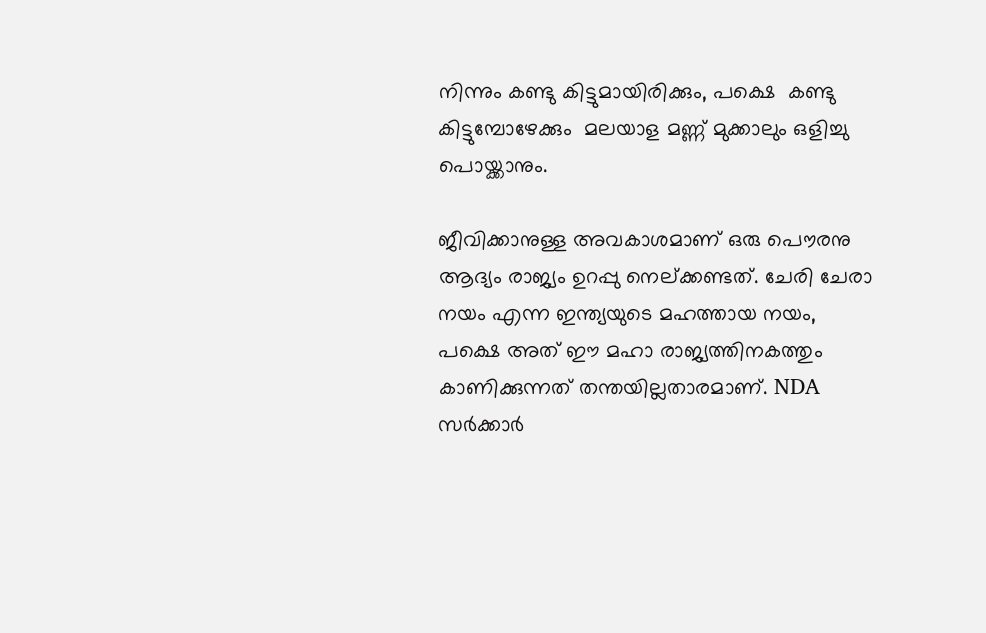നിന്നും കണ്ടു കിട്ടുമായിരിക്കും, പക്ഷെ  കണ്ടു കിട്ടുമ്പോഴേക്കും  മലയാള മണ്ണ് മുക്കാലും ഒളിച്ചു പൊയ്ക്കാനും.

ജീവിക്കാനുള്ള അവകാശമാണ് ഒരു പൌരനു ആദ്യം രാജ്യം ഉറപ്പു നെല്ക്കണ്ടത്. ചേരി ചേരാ നയം എന്ന ഇന്ത്യയുടെ മഹത്തായ നയം, പക്ഷെ അത് ഈ മഹാ രാജ്യത്തിനകത്തും കാണിക്കുന്നത് തന്തയില്ലതാരമാണ്. NDA സര്‍ക്കാര്‍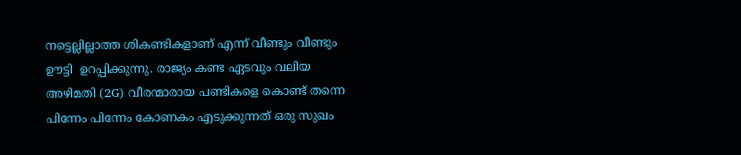നട്ടെല്ലില്ലാത്ത ശികണ്ടികളാണ് എന്ന് വീണ്ടും വീണ്ടും  ഊട്ടി  ഉറപ്പിക്കുന്നു. രാജ്യം കണ്ട ഏടവും വലിയ അഴിമതി (2G) വീരന്മാരായ പണ്ടികളെ കൊണ്ട് തന്നെ പിന്നേം പിന്നേം കോണകം എടുക്കുന്നത് ഒരു സുഖം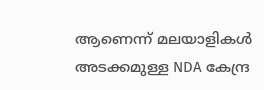ആണെന്ന് മലയാളികള്‍ അടക്കമുള്ള NDA കേന്ദ്ര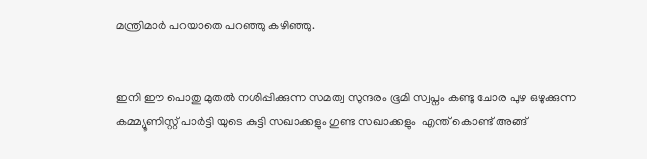മന്ത്രിമാര്‍ പറയാതെ പറഞ്ഞു കഴിഞ്ഞു.


ഇനി ഈ പൊതു മുതല്‍ നശിപ്പിക്കുന്ന സമത്വ സുന്ദരം ഭൂമി സ്വപ്നം കണ്ടു ചോര പുഴ ഒഴുക്കുന്ന കമ്മ്യൂണിസ്റ്റ്‌ പാര്‍ട്ടി യുടെ കുട്ടി സഖാക്കളും ഗുണ്ട സഖാക്കളും  എന്ത് കൊണ്ട് അങ്ങ്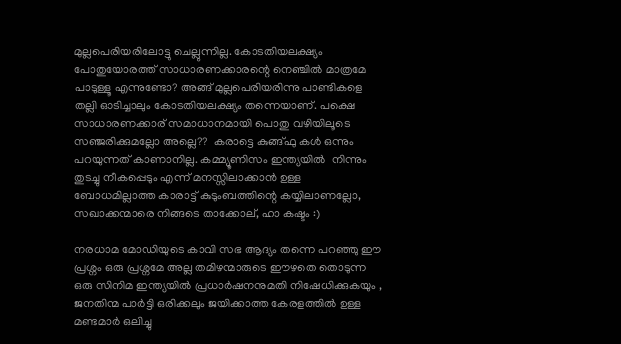മുല്ലപെരിയരിലോട്ടു ചെല്ലുന്നില്ല. കോടതിയലക്ഷ്യം പോതുയോരത്ത് സാധാരണക്കാരന്റെ നെഞ്ചില്‍ മാത്രമേ പാടുള്ളൂ എന്നുണ്ടോ? അങ്ങ് മുല്ലപെരിയരിന്നു പാണ്ടികളെ തല്ലി ഓടിച്ചാലും കോടതിയലക്ഷ്യം തന്നെയാണ്. പക്ഷെ സാധാരണക്കാര് സമാധാനമായി പൊതു വഴിയിലൂടെ സഞ്ജരിക്കുമല്ലോ അല്ലെ??  കരാട്ടെ കുങ്ങ്ഫു കള്‍ ഒന്നും പറയുന്നത് കാണാനില്ല. കമ്മ്യൂണിസം ഇന്ത്യയില്‍  നിന്നും തുടച്ചു നീകപ്പെടും എന്ന് മനസ്സിലാക്കാന്‍ ഉള്ള ബോധമില്ലാത്ത കാരാട്ട്‌ കുടുംബത്തിന്റെ കയ്യിലാണല്ലോ, സഖാക്കന്മാരെ നിങ്ങടെ താക്കോല്, ഹാ കഷ്ടം :)

നരധാമ മോഡിയുടെ കാവി സഭ ആദ്യം തന്നെ പറഞ്ഞു ഈ പ്രശ്നം ഒരു പ്രശ്നമേ അല്ല തമിഴന്മാരുടെ ഈഴതെ തൊടുന്ന ഒരു സിനിമ ഇന്ത്യയില്‍ പ്രധാര്‍ഷനനുമതി നിഷേധിക്കുകയും , ജനതിന്മ പാര്‍ട്ടി ഒരിക്കലും ജയിക്കാത്ത കേരളത്തില്‍ ഉള്ള മണ്ടമാര്‍ ഒലിച്ചു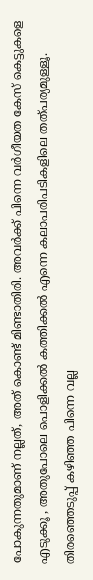പോകുന്നതുമാണ് നല്ലത്, അത് കൊണ്ട് മിണ്ടാതിരി. അവര്‍ക്ക് പിന്നെ വര്‍ഗീയത കേസ് കെട്ടുകളെ എടുക്കൂ , അതുപോലെ പൊളിക്കല്‍ കത്തിക്കല്‍ എന്നെ കലാപരിപടികളിലെ തത്പര്യമുള്ളൂ. തിരഞ്ഞെടുപ്പ് കഴിഞ്ഞ പിന്നെ വല്ല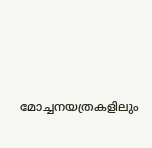മോച്ചനയത്രകളിലും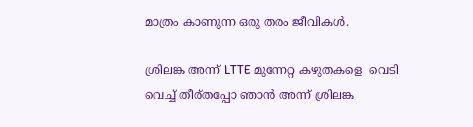മാത്രം കാണുന്ന ഒരു തരം ജീവികള്‍.

ശ്രിലങ്ക അന്ന് LTTE മുന്നേറ്റ കഴുതകളെ  വെടി വെച്ച് തീര്തപ്പോ ഞാന്‍ അന്ന് ശ്രിലങ്ക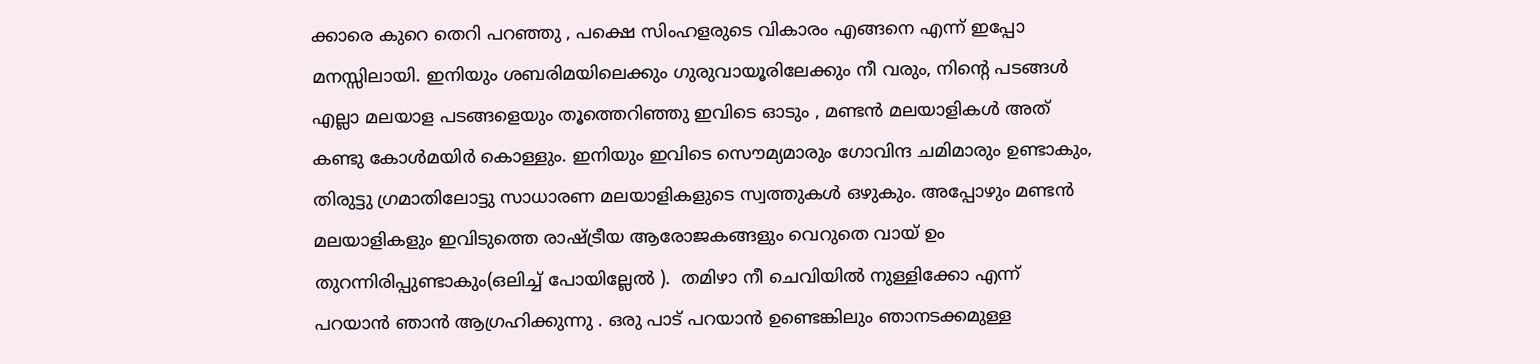ക്കാരെ കുറെ തെറി പറഞ്ഞു , പക്ഷെ സിംഹളരുടെ വികാരം എങ്ങനെ എന്ന് ഇപ്പോ മനസ്സിലായി. ഇനിയും ശബരിമയിലെക്കും ഗുരുവായൂരിലേക്കും നീ വരും, നിന്റെ പടങ്ങള്‍ എല്ലാ മലയാള പടങ്ങളെയും തൂത്തെറിഞ്ഞു ഇവിടെ ഓടും , മണ്ടന്‍ മലയാളികള്‍ അത് കണ്ടു കോള്‍മയിര്‍ കൊള്ളും. ഇനിയും ഇവിടെ സൌമ്യമാരും ഗോവിന്ദ ചമിമാരും ഉണ്ടാകും, തിരുട്ടു ഗ്രമാതിലോട്ടു സാധാരണ മലയാളികളുടെ സ്വത്തുകള്‍ ഒഴുകും. അപ്പോഴും മണ്ടന്‍ മലയാളികളും ഇവിടുത്തെ രാഷ്ട്രീയ ആരോജകങ്ങളും വെറുതെ വായ്‌ ഉം തുറന്നിരിപ്പുണ്ടാകും(ഒലിച്ച് പോയില്ലേല്‍ ).  തമിഴാ നീ ചെവിയില്‍ നുള്ളിക്കോ എന്ന് പറയാന്‍ ഞാന്‍ ആഗ്രഹിക്കുന്നു . ഒരു പാട് പറയാന്‍ ഉണ്ടെങ്കിലും ഞാനടക്കമുള്ള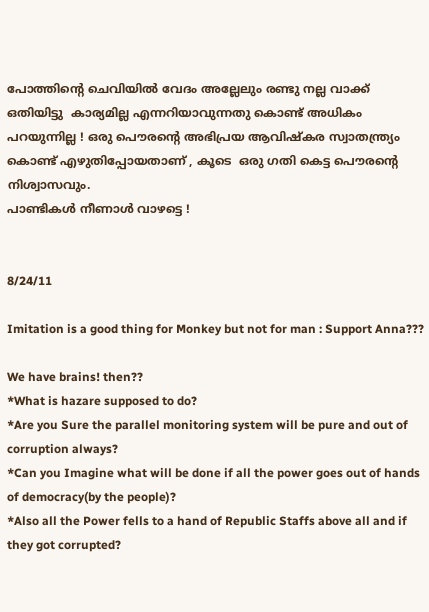പോത്തിന്റെ ചെവിയില്‍ വേദം അല്ലേലും രണ്ടു നല്ല വാക്ക് ഒതിയിട്ടു  കാര്യമില്ല എന്നറിയാവുന്നതു കൊണ്ട് അധികം പറയുന്നില്ല ! ഒരു പൌരന്റെ അഭിപ്രയ ആവിഷ്കര സ്വാതന്ത്ര്യം കൊണ്ട് എഴുതിപ്പോയതാണ് , കൂടെ  ഒരു ഗതി കെട്ട പൌരന്റെ നിശ്വാസവും.
പാണ്ടികള്‍ നീണാള്‍ വാഴട്ടെ !


8/24/11

Imitation is a good thing for Monkey but not for man : Support Anna???

We have brains! then??
*What is hazare supposed to do?
*Are you Sure the parallel monitoring system will be pure and out of corruption always?
*Can you Imagine what will be done if all the power goes out of hands of democracy(by the people)?
*Also all the Power fells to a hand of Republic Staffs above all and if they got corrupted?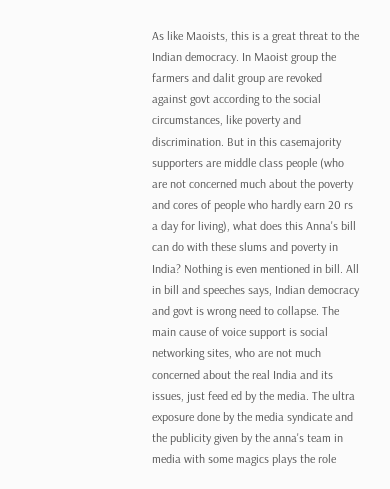As like Maoists, this is a great threat to the Indian democracy. In Maoist group the farmers and dalit group are revoked against govt according to the social circumstances, like poverty and discrimination. But in this casemajority supporters are middle class people (who are not concerned much about the poverty and cores of people who hardly earn 20 rs a day for living), what does this Anna's bill can do with these slums and poverty in India? Nothing is even mentioned in bill. All in bill and speeches says, Indian democracy and govt is wrong need to collapse. The main cause of voice support is social networking sites, who are not much concerned about the real India and its issues, just feed ed by the media. The ultra exposure done by the media syndicate and the publicity given by the anna's team in media with some magics plays the role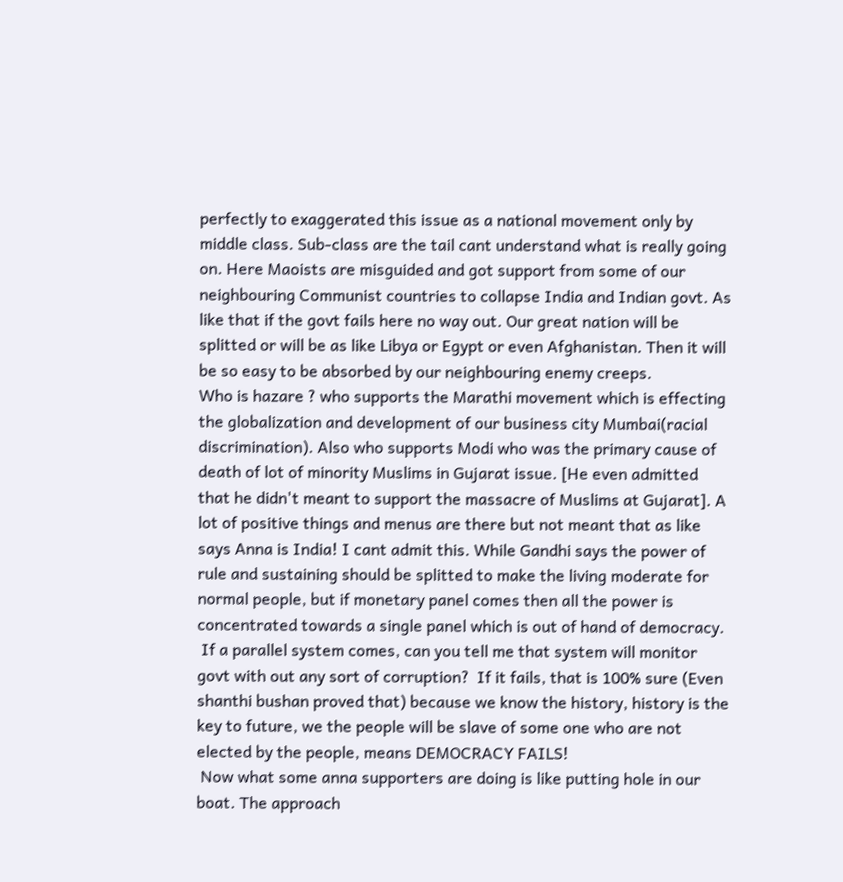perfectly to exaggerated this issue as a national movement only by middle class. Sub-class are the tail cant understand what is really going on. Here Maoists are misguided and got support from some of our neighbouring Communist countries to collapse India and Indian govt. As like that if the govt fails here no way out. Our great nation will be splitted or will be as like Libya or Egypt or even Afghanistan. Then it will be so easy to be absorbed by our neighbouring enemy creeps.
Who is hazare ? who supports the Marathi movement which is effecting the globalization and development of our business city Mumbai(racial discrimination). Also who supports Modi who was the primary cause of death of lot of minority Muslims in Gujarat issue. [He even admitted that he didn't meant to support the massacre of Muslims at Gujarat]. A lot of positive things and menus are there but not meant that as like says Anna is India! I cant admit this. While Gandhi says the power of rule and sustaining should be splitted to make the living moderate for normal people, but if monetary panel comes then all the power is concentrated towards a single panel which is out of hand of democracy.
 If a parallel system comes, can you tell me that system will monitor govt with out any sort of corruption?  If it fails, that is 100% sure (Even shanthi bushan proved that) because we know the history, history is the key to future, we the people will be slave of some one who are not elected by the people, means DEMOCRACY FAILS!
 Now what some anna supporters are doing is like putting hole in our boat. The approach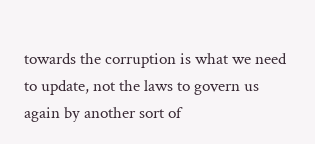towards the corruption is what we need to update, not the laws to govern us again by another sort of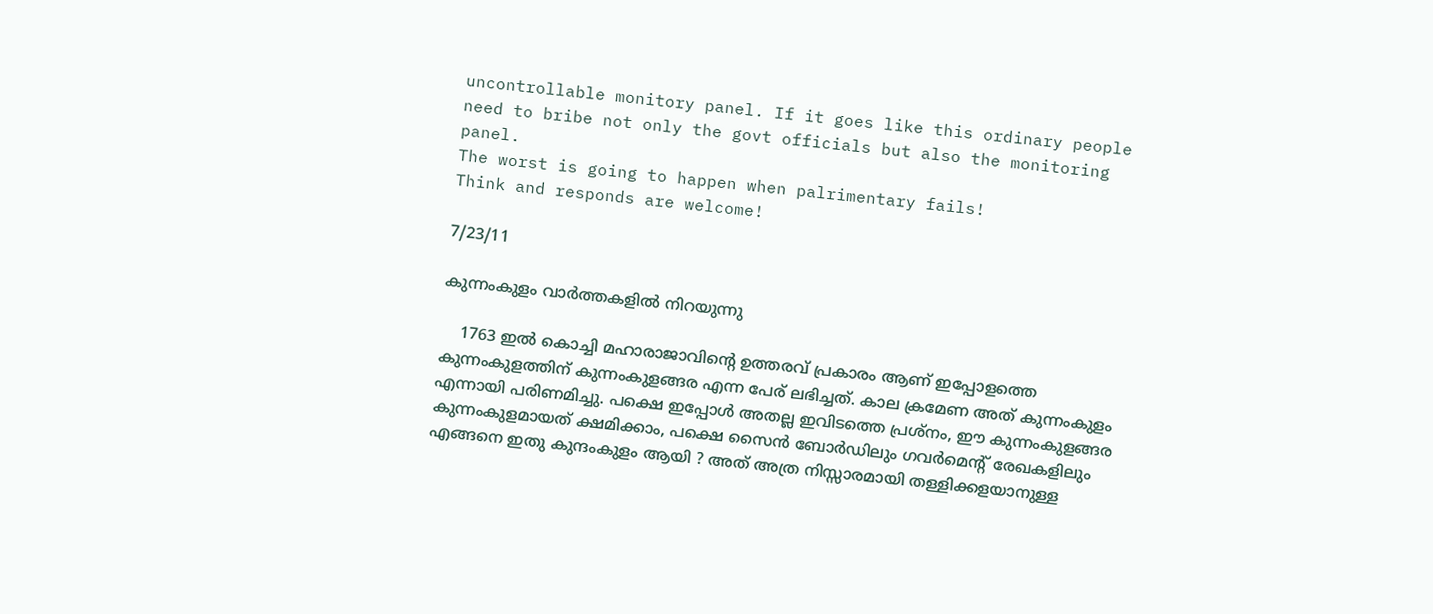uncontrollable monitory panel. If it goes like this ordinary people need to bribe not only the govt officials but also the monitoring panel.
The worst is going to happen when palrimentary fails!
Think and responds are welcome!

7/23/11

കുന്നംകുളം വാര്‍ത്തകളില്‍ നിറയുന്നു

    1763 ഇല്‍ കൊച്ചി മഹാരാജാവിന്റെ ഉത്തരവ് പ്രകാരം ആണ് ഇപ്പോളത്തെ കുന്നംകുളത്തിന് കുന്നംകുളങ്ങര എന്ന പേര് ലഭിച്ചത്. കാല ക്രമേണ അത് കുന്നംകുളം എന്നായി പരിണമിച്ചു. പക്ഷെ ഇപ്പോള്‍ അതല്ല ഇവിടത്തെ പ്രശ്നം, ഈ കുന്നംകുളങ്ങര കുന്നംകുളമായത് ക്ഷമിക്കാം, പക്ഷെ സൈന്‍ ബോര്‍ഡിലും ഗവര്‍മെന്റ് രേഖകളിലും എങ്ങനെ ഇതു കുന്ദംകുളം ആയി ? അത് അത്ര നിസ്സാരമായി തള്ളിക്കളയാനുള്ള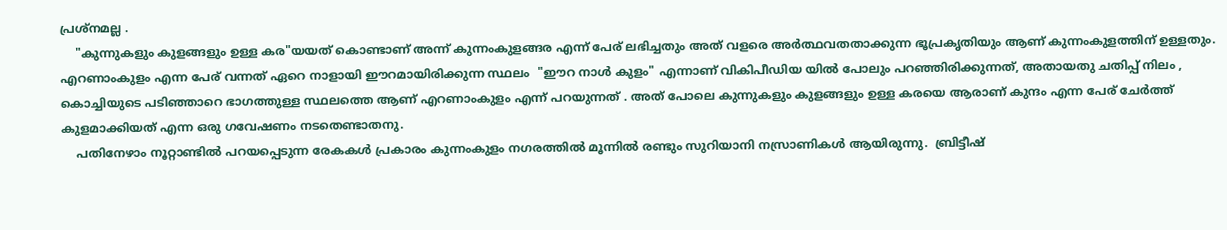പ്രശ്നമല്ല .
    "കുന്നുകളും കുളങ്ങളും ഉള്ള കര"യയത് കൊണ്ടാണ് അന്ന് കുന്നംകുളങ്ങര എന്ന് പേര് ലഭിച്ചതും അത് വളരെ അര്‍ത്ഥവതതാക്കുന്ന ഭൂപ്രകൃതിയും ആണ് കുന്നംകുളത്തിന് ഉള്ളതും. എറണാംകുളം എന്ന പേര് വന്നത് ഏറെ നാളായി ഈറമായിരിക്കുന്ന സ്ഥലം  "ഈറ നാള്‍ കുളം" എന്നാണ് വികിപീഡിയ യില്‍ പോലും പറഞ്ഞിരിക്കുന്നത്, അതായതു ചതിപ്പ് നിലം , കൊച്ചിയുടെ പടിഞ്ഞാറെ ഭാഗത്തുള്ള സ്ഥലത്തെ ആണ് എറണാംകുളം എന്ന് പറയുന്നത് . അത് പോലെ കുന്നുകളും കുളങ്ങളും ഉള്ള കരയെ ആരാണ് കുന്ദം എന്ന പേര് ചേര്‍ത്ത് കുളമാക്കിയത് എന്ന ഒരു ഗവേഷണം നടതെണ്ടാതനു.
    പതിനേഴാം നൂറ്റാണ്ടില്‍ പറയപ്പെടുന്ന രേകകള്‍ പ്രകാരം കുന്നംകുളം നഗരത്തില്‍ മൂന്നില്‍ രണ്ടും സുറിയാനി നസ്രാണികള്‍ ആയിരുന്നു.  ബ്രിട്ടീഷ്‌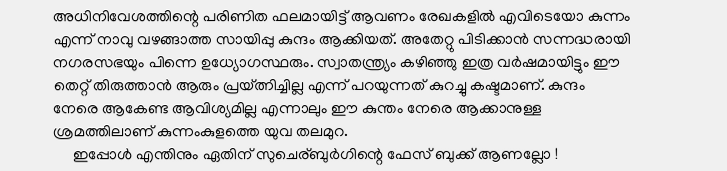അധിനിവേശത്തിന്റെ പരിണിത ഫലമായിട്ട്‌ ആവണം രേഖകളില്‍ എവിടെയോ കുന്നം എന്ന് നാവു വഴങ്ങാത്ത സായിപ്പു കുന്ദം ആക്കിയത്. അതേറ്റു പിടിക്കാന്‍ സന്നദ്ധരായി നഗരസഭയും പിന്നെ ഉധ്യോഗസ്ഥരും. സ്വാതന്ത്ര്യം കഴിഞ്ഞു ഇത്ര വര്‍ഷമായിട്ടും ഈ തെറ്റ് തിരുത്താന്‍ ആരും പ്രയ്ത്നിച്ചില്ല എന്ന് പറയുന്നത് കുറച്ചു കഷ്ടമാണ്. കുന്ദം നേരെ ആകേണ്ട ആവിശ്യമില്ല എന്നാലും ഈ കുന്തം നേരെ ആക്കാനുള്ള  ശ്രമത്തിലാണ് കുന്നംകുളത്തെ യുവ തലമുറ.
     ഇപ്പോള്‍ എന്തിനും ഏതിന് സുചെര്ബുര്‍ഗിന്റെ ഫേസ് ബുക്ക് ആണല്ലോ !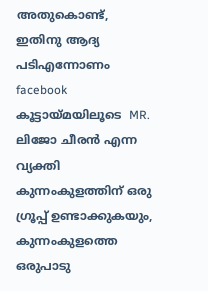അതുകൊണ്ട്, ഇതിനു ആദ്യ പടിഎന്നോണം  facebook കൂട്ടായ്മയിലൂടെ  MR. ലിജോ ചീരന്‍ എന്ന വ്യക്തി കുന്നംകുളത്തിന് ഒരു ഗ്രൂപ്പ്‌ ഉണ്ടാക്കുകയും, കുന്നംകുളത്തെ ഒരുപാടു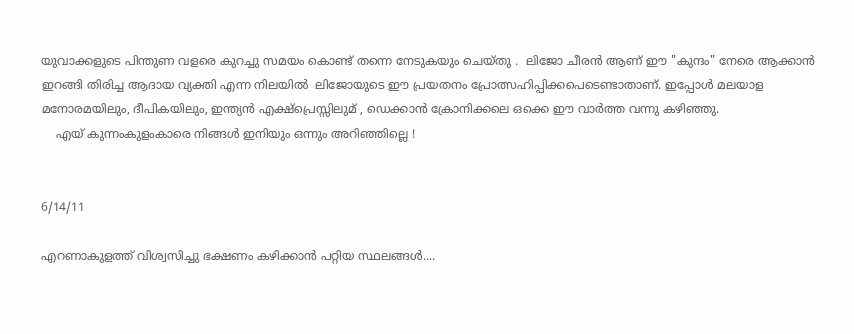യുവാക്കളുടെ പിന്തുണ വളരെ കുറച്ചു സമയം കൊണ്ട് തന്നെ നേടുകയും ചെയ്തു ‌.  ലിജോ ചീരന്‍ ആണ് ഈ "കുന്ദം" നേരെ ആക്കാന്‍ ഇറങ്ങി തിരിച്ച ആദായ വ്യക്തി എന്ന നിലയില്‍  ലിജോയുടെ ഈ പ്രയതനം പ്രോത്സഹിപ്പിക്കപെടെണ്ടാതാണ്. ഇപ്പോള്‍ മലയാള മനോരമയിലും, ദീപികയിലും, ഇന്ത്യന്‍ എക്ഷ്പ്രെസ്സിലുമ് , ഡെക്കാന്‍ ക്രോനിക്കലെ ഒക്കെ ഈ വാര്‍ത്ത വന്നു കഴിഞ്ഞു.
    എയ് കുന്നംകുളംകാരെ നിങ്ങള്‍ ഇനിയും ഒന്നും അറിഞ്ഞില്ലെ !


6/14/11

എറണാകുളത്ത് വിശ്വസിച്ചു ഭക്ഷണം കഴിക്കാന്‍ പറ്റിയ സ്ഥലങ്ങള്‍....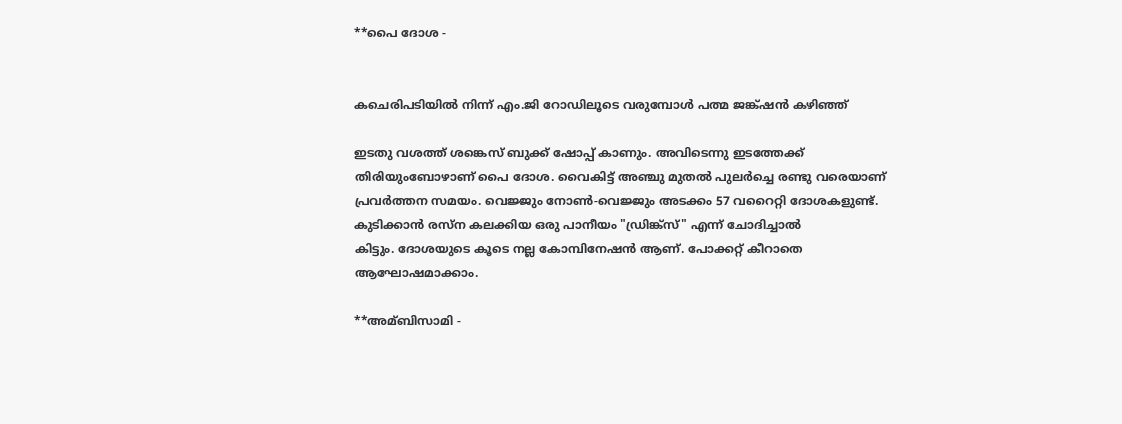**പൈ ദോശ -


കചെരിപടിയില്‍ നിന്ന് എം.ജി റോഡിലൂടെ വരുമ്പോള്‍ പത്മ ജങ്ക്ഷന്‍ കഴിഞ്ഞ്

ഇടതു വശത്ത് ശങ്കെസ് ബുക്ക് ഷോപ്പ് കാണും. അവിടെന്നു ഇടത്തേക്ക്
തിരിയുംബോഴാണ് പൈ ദോശ. വൈകിട്ട് അഞ്ചു മുതല്‍ പുലര്‍ച്ചെ രണ്ടു വരെയാണ്
പ്രവര്‍ത്തന സമയം. വെജ്ജും നോണ്‍-വെജ്ജും അടക്കം 57 വറൈറ്റി ദോശകളുണ്ട്.
കുടിക്കാന്‍ രസ്ന കലക്കിയ ഒരു പാനീയം "ഡ്രിങ്ക്സ്" എന്ന് ചോദിച്ചാല്‍
കിട്ടും. ദോശയുടെ കൂടെ നല്ല കോമ്പിനേഷന്‍ ആണ്. പോക്കറ്റ് കീറാതെ
ആഘോഷമാക്കാം.

**അമ്ബിസാമി -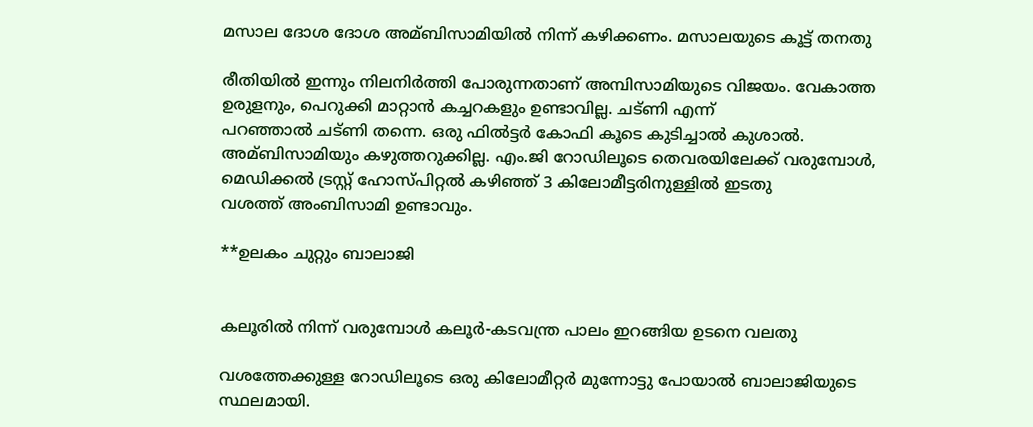മസാല ദോശ ദോശ അമ്ബിസാമിയില്‍ നിന്ന് കഴിക്കണം. മസാലയുടെ കൂട്ട് തനതു

രീതിയില്‍ ഇന്നും നിലനിര്‍ത്തി പോരുന്നതാണ് അമ്പിസാമിയുടെ വിജയം. വേകാത്ത
ഉരുളനും, പെറുക്കി മാറ്റാന്‍ കച്ചറകളും ഉണ്ടാവില്ല. ചട്ണി എന്ന്
പറഞ്ഞാല്‍ ചട്ണി തന്നെ. ഒരു ഫില്‍ട്ടര്‍ കോഫി കൂടെ കുടിച്ചാല്‍ കുശാല്‍.
അമ്ബിസാമിയും കഴുത്തറുക്കില്ല. എം.ജി റോഡിലൂടെ തെവരയിലേക്ക് വരുമ്പോള്‍,
മെഡിക്കല്‍ ട്രസ്റ്റ് ഹോസ്പിറ്റല്‍ കഴിഞ്ഞ് 3 കിലോമീട്ടരിനുള്ളില്‍ ഇടതു
വശത്ത് അംബിസാമി ഉണ്ടാവും.

**ഉലകം ചുറ്റും ബാലാജി


കലൂരില്‍ നിന്ന് വരുമ്പോള്‍ കലൂര്‍-കടവന്ത്ര പാലം ഇറങ്ങിയ ഉടനെ വലതു

വശത്തേക്കുള്ള റോഡിലൂടെ ഒരു കിലോമീറ്റര്‍ മുന്നോട്ടു പോയാല്‍ ബാലാജിയുടെ
സ്ഥലമായി.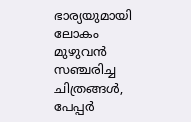ഭാര്യയുമായി ലോകം മുഴുവന്‍ സഞ്ചരിച്ച ചിത്രങ്ങള്‍, പേപ്പര്‍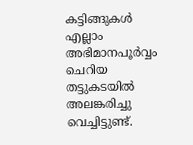കട്ടിങ്ങുകള്‍ എല്ലാം അഭിമാനപൂര്‍വ്വം ചെറിയ തട്ടുകടയില്‍ അലങ്കരിച്ചു
വെച്ചിട്ടുണ്ട്.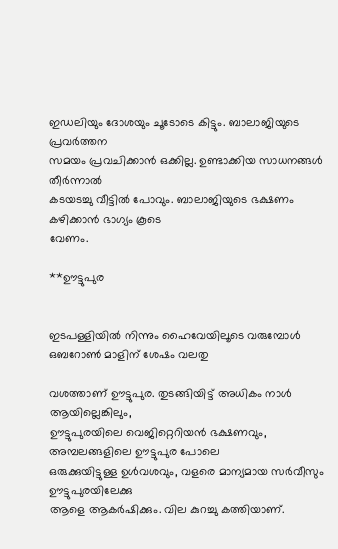ഇഡലിയും ദോശയും ചൂടോടെ കിട്ടും. ബാലാജിയുടെ പ്രവര്‍ത്തന
സമയം പ്രവചിക്കാന്‍ ഒക്കില്ല. ഉണ്ടാക്കിയ സാധനങ്ങള്‍ തീര്‍ന്നാല്‍
കടയടച്ചു വീട്ടില്‍ പോവും. ബാലാജിയുടെ ഭക്ഷണം കഴിക്കാന്‍ ഭാഗ്യം കൂടെ
വേണം.

**ഊട്ടുപുര


ഇടപള്ളിയില്‍ നിന്നും ഹൈവേയിലൂടെ വരുമ്പോള്‍ ഒബറോണ്‍ മാളിന് ശേഷം വലതു

വശത്താണ് ഊട്ടുപുര. തുടങ്ങിയിട്ട് അധികം നാള്‍ ആയില്ലെങ്കിലും,
ഊട്ടുപുരയിലെ വെജിറ്റെറിയന്‍ ഭക്ഷണവും, അമ്പലങ്ങളിലെ ഊട്ടുപുര പോലെ
ഒരുക്കുയിട്ടുള്ള ഉള്‍വശവും, വളരെ മാന്യമായ സര്‍വീസും ഊട്ടുപുരയിലേക്കു
ആളെ ആകര്‍ഷിക്കും. വില കുറച്ചു കത്തിയാണ്.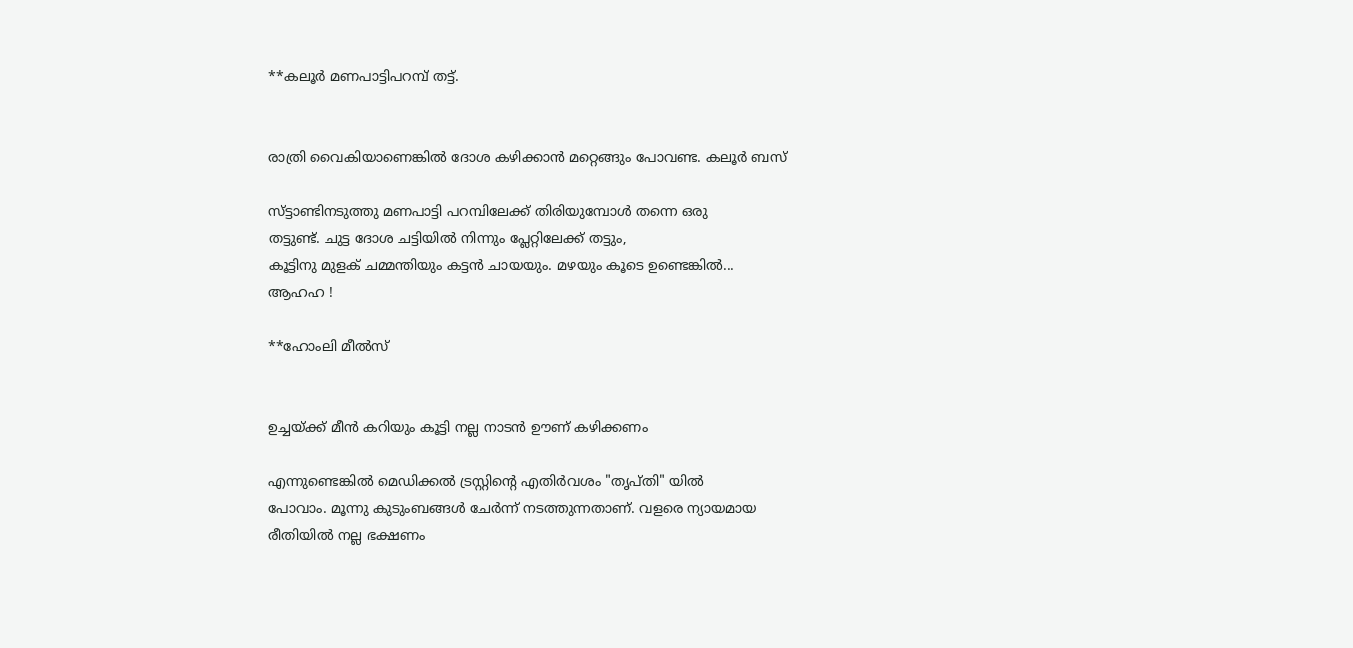**കലൂര്‍ മണപാട്ടിപറമ്പ് തട്ട്.


രാത്രി വൈകിയാണെങ്കില്‍ ദോശ കഴിക്കാന്‍ മറ്റെങ്ങും പോവണ്ട. കലൂര്‍ ബസ്

സ്ട്ടാണ്ടിനടുത്തു മണപാട്ടി പറമ്പിലേക്ക് തിരിയുമ്പോള്‍ തന്നെ ഒരു
തട്ടുണ്ട്. ചുട്ട ദോശ ചട്ടിയില്‍ നിന്നും പ്ലേറ്റിലേക്ക് തട്ടും,
കൂട്ടിനു മുളക് ചമ്മന്തിയും കട്ടന്‍ ചായയും. മഴയും കൂടെ ഉണ്ടെങ്കില്‍...
ആഹഹ !

**ഹോംലി മീല്‍സ്


ഉച്ചയ്ക്ക് മീന്‍ കറിയും കൂട്ടി നല്ല നാടന്‍ ഊണ് കഴിക്കണം

എന്നുണ്ടെങ്കില്‍ മെഡിക്കല്‍ ട്രസ്റ്റിന്റെ എതിര്‍വശം "തൃപ്തി" യില്‍
പോവാം. മൂന്നു കുടുംബങ്ങള്‍ ചേര്‍ന്ന് നടത്തുന്നതാണ്. വളരെ ന്യായമായ
രീതിയില്‍ നല്ല ഭക്ഷണം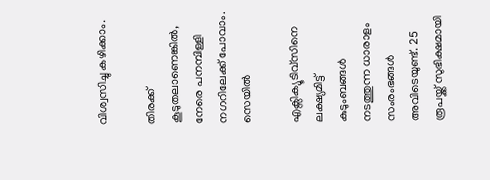വിശ്വസിച്ചു കഴിക്കാം.

തിരക്ക് കൂടുതലാണെങ്കില്‍, നേരെ പനമ്പിള്ളി നഗറിലേക്ക് പോവാം. സെയില്‍

എക്സിക്യൂടിവ്സിനെ ലക്ഷ്യമിട്ട് കുടുംബങ്ങള്‍ നടത്തുന്ന ധാരാളം
സംരംഭങ്ങള്‍ അവിടെയുണ്ട്. 25 രൂപയ്ക്ക് സുഭിക്ഷമായി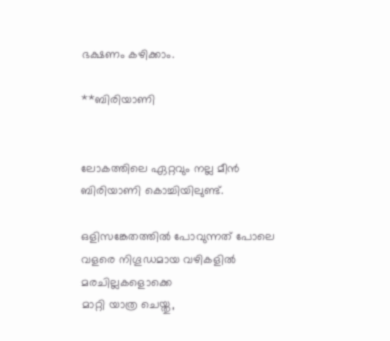ഭക്ഷണം കഴിക്കാം.

**ബിരിയാണി


ലോകത്തിലെ ഏറ്റവും നല്ല മീന്‍ ബിരിയാണി കൊച്ചിയിലുണ്ട്‌.

ഒളിസങ്കേതത്തില്‍ പോവുന്നത് പോലെ വളരെ നിഗൂഡമായ വഴികളില്‍ മരചില്ലകളൊക്കെ
മാറ്റി യാത്ര ചെയ്തു,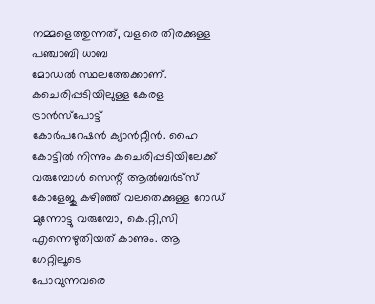നമ്മളെത്തുന്നത്, വളരെ തിരക്കുള്ള പഞ്ചാബി ധാബ
മോഡല്‍ സ്ഥലത്തേക്കാണ്‌. കചെരിപ്പടിയിലുള്ള കേരള ട്രാന്‍സ്പോട്ട്
കോര്‍പറേഷന്‍ ക്യാന്‍റ്റീന്‍. ഹൈ കോട്ടില്‍ നിന്നും കചെരിപ്പടിയിലേക്ക്
വരുമ്പോള്‍ സെന്റ്‌ ആല്‍ബര്‍ട്സ് കോളേജു കഴിഞ്ഞ് വലതെക്കുള്ള റോഡ്‌
മുന്നോട്ടു വരുമ്പോ, കെ.റ്റി,സി എന്നെഴുതിയത് കാണും. ആ ഗേറ്റിലൂടെ
പോവുന്നവരെ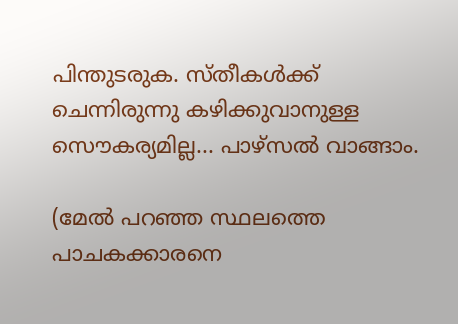പിന്തുടരുക. സ്തീകള്‍ക്ക് ചെന്നിരുന്നു കഴിക്കുവാനുള്ള
സൌകര്യമില്ല... പാഴ്സല്‍ വാങ്ങാം.

(മേല്‍ പറഞ്ഞ സ്ഥലത്തെ പാചകക്കാരനെ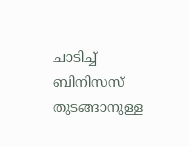ചാടിച്ച്‌ ബിനിസസ് തുടങ്ങാനുള്ള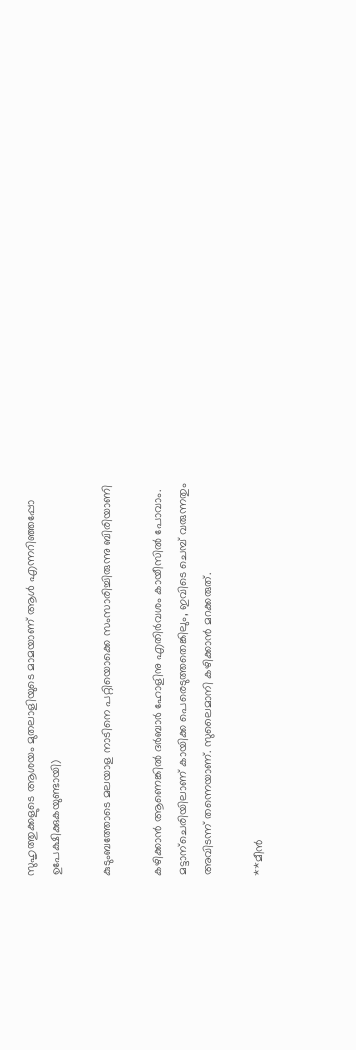സുഹൃത്തുക്കളുടെ ആശയം മുതലാളിയുടെ മാമയാണ് ആള്‍ എന്നറിഞ്ഞപ്പോ
ഉപേക്ഷിക്കുകയുണ്ടായി)

കുടുംബത്തോടെ മലയാള നാടിനെ പറ്റിയൊക്കെ സംസാരിച്ചിരുന്നു ബിരിയാണി

കഴിക്കാന്‍ ആണെങ്കില്‍ ദര്‍ബാര്‍ ഹോളിനു എതിര്‍വശം കായീസില്‍ പോവാം.
മട്ടാന്ചെരിയിലാണ് കായിക്ക പെരെടുത്തതെങ്കിലും, ഇവിടെ ചെമ്പ് വരുന്നതും
അവിടന്ന് തന്നെയാണ്. സുലൈമാനി കഴിക്കാന്‍ മറക്കരുത്.

**മീന്‍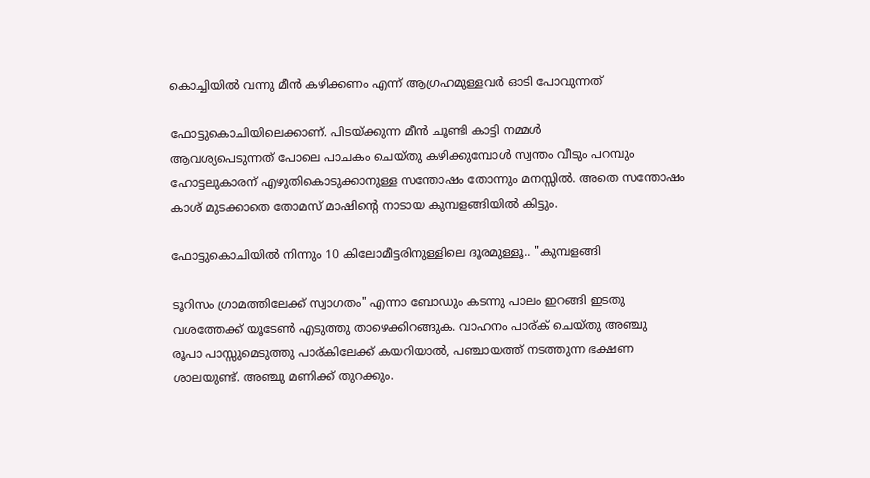കൊച്ചിയില്‍ വന്നു മീന്‍ കഴിക്കണം എന്ന് ആഗ്രഹമുള്ളവര്‍ ഓടി പോവുന്നത്

ഫോട്ടുകൊചിയിലെക്കാണ്. പിടയ്ക്കുന്ന മീന്‍ ചൂണ്ടി കാട്ടി നമ്മള്‍
ആവശ്യപെടുന്നത് പോലെ പാചകം ചെയ്തു കഴിക്കുമ്പോള്‍ സ്വന്തം വീടും പറമ്പും
ഹോട്ടലുകാരന് എഴുതികൊടുക്കാനുള്ള സന്തോഷം തോന്നും മനസ്സില്‍. അതെ സന്തോഷം
കാശ് മുടക്കാതെ തോമസ് മാഷിന്റെ നാടായ കുമ്പളങ്ങിയില്‍ കിട്ടും.

ഫോട്ടുകൊചിയില്‍ നിന്നും 10 കിലോമീട്ടരിനുള്ളിലെ ദൂരമുള്ളൂ.. "കുമ്പളങ്ങി

ടൂറിസം ഗ്രാമത്തിലേക്ക് സ്വാഗതം" എന്നാ ബോഡും കടന്നു പാലം ഇറങ്ങി ഇടതു
വശത്തേക്ക് യൂടേണ്‍ എടുത്തു താഴെക്കിറങ്ങുക. വാഹനം പാര്ക് ചെയ്തു അഞ്ചു
രൂപാ പാസ്സുമെടുത്തു പാര്കിലേക്ക് കയറിയാല്‍, പഞ്ചായത്ത് നടത്തുന്ന ഭക്ഷണ
ശാലയുണ്ട്. അഞ്ചു മണിക്ക് തുറക്കും.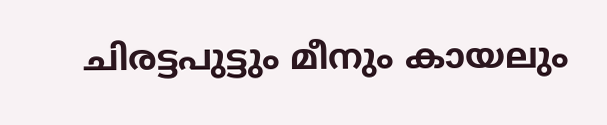ചിരട്ടപുട്ടും മീനും കായലും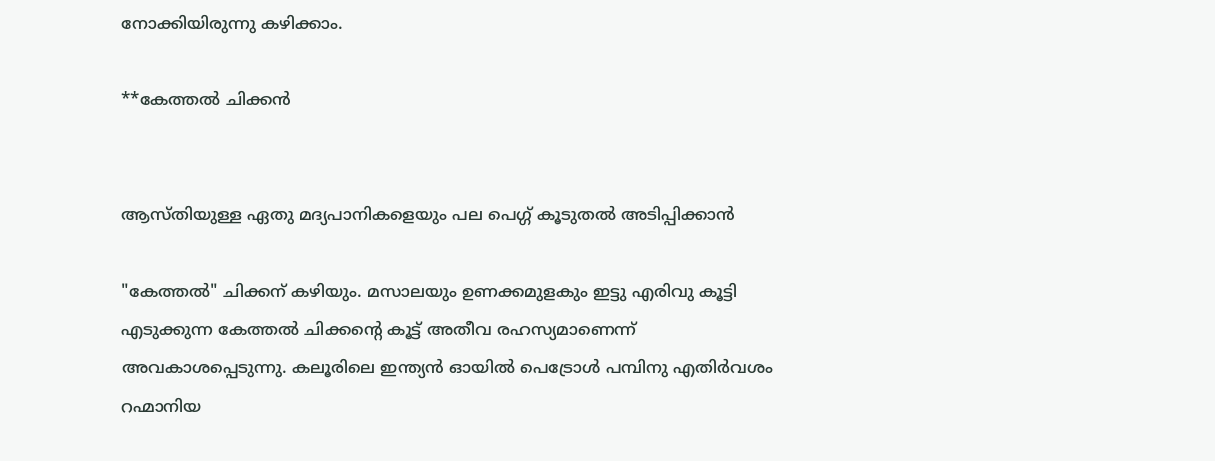നോക്കിയിരുന്നു കഴിക്കാം.

**കേത്തല്‍ ചിക്കന്‍


ആസ്തിയുള്ള ഏതു മദ്യപാനികളെയും പല പെഗ്ഗ് കൂടുതല്‍ അടിപ്പിക്കാന്‍

"കേത്തല്‍" ചിക്കന് കഴിയും. മസാലയും ഉണക്കമുളകും ഇട്ടു എരിവു കൂട്ടി
എടുക്കുന്ന കേത്തല്‍ ചിക്കന്റെ കൂട്ട് അതീവ രഹസ്യമാണെന്ന്
അവകാശപ്പെടുന്നു. കലൂരിലെ ഇന്ത്യന്‍ ഓയില്‍ പെട്രോള്‍ പമ്പിനു എതിര്‍വശം
റഹ്മാനിയ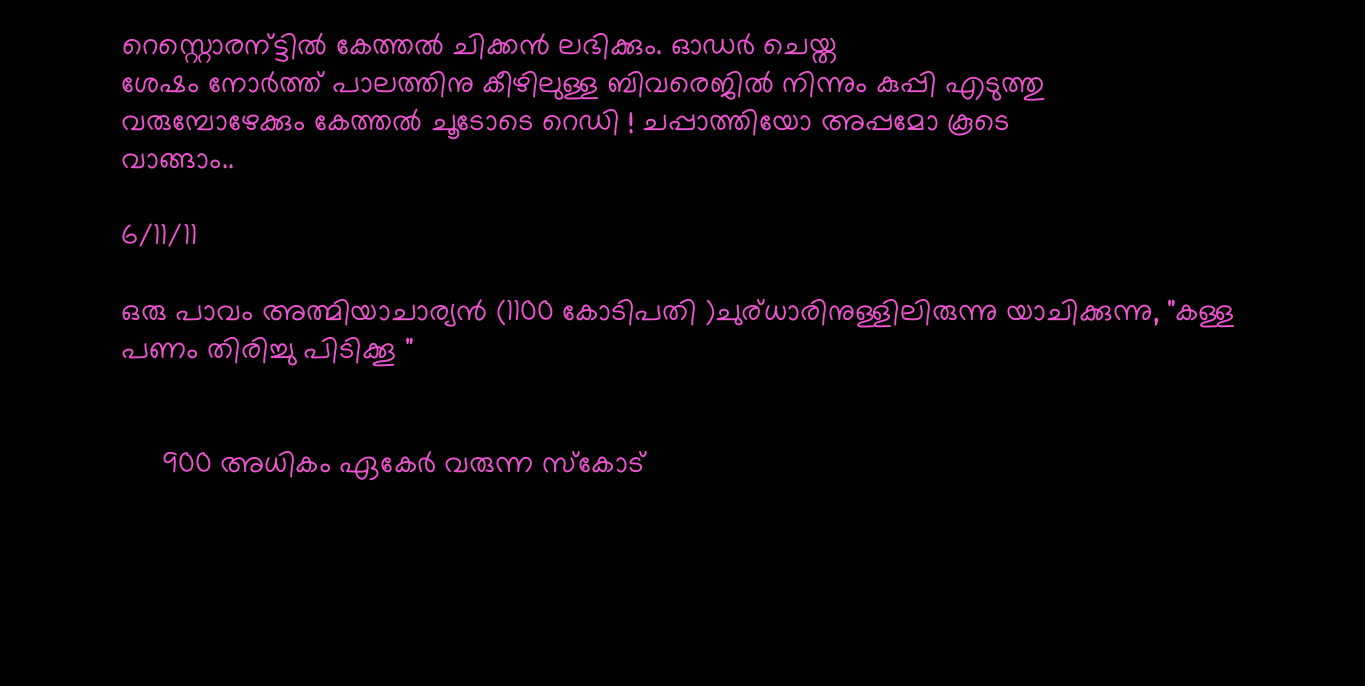റെസ്റ്റൊരന്ട്ടില്‍ കേത്തല്‍ ചിക്കന്‍ ലഭിക്കും. ഓഡര്‍ ചെയ്ത
ശേഷം നോര്‍ത്ത് പാലത്തിനു കീഴിലുള്ള ബിവരെജില്‍ നിന്നും കുപ്പി എടുത്തു
വരുമ്പോഴേക്കും കേത്തല്‍ ചൂടോടെ റെഡി ! ചപ്പാത്തിയോ അപ്പമോ കൂടെ
വാങ്ങാം..

6/11/11

ഒരു പാവം അത്മിയാചാര്യന്‍ (1100 കോടിപതി )ചുര്ധാരിനുള്ളിലിരുന്നു യാചിക്കുന്നു, "കള്ള പണം തിരിച്ചു പിടിക്കൂ "


     900 അധികം ഏകേര്‍ വരുന്ന സ്കോട്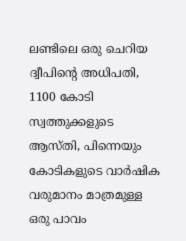ലണ്ടിലെ ഒരു ചെറിയ ദ്വീപിന്റെ അധിപതി, 1100 കോടി സ്വത്തുക്കളുടെ ആസ്തി, പിന്നെയും കോടികളുടെ വാര്‍ഷിക വരുമാനം മാത്രമുള്ള ഒരു പാവം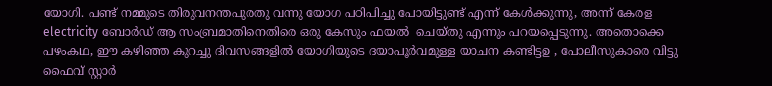യോഗി. പണ്ട് നമ്മുടെ തിരുവനന്തപുരതു വന്നു യോഗ പഠിപിച്ചു പോയിട്ടുണ്ട് എന്ന് കേള്‍ക്കുന്നു, അന്ന് കേരള electricity ബോര്‍ഡ്‌ ആ സംബ്രമാതിനെതിരെ ഒരു കേസും ഫയല്‍  ചെയ്തു എന്നും പറയപ്പെടുന്നു. അതൊക്കെ പഴംകഥ, ഈ കഴിഞ്ഞ കുറച്ചു ദിവസങ്ങളില്‍ യോഗിയുടെ ദയാപൂര്‍വമുള്ള യാചന കണ്ടിട്ടഉ , പോലീസുകാരെ വിട്ടു ഫൈവ് സ്റ്റാര്‍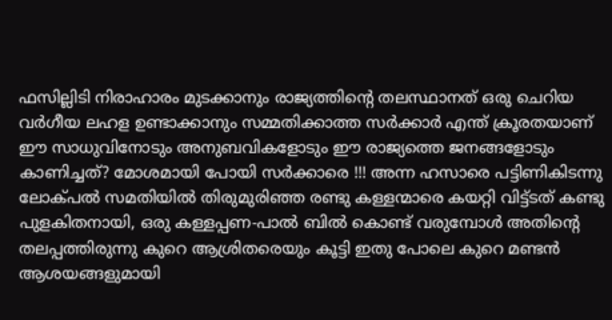ഫസില്ലിടി നിരാഹാരം മുടക്കാനും രാജ്യത്തിന്‍റെ തലസ്ഥാനത് ഒരു ചെറിയ വര്‍ഗീയ ലഹള ഉണ്ടാക്കാനും സമ്മതിക്കാത്ത സര്‍ക്കാര്‍ എന്ത് ക്രൂരതയാണ്  ഈ സാധുവിനോടും അനുബവികളോടും ഈ രാജ്യത്തെ ജനങ്ങളോടും കാണിച്ചത്‌? മോശമായി പോയി സര്‍ക്കാരെ !!! അന്ന ഹസാരെ പട്ടിണികിടന്നു ലോക്പല്‍ സമതിയില്‍ തിരുമുരിഞ്ഞ രണ്ടു കള്ളന്മാരെ കയറ്റി വിട്ട്ടത് കണ്ടു പുളകിതനായി, ഒരു കള്ളപ്പണ-പാല്‍ ബില്‍ കൊണ്ട് വരുമ്പോള്‍ അതിന്റെ തലപ്പത്തിരുന്നു കുറെ ആശ്രിതരെയും കൂട്ടി ഇതു പോലെ കുറെ മണ്ടന്‍ ആശയങ്ങളുമായി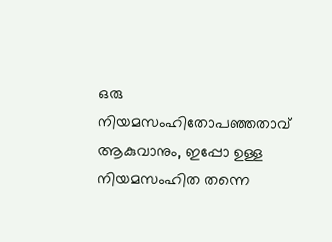ഒരു നിയമസംഹിതോപഞ്ഞതാവ്  ആകുവാനും, ഇപ്പോ ഉള്ള നിയമസംഹിത തന്നെ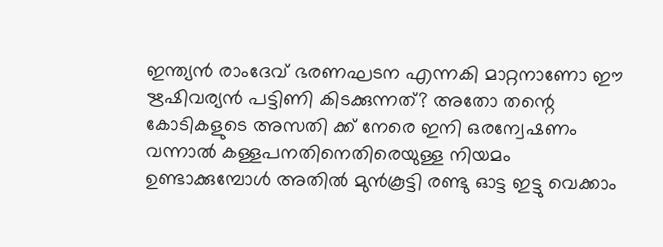ഇന്ത്യന്‍ രാംദേവ് ഭരണഘടന എന്നകി മാറ്റനാണോ ഈ ഋഷിവര്യന്‍ പട്ടിണി കിടക്കുന്നത്? അതോ തന്റെ കോടികളുടെ അസതി ക്ക് നേരെ ഇനി ഒരന്വേഷണം വന്നാല്‍ കള്ളപനതിനെതിരെയുള്ള നിയമം ഉണ്ടാക്കുമ്പോള്‍ അതില്‍ മുന്‍കൂട്ടി രണ്ടു ഓട്ട ഇട്ടു വെക്കാം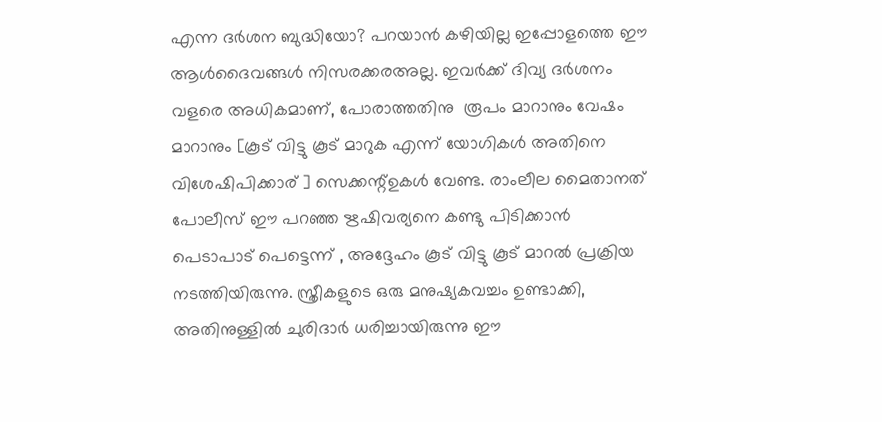എന്ന ദര്‍ശന ബുദ്ധിയോ? പറയാന്‍ കഴിയില്ല ഇപ്പോളത്തെ ഈ ആള്‍ദൈവങ്ങള്‍ നിസരക്കരഅല്ല. ഇവര്‍ക്ക് ദിവ്യ ദര്‍ശനം വളരെ അധികമാണ്, പോരാത്തതിനു  രൂപം മാറാനും വേഷം മാറാനും [കൂട് വിട്ടു കൂട് മാറുക എന്ന് യോഗികള്‍ അതിനെ വിശേഷിപിക്കാര് ] സെക്കന്റ്‌ഉകള്‍ വേണ്ട. രാംലീല മൈതാനത് പോലീസ് ഈ പറഞ്ഞ ഋഷിവര്യനെ കണ്ടു പിടിക്കാന്‍ പെടാപാട് പെട്ടെന്ന് , അദ്ദേഹം കൂട് വിട്ടു കൂട് മാറല്‍ പ്രക്രിയ നടത്തിയിരുന്നു. സ്ത്രീകളുടെ ഒരു മനുഷ്യകവച്ചം ഉണ്ടാക്കി, അതിനുള്ളില്‍ ചുരിദാര്‍ ധരിച്ചായിരുന്നു ഈ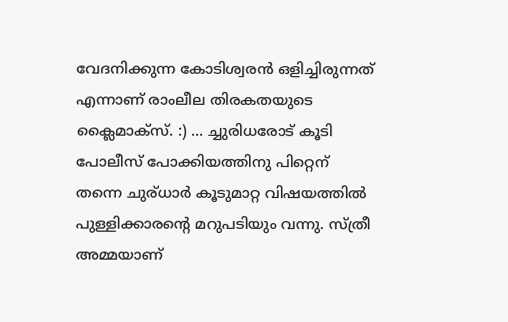വേദനിക്കുന്ന കോടിശ്വരന്‍ ഒളിച്ചിരുന്നത്‌ എന്നാണ് രാംലീല തിരകതയുടെ ക്ലൈമാക്സ്‌. :) ... ച്ചുരിധരോട് കൂടി പോലീസ് പോക്കിയത്തിനു പിറ്റെന് തന്നെ ചുര്ധാര്‍ കൂടുമാറ്റ വിഷയത്തില്‍ പുള്ളിക്കാരന്റെ മറുപടിയും വന്നു. സ്ത്രീ അമ്മയാണ്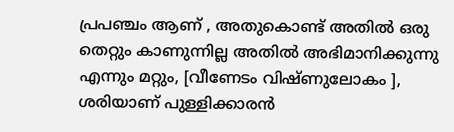പ്രപഞ്ചം ആണ് , അതുകൊണ്ട് അതില്‍ ഒരു തെറ്റും കാണുന്നില്ല അതില്‍ അഭിമാനിക്കുന്നു എന്നും മറ്റും, [വീണേടം വിഷ്ണുലോകം ], ശരിയാണ് പുള്ളിക്കാരന്‍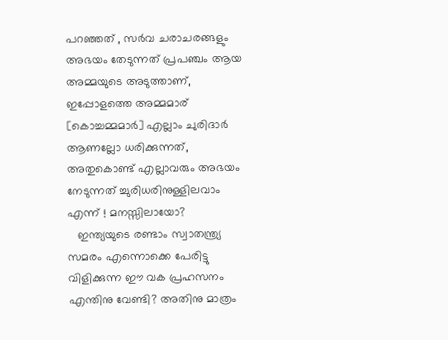പറഞ്ഞത് , സര്‍വ ചരാചരങ്ങളും അഭയം തേടുന്നത് പ്രപഞ്ചം ആയ അമ്മയുടെ അടുത്താണ്, ഇപ്പോളത്തെ അമ്മമാര്  [കൊച്ചമ്മമാര്‍] എല്ലാം ചുരിദാര്‍ ആണല്ലോ ധരിക്കുന്നത്, അതുകൊണ്ട് എല്ലാവരും അഭയം നേടുന്നത് ച്ചുരിധരിനുള്ളിലവാം എന്ന് ! മനസ്സിലായോ?
   ഇന്ത്യയുടെ രണ്ടാം സ്വാതന്ത്ര്യ സമരം എന്നൊക്കെ പേരിട്ടു വിളിക്കുന്ന ഈ വക പ്രഹസനം എന്തിനു വേണ്ടി? അതിനു മാത്രം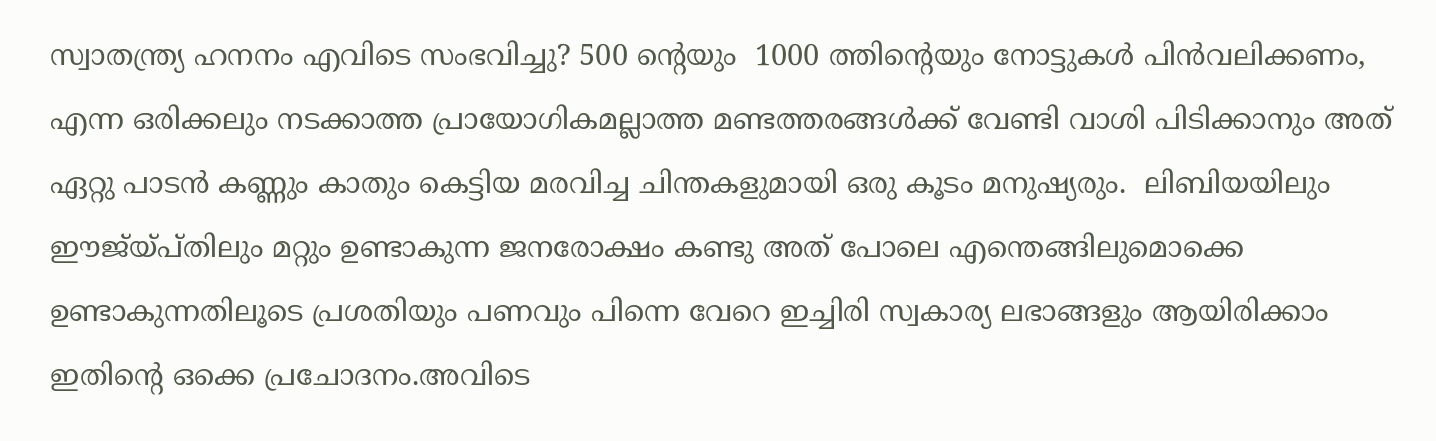സ്വാതന്ത്ര്യ ഹനനം എവിടെ സംഭവിച്ചു? 500 ന്റെയും  1000 ത്തിന്റെയും നോട്ടുകള്‍ പിന്‍വലിക്കണം, എന്ന ഒരിക്കലും നടക്കാത്ത പ്രായോഗികമല്ലാത്ത മണ്ടത്തരങ്ങള്‍ക്ക് വേണ്ടി വാശി പിടിക്കാനും അത് ഏറ്റു പാടന്‍ കണ്ണും കാതും കെട്ടിയ മരവിച്ച ചിന്തകളുമായി ഒരു കൂടം മനുഷ്യരും.  ലിബിയയിലും ഈജ്യ്പ്തിലും മറ്റും ഉണ്ടാകുന്ന ജനരോക്ഷം കണ്ടു അത് പോലെ എന്തെങ്ങിലുമൊക്കെ ഉണ്ടാകുന്നതിലൂടെ പ്രശതിയും പണവും പിന്നെ വേറെ ഇച്ചിരി സ്വകാര്യ ലഭാങ്ങളും ആയിരിക്കാം ഇതിന്റെ ഒക്കെ പ്രചോദനം.അവിടെ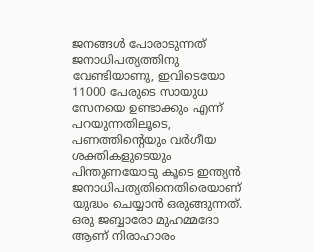ജനങ്ങള്‍ പോരാടുന്നത്  ജനാധിപത്യത്തിനു വേണ്ടിയാണു, ഇവിടെയോ 11000 പേരുടെ സായുധ സേനയെ ഉണ്ടാക്കും എന്ന് പറയുന്നതിലൂടെ, പണത്തിന്റെയും വര്‍ഗീയ ശക്തികളുടെയും പിന്തുണയോടു കൂടെ ഇന്ത്യന്‍ ജനാധിപത്യതിനെതിരെയാണ് യുദ്ധം ചെയ്യാന്‍ ഒരുങ്ങുന്നത്. ഒരു ജബ്ബാരോ മുഹമ്മദോ ആണ് നിരാഹാരം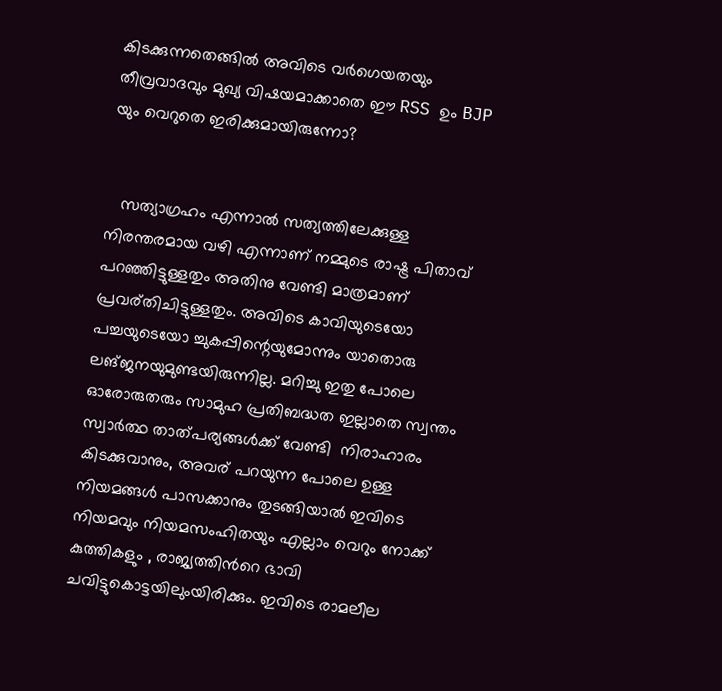കിടക്കുന്നതെങ്ങില്‍ അവിടെ വര്‍ഗെയതയും തീവ്രവാദവും മുഖ്യ വിഷയമാക്കാതെ ഈ RSS ഉം BJP യും വെറുതെ ഇരിക്കുമായിരുന്നോ?


   സത്യാഗ്രഹം എന്നാല്‍ സത്യത്തിലേക്കുള്ള നിരന്തരമായ വഴി എന്നാണ് നമ്മുടെ രാഷ്ട്ര പിതാവ് പറഞ്ഞിട്ടുള്ളതും അതിനു വേണ്ടി മാത്രമാണ് പ്രവര്തിചിട്ടുള്ളതും. അവിടെ കാവിയുടെയോ പച്ചയുടെയോ ച്ചുകപ്പിന്റെയുമോന്നും യാതൊരു ലങ്ജനയുമുണ്ടയിരുന്നില്ല. മറിച്ചു ഇതു പോലെ ഓരോരുതരും സാമുഹ പ്രതിബദ്ധത ഇല്ലാതെ സ്വന്തം സ്വാര്‍ത്ഥ താത്പര്യങ്ങള്‍ക്ക് വേണ്ടി  നിരാഹാരം കിടക്കുവാനും, അവര് പറയുന്ന പോലെ ഉള്ള നിയമങ്ങള്‍ പാസക്കാനും തുടങ്ങിയാല്‍ ഇവിടെ നിയമവും നിയമസംഹിതയും എല്ലാം വെറും നോക്ക് കുത്തികളും , രാജ്യത്തിന്‍റെ ഭാവി ചവിട്ടുകൊട്ടയിലുംയിരിക്കും. ഇവിടെ രാമലീല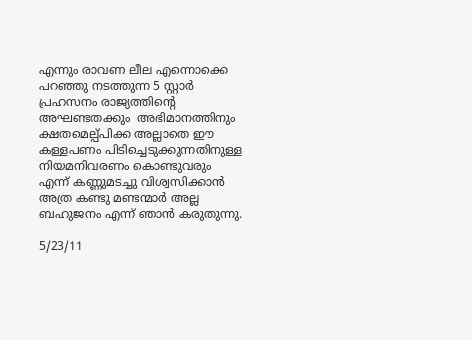എന്നും രാവണ ലീല എന്നൊക്കെ പറഞ്ഞു നടത്തുന്ന 5 സ്റ്റാര്‍ പ്രഹസനം രാജ്യത്തിന്‍റെ അഘണ്ടതക്കും  അഭിമാനത്തിനും ക്ഷതമെല്പ്പിക്ക അല്ലാതെ ഈ കള്ളപണം പിടിച്ചെടുക്കുന്നതിനുള്ള നിയമനിവരണം കൊണ്ടുവരും എന്ന് കണ്ണുമടച്ചു വിശ്വസിക്കാന്‍ അത്ര കണ്ടു മണ്ടന്മാര്‍ അല്ല ബഹുജനം എന്ന് ഞാന്‍ കരുതുന്നു.

5/23/11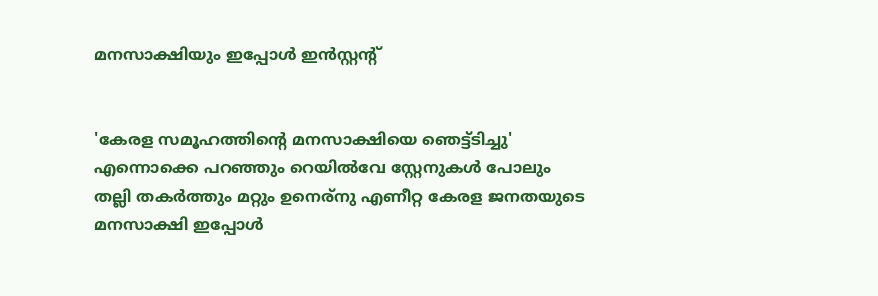മനസാക്ഷിയും ഇപ്പോള്‍ ഇന്‍സ്റ്റന്റ്


'കേരള സമൂഹത്തിന്റെ മനസാക്ഷിയെ ഞെട്ട്ടിച്ചു' എന്നൊക്കെ പറഞ്ഞും റെയില്‍വേ സ്റ്റേനുകള്‍ പോലും തല്ലി തകര്‍ത്തും മറ്റും ഉനെര്നു എണീറ്റ കേരള ജനതയുടെ മനസാക്ഷി ഇപ്പോള്‍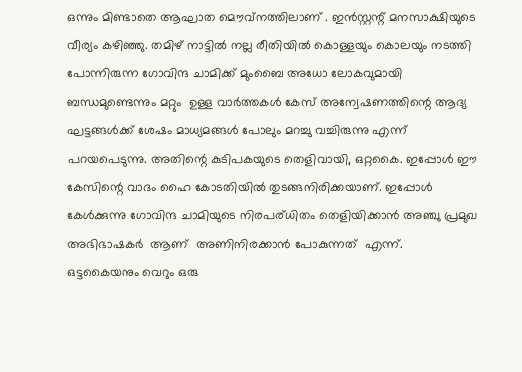ഒന്നും മിണ്ടാതെ ആഘാത മൌവ്നത്തിലാണ് . ഇന്‍സ്റ്റന്റ് മനസാക്ഷിയുടെ വീര്യം കഴിഞ്ഞു. തമിഴ് നാട്ടില്‍ നല്ല രീതിയില്‍ കൊള്ളയും കൊലയും നടത്തി പോന്നിരുന്ന ഗോവിന്ദ ചാമിക്ക്‌ മുംബൈ അധോ ലോകവുമായി ബന്ധമുണ്ടെന്നും മറ്റും  ഉള്ള വാര്‍ത്തകള്‍ കേസ് അന്വേഷണത്തിന്റെ ആദ്യ ഘട്ടങ്ങള്‍ക്ക്‌ ശേഷം മാധ്യമങ്ങള്‍ പോലും മറച്ചു വച്ചിരുന്നു എന്ന് പറയപെടുന്നു. അതിന്റെ കുടിപകയുടെ തെളിവായി, ഒറ്റകൈ. ഇപ്പോള്‍ ഈ കേസിന്റെ വാദം ഹൈ കോടതിയില്‍ തുടങ്ങനിരിക്കയാണ്. ഇപ്പോള്‍ കേള്‍ക്കുന്നു ഗോവിന്ദ ചാമിയുടെ നിരപര്ധിതം തെളിയിക്കാന്‍ അഞ്ചു പ്രമുഖ അഭിഭാഷകര്‍  ആണ്  അണിനിരക്കാന്‍ പോകുന്നത്  എന്ന്.
ഒട്ടകൈയനും വെറും ഒരു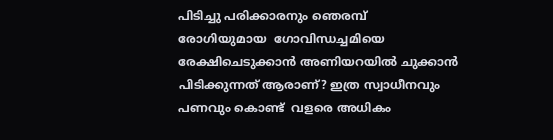പിടിച്ചു പരിക്കാരനും ഞെരമ്പ്  രോഗിയുമായ  ഗോവിന്ധച്ചമിയെ രേക്ഷിചെടുക്കാന്‍ അണിയറയില്‍ ചുക്കാന്‍ പിടിക്കുന്നത്‌ ആരാണ്? ഇത്ര സ്വാധീനവും പണവും കൊണ്ട്  വളരെ അധികം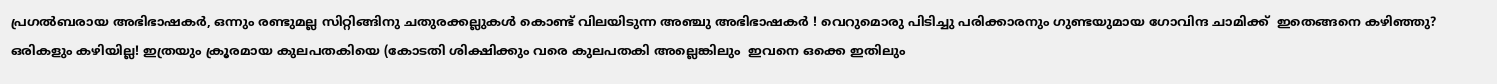പ്രഗല്‍ബരായ അഭിഭാഷകര്‍, ഒന്നും രണ്ടുമല്ല സിറ്റിങ്ങിനു ചതുരക്കല്ലുകള്‍ കൊണ്ട് വിലയിടുന്ന അഞ്ചു അഭിഭാഷകര്‍ ! വെറുമൊരു പിടിച്ചു പരിക്കാരനും ഗുണ്ടയുമായ ഗോവിന്ദ ചാമിക്ക്‌  ഇതെങ്ങനെ കഴിഞ്ഞു? ഒരികളും കഴിയില്ല! ഇത്രയും ക്രൂരമായ കുലപതകിയെ (കോടതി ശിക്ഷിക്കും വരെ കുലപതകി അല്ലെങ്കിലും  ഇവനെ ഒക്കെ ഇതിലും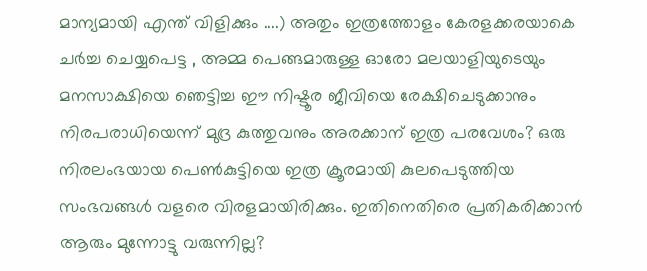മാന്യമായി എന്ത് വിളിക്കും ....) അതും ഇത്രത്തോളം കേരളക്കരയാകെ ചര്‍ച്ച ചെയ്യപെട്ട , അമ്മ പെങ്ങമാരുള്ള ഓരോ മലയാളിയുടെയും മനസാക്ഷിയെ ഞെട്ടിച്ച ഈ നിഷ്ടൂര ജീവിയെ രേക്ഷിചെടുക്കാനും നിരപരാധിയെന്ന് മുദ്ര കുത്തുവനും അരക്കാന് ഇത്ര പരവേശം? ഒരു നിരലംഭയായ പെണ്‍കുട്ടിയെ ഇത്ര ക്രൂരമായി കുലപെടുത്തിയ സംഭവങ്ങള്‍ വളരെ വിരളമായിരിക്കും. ഇതിനെതിരെ പ്രതികരിക്കാന്‍ ആരും മുന്നോട്ടു വരുന്നില്ല?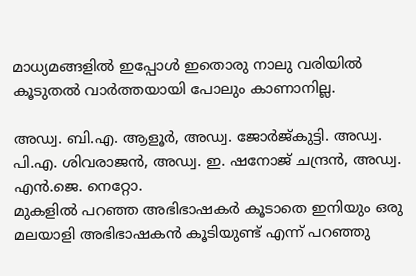മാധ്യമങ്ങളില്‍ ഇപ്പോള്‍ ഇതൊരു നാലു വരിയില്‍ കൂടുതല്‍ വാര്‍ത്തയായി പോലും കാണാനില്ല.

അഡ്വ. ബി.എ. ആളൂര്‍, അഡ്വ. ജോര്‍ജ്കുട്ടി. അഡ്വ. പി.എ. ശിവരാജന്‍, അഡ്വ. ഇ. ഷനോജ് ചന്ദ്രന്‍, അഡ്വ. എന്‍.ജെ. നെറ്റോ.
മുകളില്‍ പറഞ്ഞ അഭിഭാഷകര്‍ കൂടാതെ ഇനിയും ഒരു മലയാളി അഭിഭാഷകന്‍ കൂടിയുണ്ട് എന്ന് പറഞ്ഞു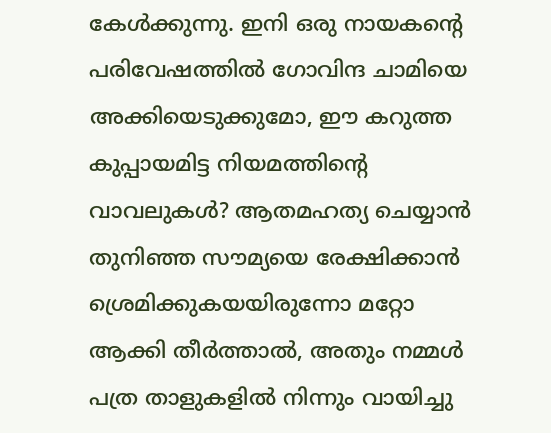കേള്‍ക്കുന്നു. ഇനി ഒരു നായകന്റെ പരിവേഷത്തില്‍ ഗോവിന്ദ ചാമിയെ അക്കിയെടുക്കുമോ, ഈ കറുത്ത കുപ്പായമിട്ട നിയമത്തിന്റെ വാവലുകള്‍? ആതമഹത്യ ചെയ്യാന്‍ തുനിഞ്ഞ സൗമ്യയെ രേക്ഷിക്കാന്‍ ശ്രെമിക്കുകയയിരുന്നോ മറ്റോ ആക്കി തീര്‍ത്താല്‍, അതും നമ്മള്‍ പത്ര താളുകളില്‍ നിന്നും വായിച്ചു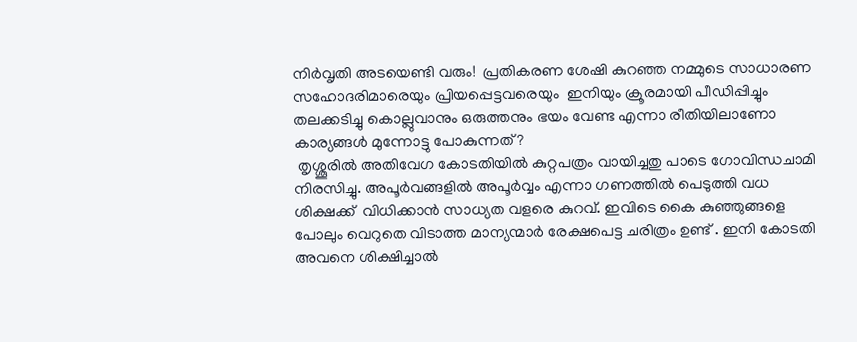നിര്‍വൃതി അടയെണ്ടി വരും!  പ്രതികരണ ശേഷി കുറഞ്ഞ നമ്മുടെ സാധാരണ സഹോദരിമാരെയും പ്രിയപ്പെട്ടവരെയും  ഇനിയും ക്രൂരമായി പീഡിപ്പിച്ചും തലക്കടിച്ചു കൊല്ലുവാനും ഒരുത്തനും ഭയം വേണ്ട എന്നാ രീതിയിലാണോ കാര്യങ്ങള്‍ മുന്നോട്ടു പോകുന്നത്?
 തൃശ്ശൂരില്‍ അതിവേഗ കോടതിയില്‍ കുറ്റപത്രം വായിച്ചതു പാടെ ഗോവിന്ധചാമി നിരസിച്ചു. അപൂര്‍വങ്ങളില്‍ അപൂര്‍വ്വം എന്നാ ഗണത്തില്‍ പെടുത്തി വധ ശിക്ഷക്ക്  വിധിക്കാന്‍ സാധ്യത വളരെ കുറവ്. ഇവിടെ കൈ കുഞ്ഞുങ്ങളെ പോലും വെറുതെ വിടാത്ത മാന്യന്മാര്‍ രേക്ഷപെട്ട ചരിത്രം ഉണ്ട് . ഇനി കോടതി അവനെ ശിക്ഷിച്ചാല്‍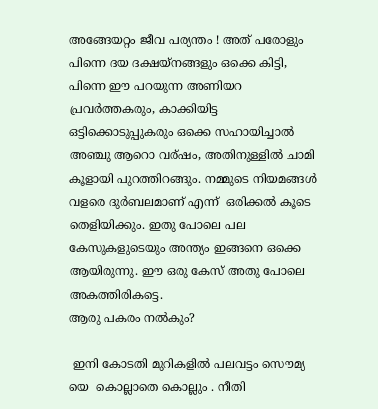അങ്ങേയറ്റം ജീവ പര്യന്തം ! അത് പരോളും പിന്നെ ദയ ദക്ഷയ്നങ്ങളും ഒക്കെ കിട്ടി, പിന്നെ ഈ പറയുന്ന അണിയറ പ്രവര്‍ത്തകരും, കാക്കിയിട്ട ഒട്ടിക്കൊടുപ്പുകരും ഒക്കെ സഹായിച്ചാല്‍ അഞ്ചു ആറൊ വര്ഷം, അതിനുള്ളില്‍ ചാമി കൂളായി പുറത്തിറങ്ങും. നമ്മുടെ നിയമങ്ങള്‍ വളരെ ദുര്‍ബലമാണ് എന്ന്  ഒരിക്കല്‍ കൂടെ തെളിയിക്കും. ഇതു പോലെ പല കേസുകളുടെയും അന്ത്യം ഇങ്ങനെ ഒക്കെ ആയിരുന്നു. ഈ ഒരു കേസ് അതു പോലെ അകത്തിരികട്ടെ.
ആരു പകരം നല്‍കും?

 ഇനി കോടതി മുറികളില്‍ പലവട്ടം സൌമ്യ യെ  കൊല്ലാതെ കൊല്ലും . നീതി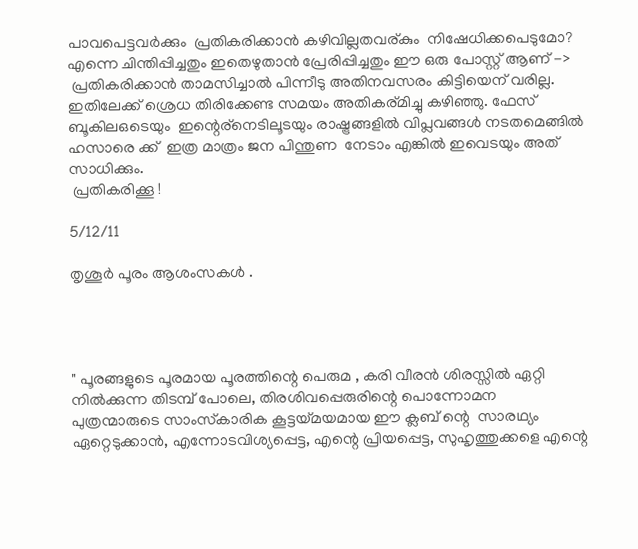പാവപെട്ടവര്‍ക്കും  പ്രതികരിക്കാന്‍ കഴിവില്ലതവര്കും  നിഷേധിക്കപെടുമോ? എന്നെ ചിന്തിപ്പിച്ചതും ഇതെഴുതാന്‍ പ്രേരിപ്പിച്ചതും ഈ ഒരു പോസ്റ്റ്‌ ആണ് ->
 പ്രതികരിക്കാന്‍ താമസിച്ചാല്‍ പിന്നീടു അതിനവസരം കിട്ടിയെന് വരില്ല. ഇതിലേക്ക് ശ്രെധ തിരിക്കേണ്ട സമയം അതികര്മിച്ചു കഴിഞ്ഞു. ഫേസ് ബൂകിലഒടെയും  ഇന്റെര്നെടിലൂടയും രാഷ്ട്രങ്ങളില്‍ വിപ്ലവങ്ങള്‍ നടതമെങ്ങില്‍ ഹസാരെ ക്ക്  ഇത്ര മാത്രം ജന പിന്തുണ  നേടാം എങ്കില്‍ ഇവെടയും അത് സാധിക്കും.
 പ്രതികരിക്കൂ !

5/12/11

തൃശൂര്‍ പൂരം ആശംസകള്‍ .




" പൂരങ്ങളുടെ പൂരമായ പൂരത്തിന്റെ പെരുമ , കരി വീരന്‍ ശിരസ്സില്‍ ഏറ്റി നില്‍ക്കുന്ന തിടമ്പ് പോലെ, തിരശിവപ്പെരുരിന്റെ പൊന്നോമന  പുത്രന്മാരുടെ ‍സാംസ്‌കാരിക കൂട്ടയ്മയമായ ഈ ക്ലബ്‌ ന്റെ  സാരഥ്യം ഏറ്റെടുക്കാന്‍, എന്നോടവിശ്യപ്പെട്ട, എന്റെ പ്രിയപ്പെട്ട, സുഹൃത്തുക്കളെ എന്റെ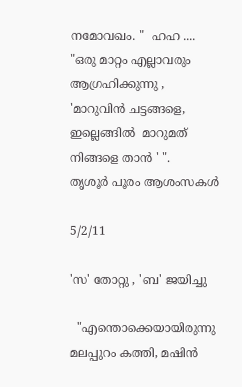നമോവഖം. "  ഹഹ ....
"ഒരു മാറ്റം എല്ലാവരും ആഗ്രഹിക്കുന്നു , 'മാറുവിന്‍ ചട്ടങ്ങളെ, ഇല്ലെങ്ങില്‍  മാറുമത്  നിങ്ങളെ താന്‍ ' ".
തൃശൂര്‍ പൂരം ആശംസകള്‍

5/2/11

'സ' തോറ്റു , 'ബ' ജയിച്ചു

  "എന്തൊക്കെയായിരുന്നു മലപ്പുറം കത്തി, മഷിന്‍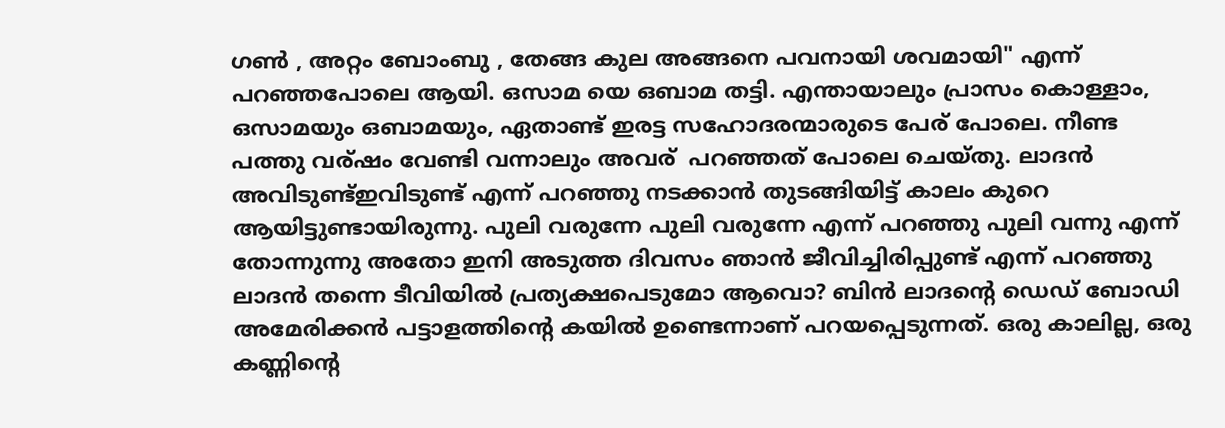ഗണ്‍ , അറ്റം ബോംബു , തേങ്ങ കുല അങ്ങനെ പവനായി ശവമായി" എന്ന് പറഞ്ഞപോലെ ആയി. ഒസാമ യെ ഒബാമ തട്ടി. എന്തായാലും പ്രാസം കൊള്ളാം, ഒസാമയും ഒബാമയും, ഏതാണ്ട് ഇരട്ട സഹോദരന്മാരുടെ പേര് പോലെ. നീണ്ട പത്തു വര്ഷം വേണ്ടി വന്നാലും അവര്  പറഞ്ഞത് പോലെ ചെയ്തു. ലാദന്‍ അവിടുണ്ട്ഇവിടുണ്ട് എന്ന് പറഞ്ഞു നടക്കാന്‍ തുടങ്ങിയിട്ട് കാലം കുറെ ആയിട്ടുണ്ടായിരുന്നു. പുലി വരുന്നേ പുലി വരുന്നേ എന്ന് പറഞ്ഞു പുലി വന്നു എന്ന് തോന്നുന്നു അതോ ഇനി അടുത്ത ദിവസം ഞാന്‍ ജീവിച്ചിരിപ്പുണ്ട് എന്ന് പറഞ്ഞു ലാദന്‍ തന്നെ ടീവിയില്‍ പ്രത്യക്ഷപെടുമോ ആവൊ? ബിന്‍ ലാദന്റെ ഡെഡ് ബോഡി അമേരിക്കന്‍ പട്ടാളത്തിന്റെ കയില്‍ ഉണ്ടെന്നാണ് പറയപ്പെടുന്നത്. ഒരു കാലില്ല, ഒരു കണ്ണിന്റെ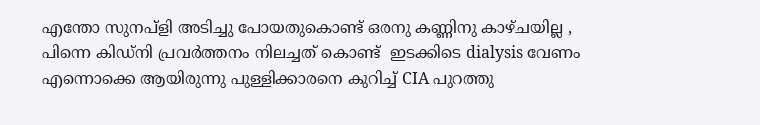എന്തോ സുനപ്ളി അടിച്ചു പോയതുകൊണ്ട് ഒരനു കണ്ണിനു കാഴ്ചയില്ല , പിന്നെ കിഡ്നി പ്രവര്‍ത്തനം നിലച്ചത് കൊണ്ട്  ഇടക്കിടെ dialysis വേണം എന്നൊക്കെ ആയിരുന്നു പുള്ളിക്കാരനെ കുറിച്ച് CIA പുറത്തു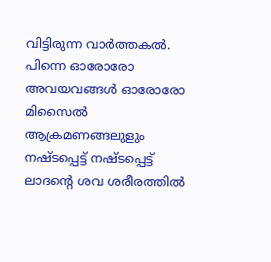വിട്ടിരുന്ന വാര്‍ത്തകല്‍. പിന്നെ ഓരോരോ  അവയവങ്ങള്‍ ഓരോരോ മിസൈല്‍ ആക്രമണങ്ങലുളും നഷ്ടപ്പെട്ട് നഷ്ടപ്പെട്ട്  ലാദന്റെ ശവ ശരീരത്തില്‍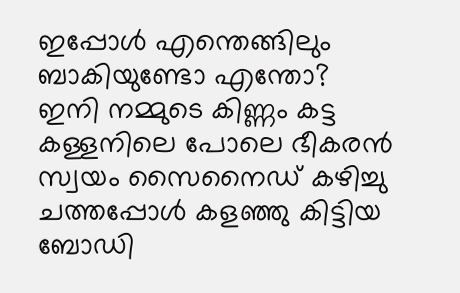ഇപ്പോള്‍ എന്തെങ്ങിലും ബാകിയുണ്ടോ എന്തോ? ഇനി നമ്മുടെ കിണ്ണം കട്ട കള്ളനിലെ പോലെ ഭീകരന്‍  സ്വയം സൈനൈഡ്‌ കഴിച്ചു ചത്തപ്പോള്‍ കളഞ്ഞു കിട്ടിയ ബോഡി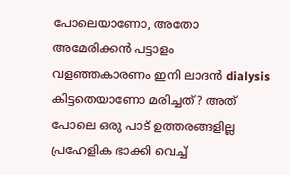പോലെയാണോ, അതോ അമേരിക്കന്‍ പട്ടാളം വളഞ്ഞകാരണം ഇനി ലാദന്‍ dialysis കിട്ടതെയാണോ മരിച്ചത്? അത് പോലെ ഒരു പാട് ഉത്തരങ്ങളില്ല പ്രഹേളിക ഭാക്കി വെച്ച്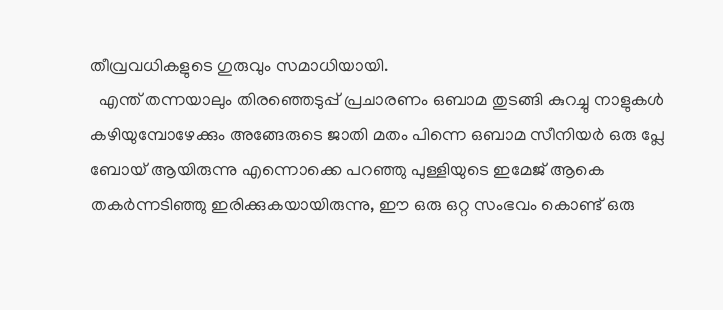തീവ്രവധികളുടെ ഗുരുവും സമാധിയായി.
  എന്ത് തന്നയാലും തിരഞ്ഞെടുപ്പ് പ്രചാരണം ഒബാമ തുടങ്ങി കുറച്ചു നാളുകള്‍ കഴിയുമ്പോഴേക്കും അങ്ങേരുടെ ജാതി മതം പിന്നെ ഒബാമ സീനിയര്‍ ഒരു പ്ലേ ബോയ്‌ ആയിരുന്നു എന്നൊക്കെ പറഞ്ഞു പുള്ളിയുടെ ഇമേജ് ആകെ തകര്‍ന്നടിഞ്ഞു ഇരിക്കുകയായിരുന്നു, ഈ ഒരു ഒറ്റ സംഭവം കൊണ്ട് ഒരു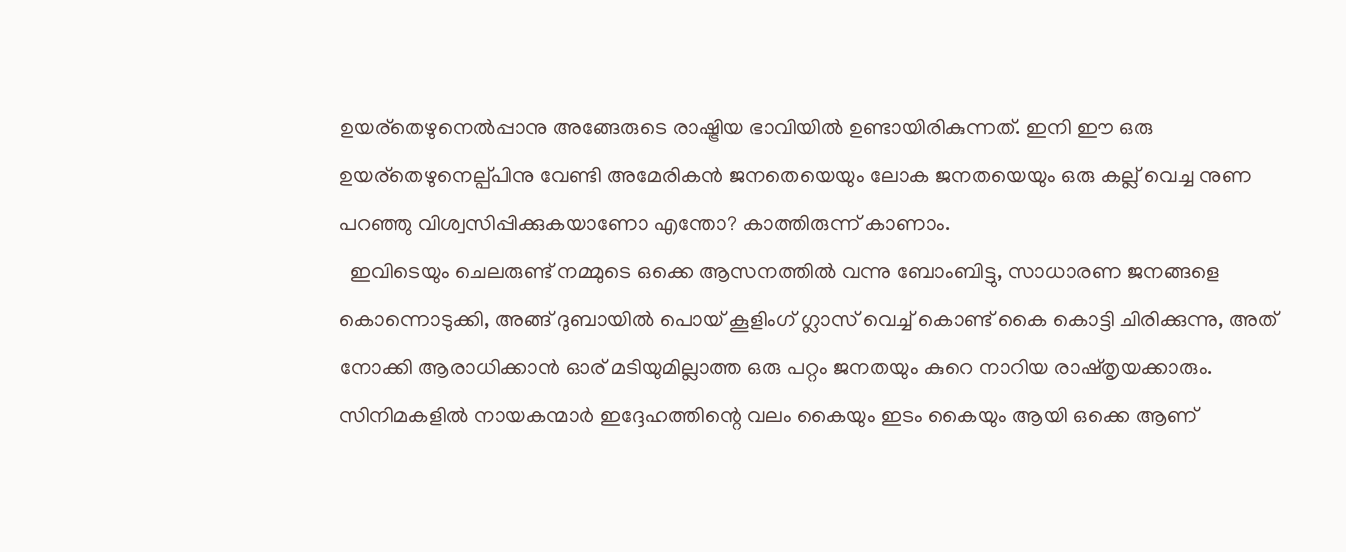ഉയര്തെഴുനെല്‍പ്പാനു അങ്ങേരുടെ രാഷ്ട്രിയ ഭാവിയില്‍ ഉണ്ടായിരികുന്നത്. ഇനി ഈ ഒരു ഉയര്തെഴുനെല്പ്പിനു വേണ്ടി അമേരികന്‍ ജനതെയെയും ലോക ജനതയെയും ഒരു കല്ല്‌ വെച്ച നുണ പറഞ്ഞു വിശ്വസിപ്പിക്കുകയാണോ എന്തോ? കാത്തിരുന്ന് കാണാം.
  ഇവിടെയും ചെലരുണ്ട് നമ്മുടെ ഒക്കെ ആസനത്തില്‍ വന്നു ബോംബിട്ടു, സാധാരണ ജനങ്ങളെ കൊന്നൊടുക്കി, അങ്ങ് ദുബായില്‍ പൊയ് കൂളിംഗ്‌ ഗ്ലാസ്‌ വെച്ച് കൊണ്ട് കൈ കൊട്ടി ചിരിക്കുന്നു, അത് നോക്കി ആരാധിക്കാന്‍ ഓര് ‍മടിയുമില്ലാത്ത ഒരു പറ്റം ജനതയും കുറെ നാറിയ രാഷ്തൃയക്കാരും. സിനിമകളില്‍ നായകന്മാര്‍ ഇദ്ദേഹത്തിന്റെ വലം കൈയും ഇടം കൈയും ആയി ഒക്കെ ആണ്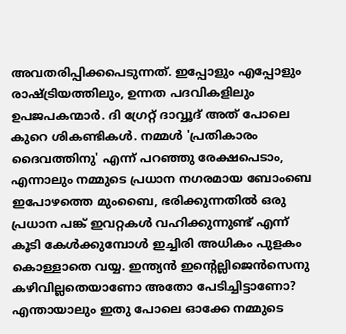അവതരിപ്പിക്കപെടുന്നത്. ഇപ്പോളും എപ്പോളും  രാഷ്ട്രിയത്തിലും, ഉന്നത പദവികളിലും ഉപജപകന്മാര്‍. ദി ഗ്രേറ്റ്‌ ദാവ്വൂദ് അത് പോലെ കുറെ ശികണ്ടികള്‍. നമ്മള്‍ 'പ്രതികാരം ദൈവത്തിനു' എന്ന് പറഞ്ഞു രേക്ഷപെടാം, എന്നാലും നമ്മുടെ പ്രധാന നഗരമായ ബോംബെ ഇപോഴത്തെ മുംബൈ, ഭരിക്കുന്നതില്‍ ഒരു പ്രധാന പങ്ക് ഇവറ്റകള്‍ വഹിക്കുന്നുണ്ട് എന്ന് കൂടി കേള്‍ക്കുമ്പോള്‍ ഇച്ചിരി അധികം പുളകം കൊള്ളാതെ വയ്യ. ഇന്ത്യന്‍ ഇന്റെല്ലിജെന്‍സെനു കഴിവില്ലതെയാണോ അതോ പേടിച്ചിട്ടാണോ? എന്തായാലും ഇതു പോലെ ഓക്കേ നമ്മുടെ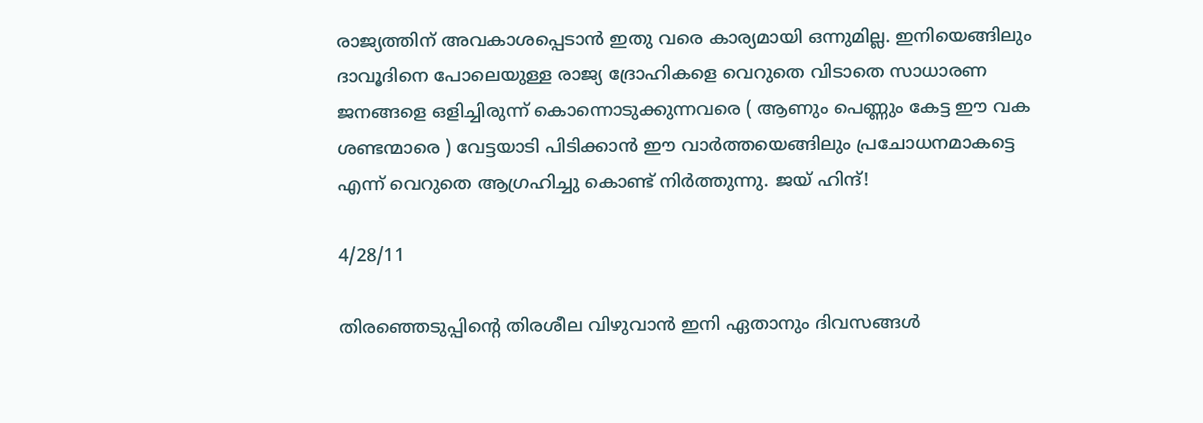രാജ്യത്തിന്‌ അവകാശപ്പെടാന്‍ ഇതു വരെ കാര്യമായി ഒന്നുമില്ല. ഇനിയെങ്ങിലും ദാവൂദിനെ പോലെയുള്ള രാജ്യ ദ്രോഹികളെ വെറുതെ വിടാതെ സാധാരണ ജനങ്ങളെ ഒളിച്ചിരുന്ന് കൊന്നൊടുക്കുന്നവരെ ( ആണും പെണ്ണും കേട്ട ഈ വക ശണ്ടന്മാരെ ) വേട്ടയാടി പിടിക്കാന്‍ ഈ വാര്‍ത്തയെങ്ങിലും പ്രചോധനമാകട്ടെ എന്ന് വെറുതെ ആഗ്രഹിച്ചു കൊണ്ട് നിര്‍ത്തുന്നു. ജയ് ഹിന്ദ്‌!

4/28/11

തിരഞ്ഞെടുപ്പിന്റെ തിരശീല വിഴുവാന്‍ ഇനി ഏതാനും ദിവസങ്ങള്‍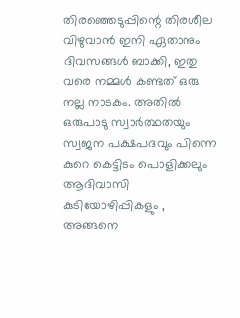തിരഞ്ഞെടുപ്പിന്റെ തിരശീല വിഴുവാന്‍ ഇനി ഏതാനും ദിവസങ്ങള്‍ ബാക്കി, ഇതു വരെ നമ്മള്‍ കണ്ടത് ഒരു നല്ല നാടകം. അതില്‍ ഒരുപാടു സ്വാര്‍ത്ഥതയും സ്വജന പക്ഷപദവും പിന്നെ കുറെ കെട്ടിടം പൊളിക്കലും ആദിവാസി കുടിയോഴിപ്പികളും , അങ്ങനെ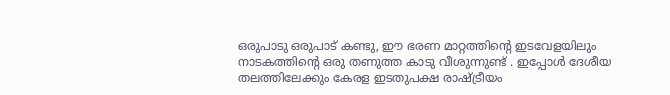ഒരുപാടു ഒരുപാട് കണ്ടു, ഈ ഭരണ മാറ്റത്തിന്റെ ഇടവേളയിലും നാടകത്തിന്റെ ഒരു തണുത്ത കാടു വീശുന്നുണ്ട് . ഇപ്പോള്‍ ദേശീയ തലത്തിലേക്കും കേരള ഇടതുപക്ഷ രാഷ്ട്രീയം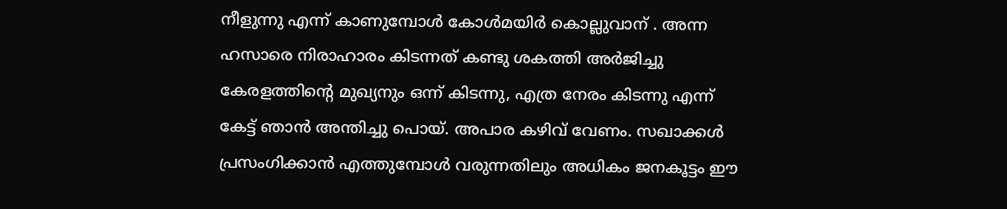നീളുന്നു എന്ന് കാണുമ്പോള്‍ കോള്‍മയിര്‍ കൊല്ലുവാന് . അന്ന ഹസാരെ നിരാഹാരം കിടന്നത് കണ്ടു ശകത്തി അര്‍ജിച്ചു കേരളത്തിന്റെ മുഖ്യനും ഒന്ന് കിടന്നു, എത്ര നേരം കിടന്നു എന്ന് കേട്ട് ഞാന്‍ അന്തിച്ചു പൊയ്. അപാര കഴിവ് വേണം. സഖാക്കള്‍ പ്രസംഗിക്കാന്‍ എത്തുമ്പോള്‍ വരുന്നതിലും അധികം ജനകൂട്ടം ഈ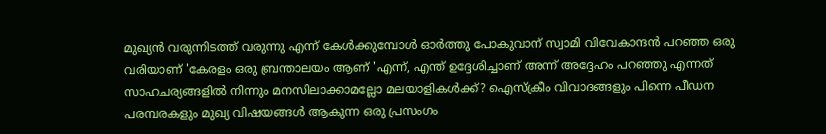മുഖ്യന്‍ വരുന്നിടത്ത് വരുന്നു എന്ന് കേള്‍ക്കുമ്പോള്‍ ഓര്‍ത്തു പോകുവാന് സ്വാമി വിവേകാന്ദന്‍ പറഞ്ഞ ഒരു വരിയാണ് 'കേരളം ഒരു ബ്രന്താലയം ആണ് 'എന്ന്, എന്ത് ഉദ്ദേശിച്ചാണ് അന്ന് അദ്ദേഹം പറഞ്ഞു എന്നത് സാഹചര്യങ്ങളില്‍ നിന്നും മനസിലാക്കാമല്ലോ മലയാളികള്‍ക്ക്? ഐസ്ക്രീം വിവാദങ്ങളും പിന്നെ പീഡന പരമ്പരകളും മുഖ്യ വിഷയങ്ങള്‍ ആകുന്ന ഒരു പ്രസംഗം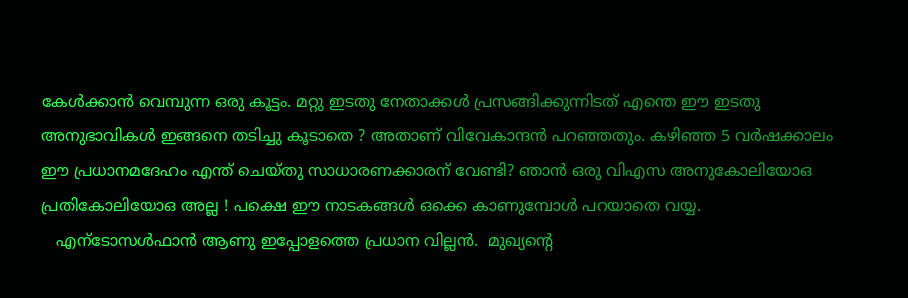കേള്‍ക്കാന്‍ വെമ്പുന്ന ഒരു കൂട്ടം. മറ്റു ഇടതു നേതാക്കള്‍ പ്രസങ്ങിക്കുന്നിടത് എന്തെ ഈ ഇടതു അനുഭാവികള്‍ ഇങ്ങനെ തടിച്ചു കൂടാതെ ? അതാണ് വിവേകാന്ദന്‍ പറഞ്ഞതും. കഴിഞ്ഞ 5 വര്‍ഷക്കാലം ഈ പ്രധാനമദേഹം എന്ത് ചെയ്തു സാധാരണക്കാരന്‌ വേണ്ടി? ഞാന്‍ ഒരു വിഎസ അനുകോലിയോഒ പ്രതികോലിയോഒ അല്ല ! പക്ഷെ ഈ നാടകങ്ങള്‍ ഒക്കെ കാണുമ്പോള്‍ പറയാതെ വയ്യ.
   എന്ടോസള്‍ഫാന്‍ ആണു ഇപ്പോളത്തെ പ്രധാന വില്ലന്‍.  മുഖ്യന്റെ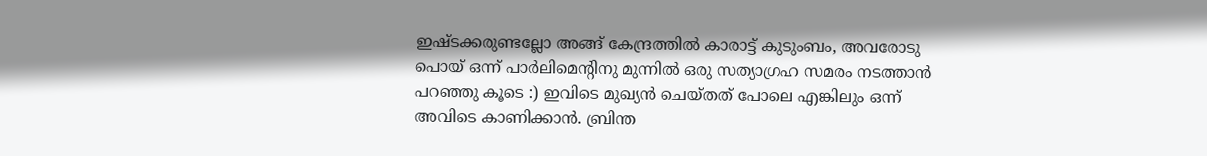ഇഷ്ടക്കരുണ്ടല്ലോ അങ്ങ് കേന്ദ്രത്തില്‍ കാരാട്ട്‌ കുടുംബം, അവരോടു പൊയ് ഒന്ന് പാര്‍ലിമെന്റിനു മുന്നില്‍ ഒരു സത്യാഗ്രഹ സമരം നടത്താന്‍ പറഞ്ഞു കൂടെ :) ഇവിടെ മുഖ്യന്‍ ചെയ്തത് പോലെ എങ്കിലും ഒന്ന് അവിടെ കാണിക്കാന്‍. ബ്രിന്ത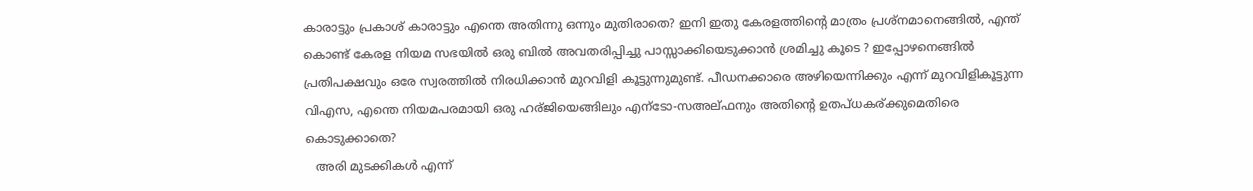കാരാട്ടും പ്രകാശ്‌ കാരാട്ടും എന്തെ അതിന്നു ഒന്നും മുതിരാതെ? ഇനി ഇതു കേരളത്തിന്റെ മാത്രം പ്രശ്നമാനെങ്ങില്‍, എന്ത് കൊണ്ട് കേരള നിയമ സഭയില്‍ ഒരു ബില്‍ അവതരിപ്പിച്ചു പാസ്സാക്കിയെടുക്കാന്‍ ശ്രമിച്ചു കൂടെ ? ഇപ്പോഴനെങ്ങില്‍ പ്രതിപക്ഷവും ഒരേ സ്വരത്തില്‍ നിരധിക്കാന്‍ മുറവിളി കൂട്ടുന്നുമുണ്ട്. പീഡനക്കാരെ അഴിയെന്നിക്കും എന്ന് മുറവിളികൂട്ടുന്ന വിഎസ, എന്തെ നിയമപരമായി ഒരു ഹര്ജിയെങ്ങിലും എന്ടോ-സഅല്ഫനും അതിന്റെ ഉതപ്ധകര്ക്കുമെതിരെ കൊടുക്കാതെ?
   അരി മുടക്കികള്‍ എന്ന്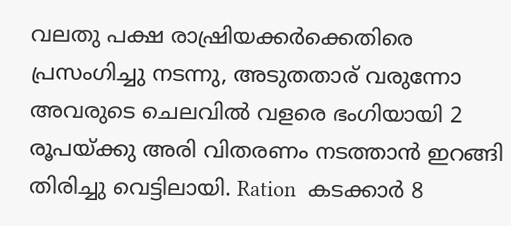വലതു പക്ഷ രാഷ്രിയക്കര്‍ക്കെതിരെ പ്രസംഗിച്ചു നടന്നു, അടുതതാര് വരുന്നോ അവരുടെ ചെലവില്‍ വളരെ ഭംഗിയായി 2 രൂപയ്ക്കു അരി വിതരണം നടത്താന്‍ ഇറങ്ങി തിരിച്ചു വെട്ടിലായി. Ration  കടക്കാര്‍ 8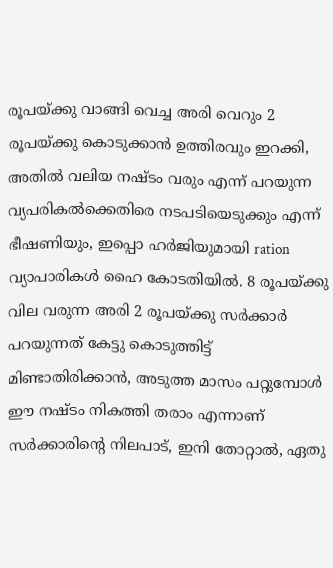രൂപയ്ക്കു വാങ്ങി വെച്ച അരി വെറും 2 രൂപയ്ക്കു കൊടുക്കാന്‍ ഉത്തിരവും ഇറക്കി, അതില്‍ വലിയ നഷ്ടം വരും എന്ന് പറയുന്ന വ്യപരികല്‍ക്കെതിരെ നടപടിയെടുക്കും എന്ന് ഭീഷണിയും, ഇപ്പൊ ഹര്‍ജിയുമായി ration വ്യാപാരികള്‍ ഹൈ കോടതിയില്‍. 8 രൂപയ്ക്കു വില വരുന്ന അരി 2 രൂപയ്ക്കു സര്‍ക്കാര്‍ പറയുന്നത് കേട്ടു കൊടുത്തിട്ട് മിണ്ടാതിരിക്കാന്‍, അടുത്ത മാസം പറ്റുമ്പോള്‍ ഈ നഷ്ടം നികത്തി തരാം എന്നാണ് സര്‍ക്കാരിന്റെ നിലപാട്, ഇനി തോറ്റാല്‍, ഏതു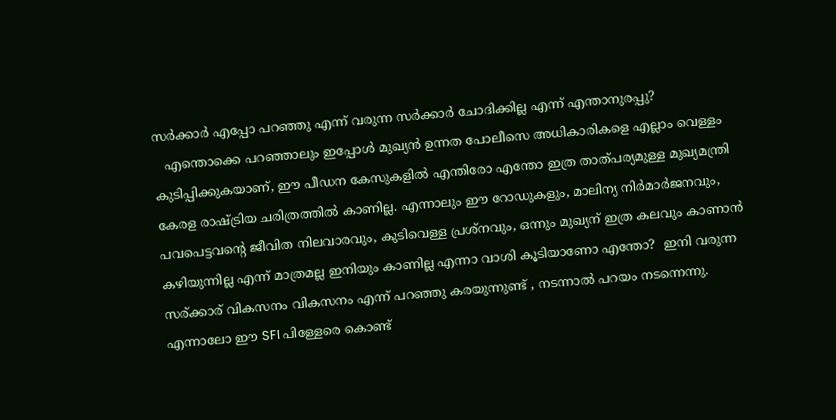സര്‍ക്കാര്‍ എപ്പോ പറഞ്ഞു എന്ന് വരുന്ന സര്‍ക്കാര്‍ ചോദിക്കില്ല എന്ന് എന്താനുരപ്പു?
   എന്തൊക്കെ പറഞ്ഞാലും ഇപ്പോള്‍ മുഖ്യന്‍ ഉന്നത പോലീസെ അധികാരികളെ എല്ലാം വെള്ളം കുടിപ്പിക്കുകയാണ്‌, ഈ പീഡന കേസുകളില്‍ എന്തിരോ എന്തോ ഇത്ര താത്പര്യമുള്ള മുഖ്യമന്ത്രി കേരള രാഷ്ട്രിയ ചരിത്രത്തില്‍ കാണില്ല. എന്നാലും ഈ റോഡുകളും, മാലിന്യ നിര്‍മാര്‍ജനവും, പവപെട്ടവന്റെ ജീവിത നിലവാരവും, കുടിവെള്ള പ്രശ്നവും, ഒന്നും മുഖ്യന് ഇത്ര കലവും കാണാന്‍ കഴിയുന്നില്ല എന്ന് മാത്രമല്ല ഇനിയും കാണില്ല എന്നാ വാശി കൂടിയാണോ എന്തോ?  ഇനി വരുന്ന സര്ക്കാര് വികസനം വികസനം എന്ന് പറഞ്ഞു കരയുന്നുണ്ട് , നടന്നാല്‍ പറയം നടന്നെന്നു. എന്നാലോ ഈ SFI പിള്ളേരെ കൊണ്ട്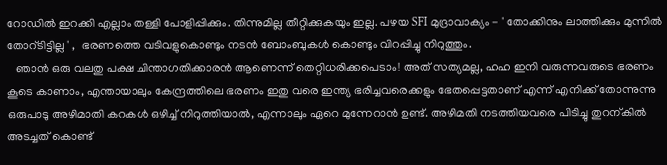റോഡില്‍ ഇറക്കി എല്ലാം തള്ളി പോളിപ്പിക്കും. തിന്നുമില്ല തീറ്റിക്കുകയും ഇല്ല. പഴയ SFI മുദ്രാവാക്യം - ' തോക്കിനും ലാത്തിക്കും മുന്നില്‍ തോറ്ടിട്ടില്ല ' ,  ഭരണത്തെ വടിവളുകൊണ്ടും നടന്‍ ബോംബുകള്‍ കൊണ്ടും വിറപ്പിച്ചു നിറുത്തും.
   ഞാന്‍ ഒരു വലതു പക്ഷ ചിന്താഗതിക്കാരന്‍ ആണെന്ന് തെറ്റിധരിക്കപെടാം! അത് സത്യമല്ല, ഹഹ ഇനി വരുന്നവരുടെ ഭരണം കൂടെ കാണാം, എന്തായാലും കേന്ദ്രത്തിലെ ഭരണം ഇതു വരെ ഇന്ത്യ ഭരിച്ചവരെക്കളും ഭേതപ്പെട്ടതാണ് എന്ന് എനിക്ക് തോന്നുന്നു ഒരുപാടു അഴിമാതി കറകള്‍ ഒഴിച്ച് നിറുത്തിയാല്‍, എന്നാലും ഏറെ മുന്നേറാന്‍ ഉണ്ട്. അഴിമതി നടത്തിയവരെ പിടിച്ചു തുറന്കില്‍  അടച്ചത് കൊണ്ട്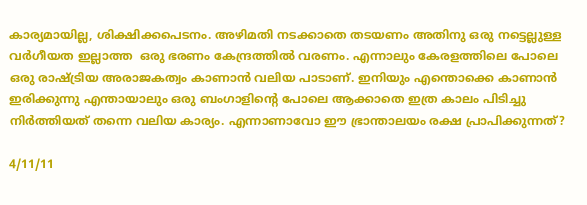കാര്യമായില്ല, ശിക്ഷിക്കപെടനം. അഴിമതി നടക്കാതെ തടയണം അതിനു ഒരു നട്ടെല്ലുള്ള വര്‍ഗീയത ഇല്ലാത്ത  ഒരു ഭരണം കേന്ദ്രത്തില്‍ വരണം. എന്നാലും കേരളത്തിലെ പോലെ ഒരു രാഷ്ട്രിയ അരാജകത്വം കാണാന്‍ വലിയ പാടാണ്. ഇനിയും എന്തൊക്കെ കാണാന്‍ ഇരിക്കുന്നു എന്തായാലും ഒരു ബംഗാളിന്റെ പോലെ ആക്കാതെ ഇത്ര കാലം പിടിച്ചു നിര്‍ത്തിയത് തന്നെ വലിയ കാര്യം. എന്നാണാവോ ഈ ഭ്രാന്താലയം രക്ഷ പ്രാപിക്കുന്നത്?

4/11/11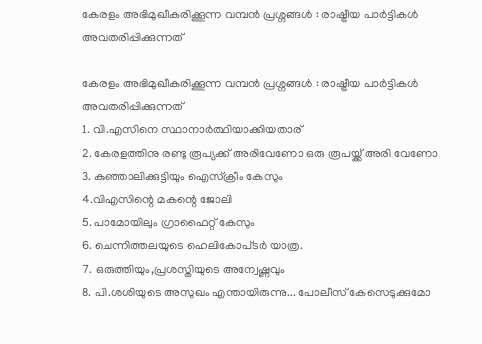കേരളം അഭിമുഖീകരിക്കൂന്ന വമ്പന്‍ പ്രശ്നങ്ങള്‍ : രാഷ്ട്രീയ പാര്‍ട്ടികള്‍ അവതരിപ്പിക്കുന്നത്

കേരളം അഭിമുഖീകരിക്കൂന്ന വമ്പന്‍ പ്രശ്നങ്ങള്‍ : രാഷ്ട്രീയ പാര്‍ട്ടികള്‍ അവതരിപ്പിക്കുന്നത്
1. വി.എസിനെ സ്ഥാനാര്‍ത്ഥിയാക്കിയതാര്
2. കേരളത്തിനു രണ്ടു രൂപ്യക്ക് അരിവേണോ ഒരു രൂപയ്ക്ക് അരി വേണോ
3. കുഞ്ഞാലിക്കുട്ടിയും ഐസ്ക്രീം കേസും
4.വി‌എസിന്റെ മകന്റെ ജോലി
5. പാമോയിലും ഗ്രാഫൈറ്റ് കേസും
6. ചെന്നിത്തലയുടെ ഹെലി‌കോപ്‌ടര്‍ യാത്ര.
7. ഒരുത്തിയും,പ്രശസ്തിയുടെ അന്വേഷ്ണവും
8. പി.ശശിയുടെ അസുഖം എന്തായിരുന്നു... പോലീസ് കേസെടുക്കുമോ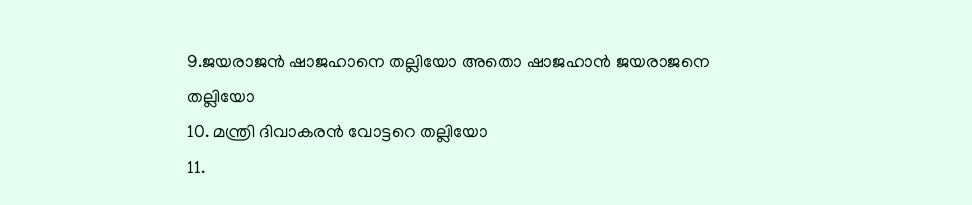9.ജയരാജന്‍ ഷാജഹാനെ തല്ലിയോ അതൊ ഷാജഹാന്‍ ജയരാജനെ തല്ലിയോ
10. മന്ത്രി ദിവാകരന്‍ വോട്ടറെ തല്ലിയോ
11.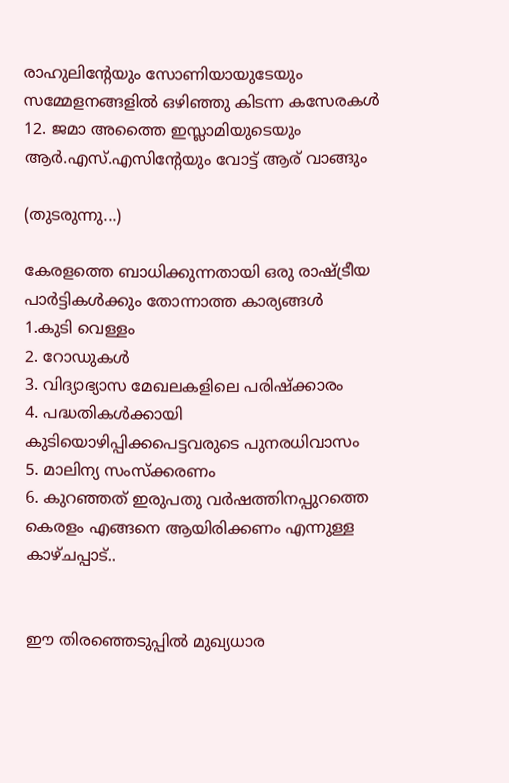രാഹുലിന്റേയും സോണിയായുടേയും സമ്മേളനങ്ങളില്‍ ഒഴിഞ്ഞു കിടന്ന കസേരകള്‍
12. ജമാ അത്തൈ ഇസ്ലാമിയുടെയും ആര്‍.എസ്.എസിന്റേയും വോട്ട് ആര് വാങ്ങും

(തുടരുന്നു...)

കേരളത്തെ ബാധിക്കുന്നതായി ഒരു രാഷ്ട്രീയ പാര്‍ട്ടികള്‍ക്കും തോന്നാത്ത കാര്യങ്ങള്‍
1.കുടി വെള്ളം
2. റോഡുകള്‍
3. വിദ്യാഭ്യാസ മേഖലകളിലെ പരിഷ്ക്കാരം
4. പദ്ധതികള്‍ക്കായി കുടിയൊഴിപ്പിക്കപെട്ടവരുടെ പുനരധിവാസം
5. മാലിന്യ സംസ്ക്കരണം
6. കുറഞ്ഞത് ഇരുപതു വര്‍ഷത്തിനപ്പുറത്തെ കെരളം എങ്ങനെ ആയിരിക്കണം എന്നുള്ള കാഴ്ചപ്പാട്..


ഈ തിരഞ്ഞെടുപ്പില്‍ മുഖ്യധാര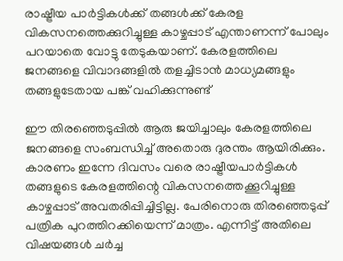രാഷ്ട്രീയ പാര്‍ട്ടികള്‍ക്ക് തങ്ങള്‍ക്ക് കേരള വികസനത്തെക്കുറിച്ചുള്ള കാഴ്ചപ്പാട് എന്താണന്ന് പോലും പറയാതെ വോട്ടു തേടുകയാണ്. കേരളത്തിലെ ജനങ്ങളെ വിവാദങ്ങളില്‍ തളച്ചിടാന്‍ മാധ്യമങ്ങളും തങ്ങളുടേതായ പങ്ക് വഹിക്കുന്നുണ്ട്

ഈ തിരഞ്ഞെടുപ്പില്‍ ആരു ജയിച്ചാലും കേരളത്തിലെ ജനങ്ങളെ സംബന്ധിച്ച് അതൊരു ദുരന്തം ആയിരിക്കും. കാരണം ഇന്നേ ദിവസം വരെ രാഷ്ട്രീയപാര്‍ട്ടികള്‍ തങ്ങളുടെ കേരളത്തിന്റെ വികസനത്തെക്കൂറിച്ചുള്ള കാഴ്ചപ്പാട് അവതരിപ്പിച്ചിട്ടില്ല. പേരിനൊരു തിരഞ്ഞെടുപ്പ് പത്രിക പുറത്തിറക്കിയെന്ന് മാത്രം. എന്നിട്ട് അതിലെ വിഷയങ്ങള്‍ ചര്‍ച്ച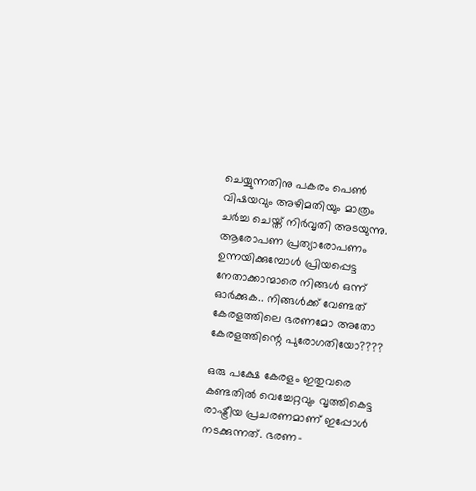ചെയ്യുന്നതിനു പകരം പെണ്‍ വിഷയവും അഴിമതിയും മാത്രം ചര്‍ച്ച ചെയ്ത് നിര്‍വൃതി അടയുന്നു. ആരോപണ പ്രത്യാരോപണം ഉന്നയിക്കുമ്പോള്‍ പ്രിയപ്പെട്ട നേതാക്കാന്മാരെ നിങ്ങള്‍ ഒന്ന് ഓര്‍ക്കുക.. നിങ്ങള്‍ക്ക് വേണ്ടത് കേരളത്തിലെ ഭരണമോ അതോ കേരളത്തിന്റെ പുരോഗതിയോ????

ഒരു പക്ഷേ കേരളം ഇതുവരെ കണ്ടതില്‍ വെച്ചേറ്റവും വൃത്തികെട്ട രാഷ്ട്രീയ പ്രചരണമാണ് ഇപ്പോള്‍ നടക്കുന്നത്. ഭരണ-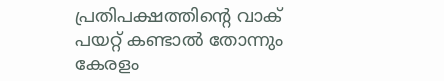പ്രതിപക്ഷത്തിന്റെ വാക് പയറ്റ് കണ്ടാല്‍ തോന്നും കേരളം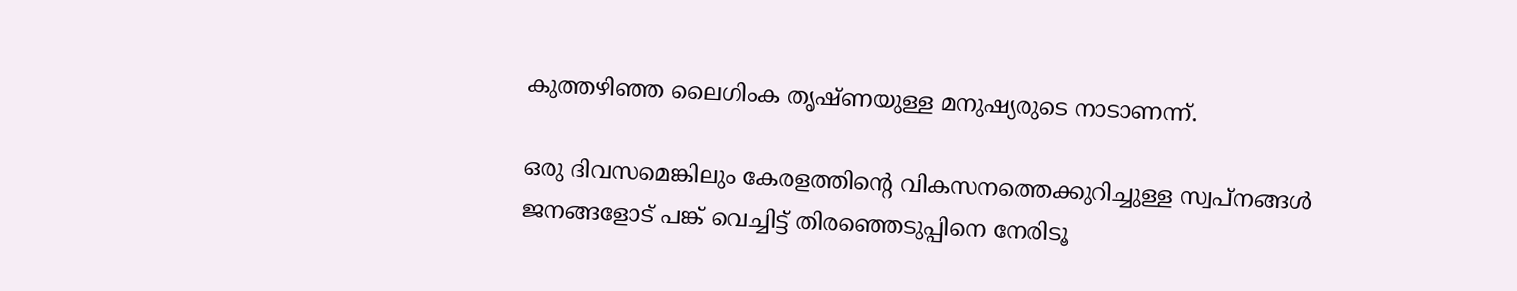കുത്തഴിഞ്ഞ ലൈഗിംക തൃഷ്ണയുള്ള മനുഷ്യരുടെ നാടാണന്ന്.

ഒരു ദിവസമെങ്കിലും കേരളത്തിന്റെ വികസനത്തെക്കുറിച്ചുള്ള സ്വപ്നങ്ങള്‍ ജനങ്ങളോട് പങ്ക് വെച്ചിട്ട് തിരഞ്ഞെടുപ്പിനെ നേരിടൂ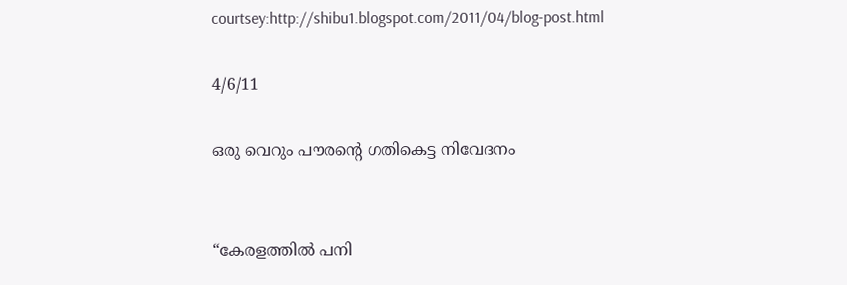courtsey:http://shibu1.blogspot.com/2011/04/blog-post.html

4/6/11

ഒരു വെറും പൗരന്‍റെ ഗതികെട്ട നിവേദനം


“കേരളത്തില്‍ പനി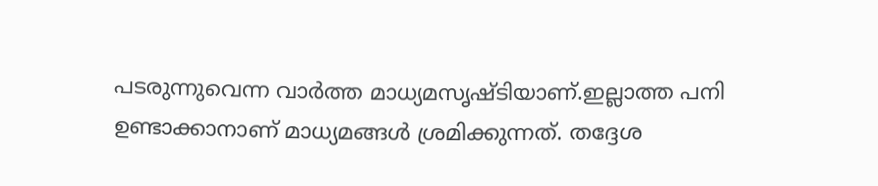പടരുന്നുവെന്ന വാര്‍ത്ത മാധ്യമസൃഷ്‌ടിയാണ്.ഇല്ലാത്ത പനി ഉണ്ടാക്കാനാണ്‌ മാധ്യമങ്ങള്‍ ശ്രമിക്കുന്നത്‌. തദ്ദേശ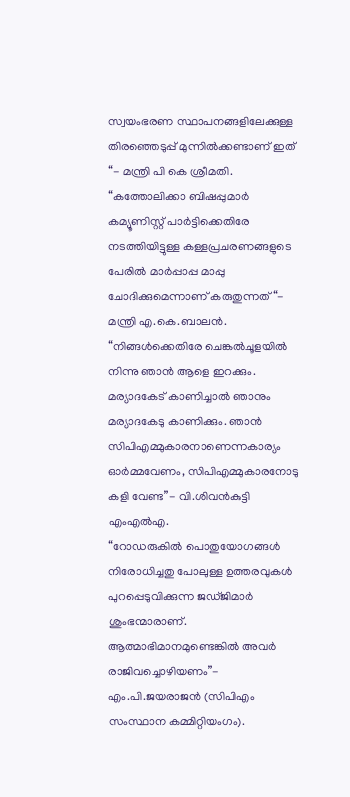സ്വയംഭരണ സ്ഥാപനങ്ങളിലേക്കുള്ള തിരഞ്ഞെടുപ്പ്‌ മുന്നില്‍ക്കണ്ടാണ്‌ ഇത് “- മന്ത്രി പി കെ ശ്രീമതി.
“കത്തോലിക്കാ ബിഷപ്പുമാര്‍ കമ്യൂണിസ്റ്റ് പാര്‍ട്ടിക്കെതിരേ നടത്തിയിട്ടുള്ള കള്ളപ്രചരണങ്ങളുടെ പേരില്‍ മാര്‍പ്പാപ്പ മാപ്പു ചോദിക്കുമെന്നാണ് കരുതുന്നത് “- മന്ത്രി എ.കെ.ബാലന്‍.
“നിങ്ങള്‍ക്കെതിരേ ചെങ്കല്‍ചൂളയില്‍ നിന്നു ഞാന്‍ ആളെ ഇറക്കും. മര്യാദകേട് കാണിച്ചാല്‍ ഞാനും മര്യാദകേടു കാണിക്കും. ഞാന്‍ സിപിഎമ്മുകാരനാണെന്നകാര്യം ഓര്‍മ്മവേണം, സിപിഎമ്മുകാരനോടു കളി വേണ്ട”- വി.ശിവന്‍കുട്ടി എംഎല്‍എ.
“റോഡരുകില്‍ പൊതുയോഗങ്ങള്‍ നിരോധിച്ചതു പോലുള്ള ഉത്തരവുകള്‍ പുറപ്പെടുവിക്കുന്ന ജഡ്ജിമാര്‍ ശുംഭന്മാരാണ്. ആത്മാഭിമാനമുണ്ടെങ്കില്‍ അവര്‍ രാജിവച്ചൊഴിയണം”- എം.പി.ജയരാജന്‍ (സിപിഎം സംസ്ഥാന കമ്മിറ്റിയംഗം).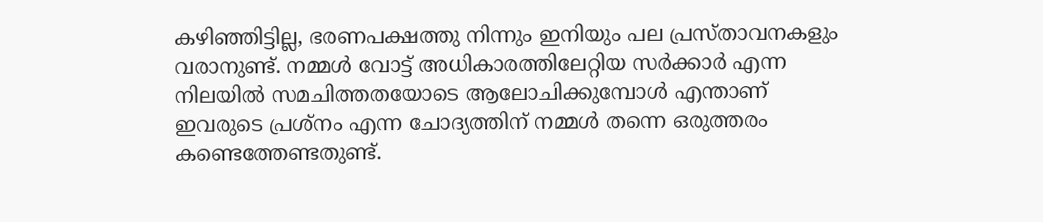കഴിഞ്ഞിട്ടില്ല, ഭരണപക്ഷത്തു നിന്നും ഇനിയും പല പ്രസ്താവനകളും വരാനുണ്ട്. നമ്മള്‍ വോട്ട് അധികാരത്തിലേറ്റിയ സര്‍ക്കാര്‍ എന്ന നിലയില്‍ സമചിത്തതയോടെ ആലോചിക്കുമ്പോള്‍ എന്താണ് ഇവരുടെ പ്രശ്നം എന്ന ചോദ്യത്തിന് നമ്മള്‍ തന്നെ ഒരുത്തരം കണ്ടെത്തേണ്ടതുണ്ട്.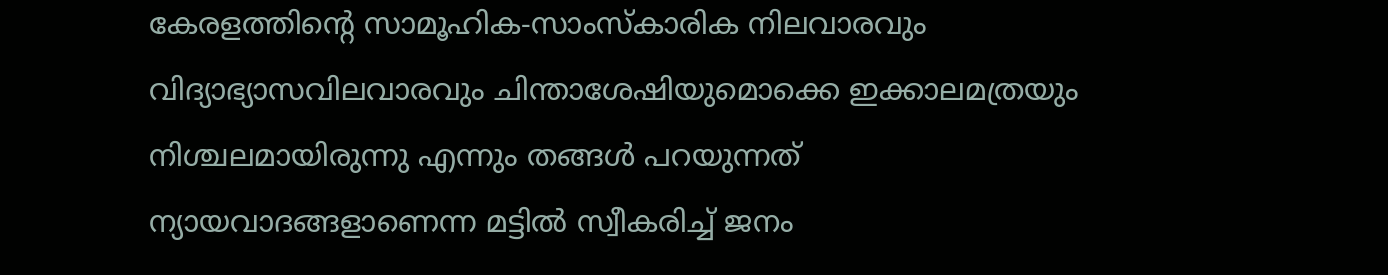കേരളത്തിന്‍റെ സാമൂഹിക-സാംസ്കാരിക നിലവാരവും വിദ്യാഭ്യാസവിലവാരവും ചിന്താശേഷിയുമൊക്കെ ഇക്കാലമത്രയും നിശ്ചലമായിരുന്നു എന്നും തങ്ങള്‍ പറയുന്നത് ന്യായവാദങ്ങളാണെന്ന മട്ടില്‍ സ്വീകരിച്ച് ജനം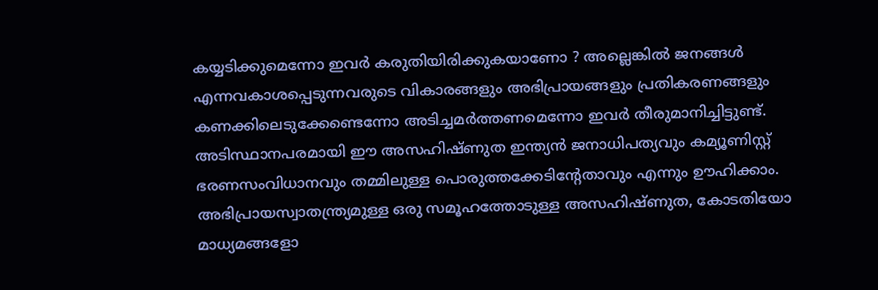കയ്യടിക്കുമെന്നോ ഇവര്‍ കരുതിയിരിക്കുകയാണോ ? അല്ലെങ്കില്‍ ജനങ്ങള്‍ എന്നവകാശപ്പെടുന്നവരുടെ വികാരങ്ങളും അഭിപ്രായങ്ങളും പ്രതികരണങ്ങളും കണക്കിലെടുക്കേണ്ടെന്നോ അടിച്ചമര്‍ത്തണമെന്നോ ഇവര്‍ തീരുമാനിച്ചിട്ടുണ്ട്.
അടിസ്ഥാനപരമായി ഈ അസഹിഷ്ണുത ഇന്ത്യന്‍ ജനാധിപത്യവും കമ്യൂണിസ്റ്റ് ഭരണസംവിധാനവും തമ്മിലുള്ള പൊരുത്തക്കേടിന്‍റേതാവും എന്നും ഊഹിക്കാം. അഭിപ്രായസ്വാതന്ത്ര്യമുള്ള ഒരു സമൂഹത്തോടുള്ള അസഹിഷ്ണുത, കോടതിയോ മാധ്യമങ്ങളോ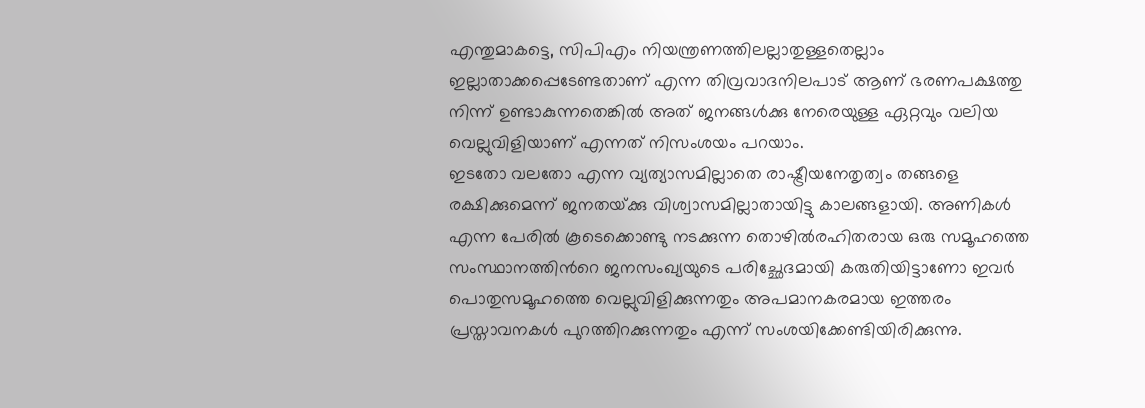എന്തുമാകട്ടെ, സിപിഎം നിയന്ത്രണത്തിലല്ലാതുള്ളതെല്ലാം ഇല്ലാതാക്കപ്പെടേണ്ടതാണ് എന്ന തിവ്രവാദനിലപാട് ആണ് ഭരണപക്ഷത്തു നിന്ന് ഉണ്ടാകുന്നതെങ്കില്‍ അത് ജനങ്ങള്‍ക്കു നേരെയുള്ള ഏറ്റവും വലിയ വെല്ലുവിളിയാണ് എന്നത് നിസംശയം പറയാം.
ഇടതോ വലതോ എന്ന വ്യത്യാസമില്ലാതെ രാഷ്ട്രീയനേതൃത്വം തങ്ങളെ രക്ഷിക്കുമെന്ന് ജനതയ്‍ക്കു വിശ്വാസമില്ലാതായിട്ടു കാലങ്ങളായി. അണികള്‍ എന്ന പേരില്‍ കൂടെക്കൊണ്ടു നടക്കുന്ന തൊഴില്‍രഹിതരായ ഒരു സമൂഹത്തെ സംസ്ഥാനത്തിന്‍റെ ജനസംഖ്യയുടെ പരിച്ഛേദമായി കരുതിയിട്ടാണോ ഇവര്‍ പൊതുസമൂഹത്തെ വെല്ലുവിളിക്കുന്നതും അപമാനകരമായ ഇത്തരം പ്രസ്താവനകള്‍ പുറത്തിറക്കുന്നതും എന്ന് സംശയിക്കേണ്ടിയിരിക്കുന്നു.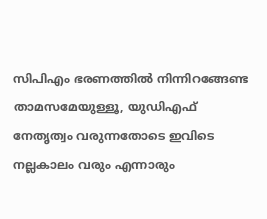സിപിഎം ഭരണത്തില്‍ നിന്നിറങ്ങേണ്ട താമസമേയുള്ളൂ, യുഡിഎഫ് നേതൃത്വം വരുന്നതോടെ ഇവിടെ നല്ലകാലം വരും എന്നാരും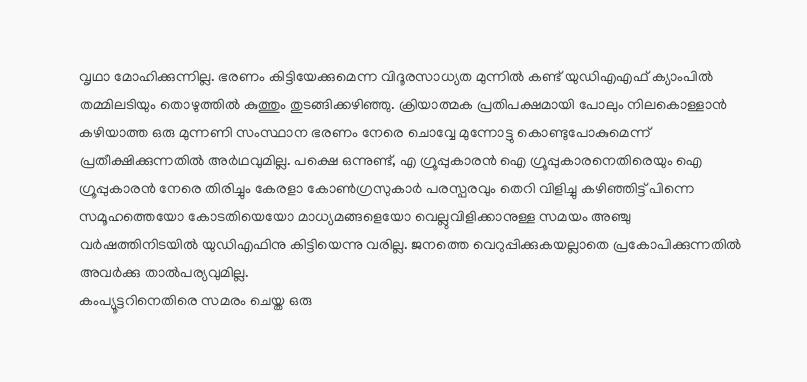വൃഥാ മോഹിക്കുന്നില്ല. ഭരണം കിട്ടിയേക്കുമെന്ന വിദൂരസാധ്യത മുന്നില്‍ കണ്ട് യുഡിഎഎഫ് ക്യാംപില്‍ തമ്മിലടിയും തൊഴുത്തില്‍ കുത്തും തുടങ്ങിക്കഴിഞ്ഞു. ക്രിയാത്മക പ്രതിപക്ഷമായി പോലും നിലകൊള്ളാന്‍ കഴിയാത്ത ഒരു മുന്നണി സംസ്ഥാന ഭരണം നേരെ ചൊവ്വേ മുന്നോട്ടു കൊണ്ടുപോകുമെന്ന് പ്രതീക്ഷിക്കുന്നതില്‍ അര്‍ഥവുമില്ല. പക്ഷെ ഒന്നുണ്ട്, എ ഗ്രൂപ്പുകാരന്‍ ഐ ഗ്രൂപ്പുകാരനെതിരെയും ഐ ഗ്രൂപ്പുകാരന്‍ നേരെ തിരിച്ചും കേരളാ കോണ്‍ഗ്രസുകാര്‍ പരസ്പരവും തെറി വിളിച്ചു കഴിഞ്ഞിട്ട് പിന്നെ സമൂഹത്തെയോ കോടതിയെയോ മാധ്യമങ്ങളെയോ വെല്ലുവിളിക്കാനുള്ള സമയം അഞ്ചു വര്‍ഷത്തിനിടയില്‍ യുഡിഎഫിനു കിട്ടിയെന്നു വരില്ല. ജനത്തെ വെറുപ്പിക്കുകയല്ലാതെ പ്രകോപിക്കുന്നതില്‍ അവര്‍ക്കു താല്‍പര്യവുമില്ല.
കംപ്യൂട്ടറിനെതിരെ സമരം ചെയ്ത ഒരു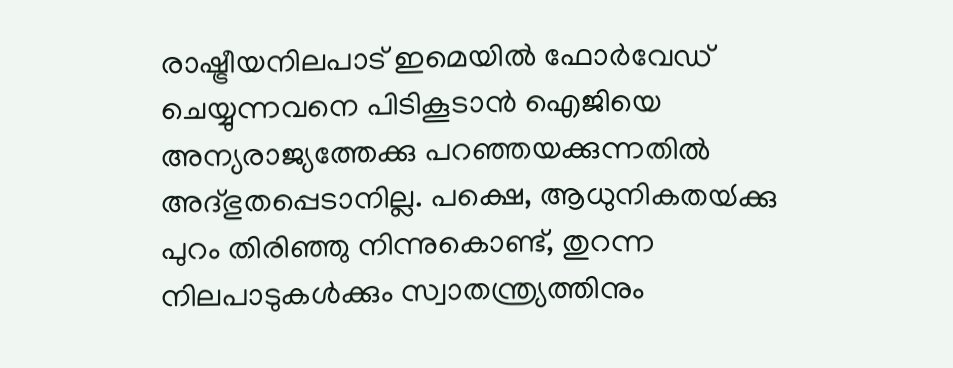രാഷ്ട്രീയനിലപാട് ഇമെയില്‍ ഫോര്‍വേഡ് ചെയ്യുന്നവനെ പിടികൂടാന്‍ ഐജിയെ അന്യരാജ്യത്തേക്കു പറഞ്ഞയക്കുന്നതില്‍ അദ്ഭുതപ്പെടാനില്ല. പക്ഷെ, ആധുനികതയ്‍ക്കു പുറം തിരിഞ്ഞു നിന്നുകൊണ്ട്, തുറന്ന നിലപാടുകള്‍ക്കും സ്വാതന്ത്ര്യത്തിനും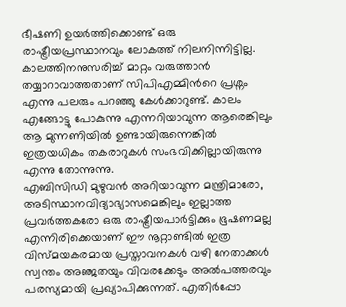ഭീഷണി ഉയര്‍ത്തിക്കൊണ്ട് ഒരു രാഷ്ട്രീയപ്രസ്ഥാനവും ലോകത്ത് നിലനിന്നിട്ടില്ല. കാലത്തിനനുസരിച്ച് മാറ്റം വരുത്താന്‍ തയ്യാറാവാത്തതാണ് സിപിഎമ്മിന്‍റെ പ്രശ്നം എന്നു പലരും പറഞ്ഞു കേള്‍ക്കാറുണ്ട്. കാലം എങ്ങോട്ടു പോകുന്നു എന്നറിയാവുന്ന ആരെങ്കിലും ആ മുന്നണിയില്‍ ഉണ്ടായിരുന്നെങ്കില്‍ ഇത്രയധികം തകരാറുകള്‍ സംഭവിക്കില്ലായിരുന്നു എന്നു തോന്നുന്നു.
എബിസിഡി മുഴുവന്‍ അറിയാവുന്ന മന്ത്രിമാരോ, അടിസ്ഥാനവിദ്യാഭ്യാസമെങ്കിലും ഇല്ലാത്ത പ്രവര്‍ത്തകരോ ഒരു രാഷ്ട്രീയപാര്‍ട്ടിക്കും ഭൂഷണമല്ല എന്നിരിക്കെയാണ് ഈ നൂറ്റാണ്ടില്‍ ഇത്ര വിസ്മയകരമായ പ്രസ്താവനകള്‍ വഴി നേതാക്കള്‍ സ്വന്തം അ‍ഞ്ജതയും വിവരക്കേടും അല്‍പത്തരവും പരസ്യമായി പ്രഖ്യാപിക്കുന്നത്. എതിര്‍പ്പോ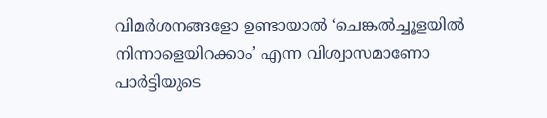വിമര്‍ശനങ്ങളോ ഉണ്ടായാല്‍ ‘ചെങ്കല്‍ച്ചൂളയില്‍ നിന്നാളെയിറക്കാം’ എന്ന വിശ്വാസമാണോ പാര്‍ട്ടിയുടെ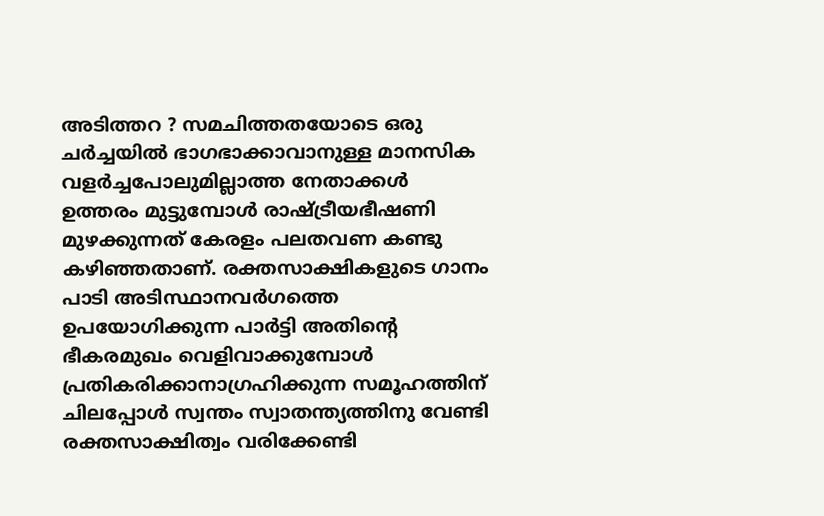അടിത്തറ ? സമചിത്തതയോടെ ഒരു ചര്‍ച്ചയില്‍ ഭാഗഭാക്കാവാനുള്ള മാനസിക വളര്‍ച്ചപോലുമില്ലാത്ത നേതാക്കള്‍ ഉത്തരം മുട്ടുമ്പോള്‍ രാഷ്ട്രീയഭീഷണി മുഴക്കുന്നത് കേരളം പലതവണ കണ്ടു കഴിഞ്ഞതാണ്. രക്തസാക്ഷികളുടെ ഗാനം പാടി അടിസ്ഥാനവര്‍ഗത്തെ ഉപയോഗിക്കുന്ന പാര്‍ട്ടി അതിന്‍റെ ഭീകരമുഖം വെളിവാക്കുമ്പോള്‍ പ്രതികരിക്കാനാഗ്രഹിക്കുന്ന സമൂഹത്തിന് ചിലപ്പോള്‍ സ്വന്തം സ്വാതന്ത്യത്തിനു വേണ്ടി രക്തസാക്ഷിത്വം വരിക്കേണ്ടി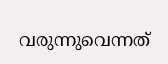വരുന്നുവെന്നത്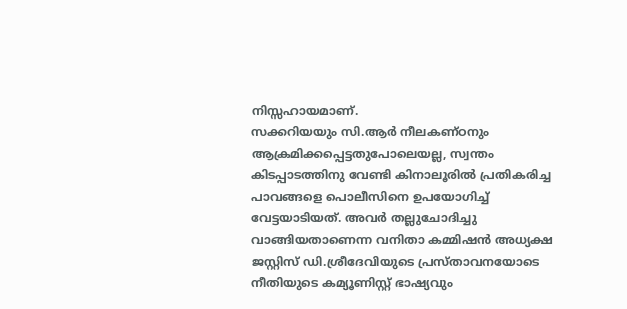നിസ്സഹായമാണ്.
സക്കറിയയും സി.ആര്‍ നീലകണ്ഠനും ആക്രമിക്കപ്പെട്ടതുപോലെയല്ല, സ്വന്തം കിടപ്പാടത്തിനു വേണ്ടി കിനാലൂരില്‍ പ്രതികരിച്ച പാവങ്ങളെ പൊലീസിനെ ഉപയോഗിച്ച് വേട്ടയാടിയത്. അവര്‍ തല്ലുചോദിച്ചു വാങ്ങിയതാണെന്ന വനിതാ കമ്മിഷന്‍ അധ്യക്ഷ ജസ്റ്റിസ് ഡി.ശ്രീദേവിയുടെ പ്രസ്താവനയോടെ നീതിയുടെ കമ്യൂണിസ്റ്റ് ഭാഷ്യവും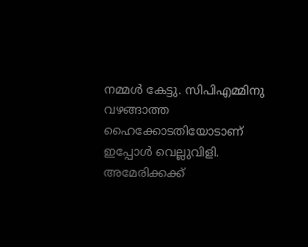നമ്മള്‍ കേട്ടു. സിപിഎമ്മിനു വഴങ്ങാത്ത ഹൈക്കോടതിയോടാണ് ഇപ്പോള്‍ വെല്ലുവിളി. അമേരിക്കക്ക്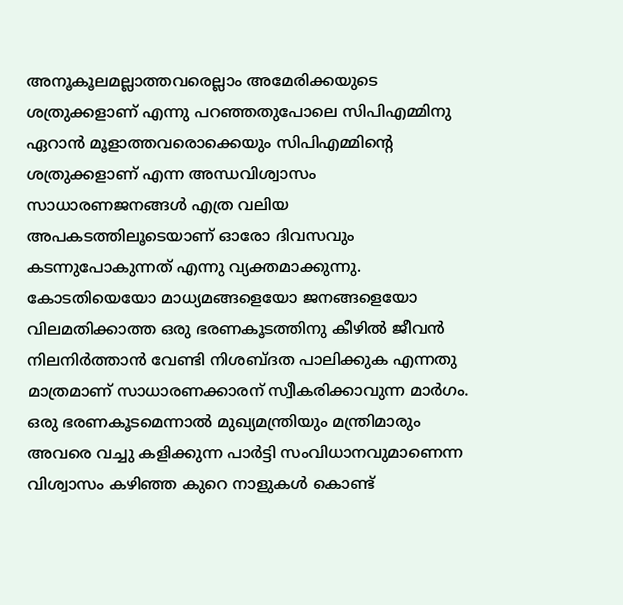അനൂകൂലമല്ലാത്തവരെല്ലാം അമേരിക്കയുടെ ശത്രുക്കളാണ് എന്നു പറഞ്ഞതുപോലെ സിപിഎമ്മിനു ഏറാന്‍ മൂളാത്തവരൊക്കെയും സിപിഎമ്മിന്‍റെ ശത്രുക്കളാണ് എന്ന അന്ധവിശ്വാസം സാധാരണജനങ്ങള്‍ എത്ര വലിയ അപകടത്തിലൂടെയാണ് ഓരോ ദിവസവും കടന്നുപോകുന്നത് എന്നു വ്യക്തമാക്കുന്നു. കോടതിയെയോ മാധ്യമങ്ങളെയോ ജനങ്ങളെയോ വിലമതിക്കാത്ത ഒരു ഭരണകൂടത്തിനു കീഴില്‍ ജീവന്‍ നിലനിര്‍ത്താന്‍ വേണ്ടി നിശബ്ദത പാലിക്കുക എന്നതു മാത്രമാണ് സാധാരണക്കാരന് സ്വീകരിക്കാവുന്ന മാര്‍ഗം.
ഒരു ഭരണകൂടമെന്നാല്‍ മുഖ്യമന്ത്രിയും മന്ത്രിമാരും അവരെ വച്ചു കളിക്കുന്ന പാര്‍ട്ടി സംവിധാനവുമാണെന്ന വിശ്വാസം കഴിഞ്ഞ കുറെ നാളുകള്‍ കൊണ്ട്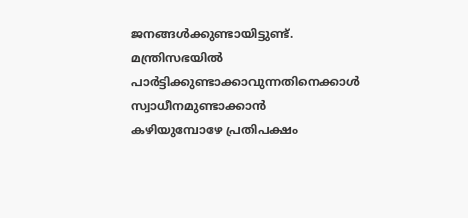ജനങ്ങള്‍ക്കുണ്ടായിട്ടുണ്ട്. മന്ത്രിസഭയില്‍ പാര്‍ട്ടിക്കുണ്ടാക്കാവുന്നതിനെക്കാള്‍ സ്വാധീനമുണ്ടാക്കാന്‍ കഴിയുമ്പോഴേ പ്രതിപക്ഷം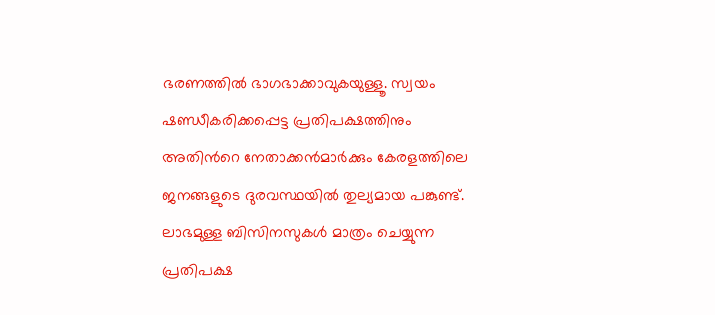ഭരണത്തില്‍ ഭാഗഭാക്കാവുകയുള്ളൂ. സ്വയം ഷണ്ഡീകരിക്കപ്പെട്ട പ്രതിപക്ഷത്തിനും അതിന്‍റെ നേതാക്കന്‍മാര്‍ക്കും കേരളത്തിലെ ജനങ്ങളുടെ ദുരവസ്ഥയില്‍ തുല്യമായ പങ്കുണ്ട്. ലാഭമുള്ള ബിസിനസുകള്‍ മാത്രം ചെയ്യുന്ന പ്രതിപക്ഷ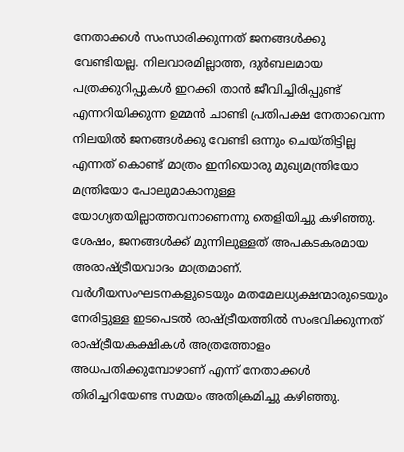നേതാക്കള്‍ സംസാരിക്കുന്നത് ജനങ്ങള്‍ക്കു വേണ്ടിയല്ല. നിലവാരമില്ലാത്ത, ദുര്‍ബലമായ പത്രക്കുറിപ്പുകള്‍ ഇറക്കി താന്‍ ജീവിച്ചിരിപ്പുണ്ട് എന്നറിയിക്കുന്ന ഉമ്മന്‍ ചാണ്ടി പ്രതിപക്ഷ നേതാവെന്ന നിലയില്‍ ജനങ്ങള്‍ക്കു വേണ്ടി ഒന്നും ചെയ്തിട്ടില്ല എന്നത് കൊണ്ട് മാത്രം ഇനിയൊരു മുഖ്യമന്ത്രിയോ മന്ത്രിയോ പോലുമാകാനുള്ള യോഗ്യതയില്ലാത്തവനാണെന്നു തെളിയിച്ചു കഴിഞ്ഞു.
ശേഷം, ജനങ്ങള്‍ക്ക് മുന്നിലുള്ളത് അപകടകരമായ അരാഷ്ട്രീയവാദം മാത്രമാണ്. വര്‍ഗീയസംഘടനകളുടെയും മതമേലധ്യക്ഷന്മാരുടെയും നേരിട്ടുള്ള ഇടപെടല്‍ രാഷ്ട്രീയത്തില്‍ സംഭവിക്കുന്നത് രാഷ്ട്രീയകക്ഷികള്‍ അത്രത്തോളം അധപതിക്കുമ്പോഴാണ് എന്ന് നേതാക്കള്‍ തിരിച്ചറിയേണ്ട സമയം അതിക്രമിച്ചു കഴിഞ്ഞു.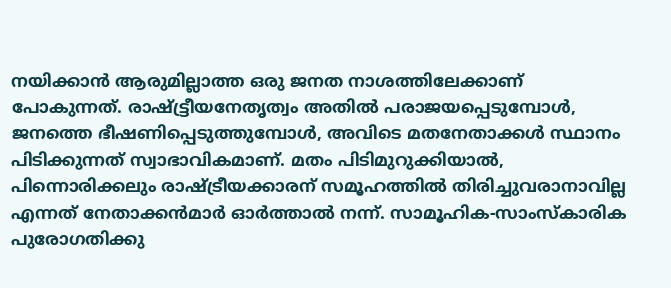നയിക്കാന്‍ ആരുമില്ലാത്ത ഒരു ജനത നാശത്തിലേക്കാണ് പോകുന്നത്. രാഷ്ട്ട്രീയനേതൃത്വം അതില്‍ പരാജയപ്പെടുമ്പോള്‍, ജനത്തെ ഭീഷണിപ്പെടുത്തുമ്പോള്‍, അവിടെ മതനേതാക്കള്‍ സ്ഥാനം പിടിക്കുന്നത് സ്വാഭാവികമാണ്. മതം പിടിമുറുക്കിയാല്‍, പിന്നൊരിക്കലും രാഷ്ട്രീയക്കാരന് സമൂഹത്തില്‍ തിരിച്ചുവരാനാവില്ല എന്നത് നേതാക്കന്‍മാര്‍ ഓര്‍ത്താല്‍ നന്ന്. സാമൂഹിക-സാംസ്കാരിക പുരോഗതിക്കു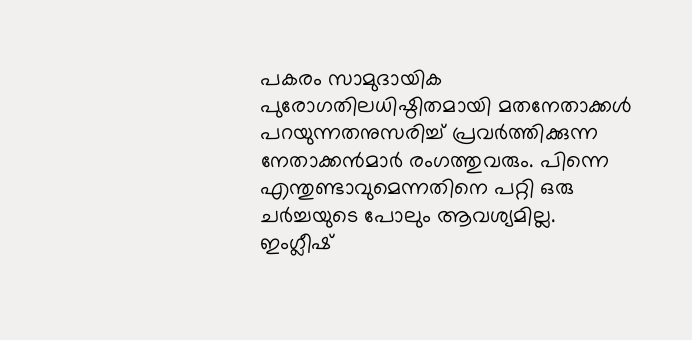പകരം സാമുദായിക പുരോഗതിലധിഷ്ഠിതമായി മതനേതാക്കള്‍ പറയുന്നതനുസരിച്ച് പ്രവര്‍ത്തിക്കുന്ന നേതാക്കന്‍മാര്‍ രംഗത്തുവരും. പിന്നെ എന്തുണ്ടാവുമെന്നതിനെ പറ്റി ഒരു ചര്‍ച്ചയുടെ പോലും ആവശ്യമില്ല.
ഇംഗ്ലീഷ്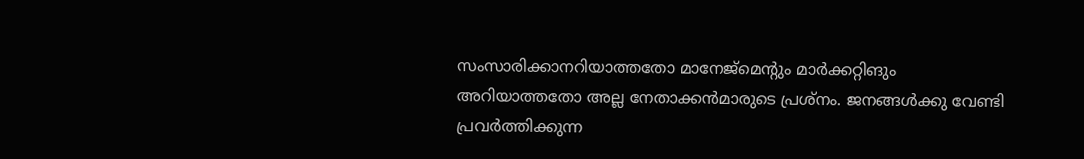സംസാരിക്കാനറിയാത്തതോ മാനേജ്മെന്‍റും മാര്‍ക്കറ്റിങും അറിയാത്തതോ അല്ല നേതാക്കന്‍മാരുടെ പ്രശ്നം. ജനങ്ങള്‍ക്കു വേണ്ടി പ്രവര്‍ത്തിക്കുന്ന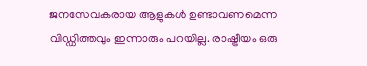ജനസേവകരായ ആളുകള്‍ ഉണ്ടാവണമെന്ന വിഡ്ഡിത്തവും ഇന്നാരും പറയില്ല. രാഷ്ട്രീയം ഒരു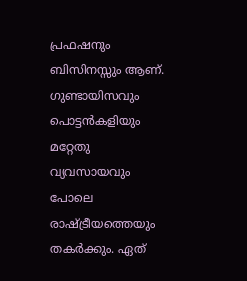പ്രഫഷനും ബിസിനസ്സും ആണ്. ഗുണ്ടായിസവും പൊട്ടന്‍കളിയും മറ്റേതു വ്യവസായവും പോലെ രാഷ്ട്രീയത്തെയും തകര്‍ക്കും. ഏത്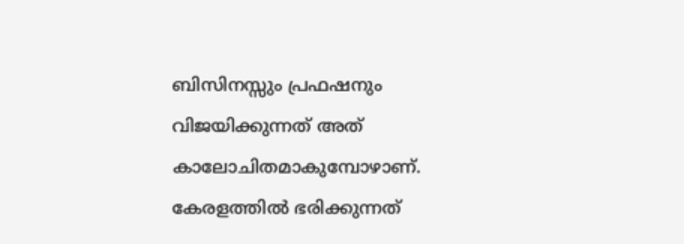ബിസിനസ്സും പ്രഫഷനും വിജയിക്കുന്നത് അത് കാലോചിതമാകുമ്പോഴാണ്. കേരളത്തില്‍ ഭരിക്കുന്നത്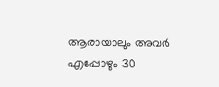ആരായാലും അവര്‍ എപ്പോഴും 30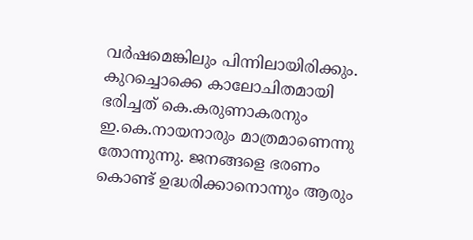വര്‍ഷമെങ്കിലും പിന്നിലായിരിക്കും. കുറച്ചൊക്കെ കാലോചിതമായി ഭരിച്ചത് കെ.കരുണാകരനും ഇ.കെ.നായനാരും മാത്രമാണെന്നു തോന്നുന്നു. ജനങ്ങളെ ഭരണം കൊണ്ട് ഉദ്ധരിക്കാനൊന്നും ആരും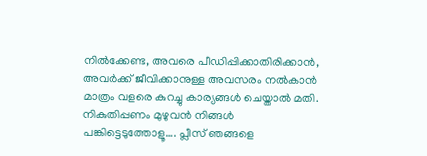നില്‍ക്കേണ്ട, അവരെ പീഡിപ്പിക്കാതിരിക്കാന്‍, അവര്‍ക്ക് ജീവിക്കാനുള്ള അവസരം നല്‍കാന്‍ മാത്രം വളരെ കുറച്ചു കാര്യങ്ങള്‍ ചെയ്താല്‍ മതി. നികുതിപ്പണം മുഴുവന്‍ നിങ്ങള്‍ പങ്കിട്ടെടുത്തോളൂ…. പ്ലീസ് ഞങ്ങളെ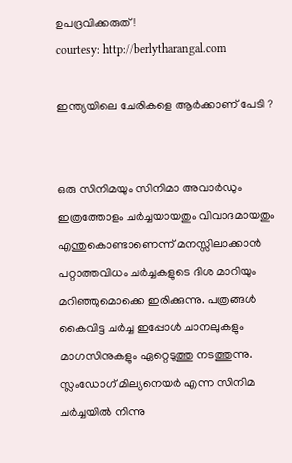ഉപദ്രവിക്കരുത് !
courtesy: http://berlytharangal.com

ഇന്ത്യയിലെ ചേരികളെ ആര്‍ക്കാണ് പേടി ?


ഒരു സിനിമയും സിനിമാ അവാര്‍ഡും ഇത്രത്തോളം ചര്‍ച്ചയായതും വിവാദമായതും എന്തുകൊണ്ടാണെന്ന് മനസ്സിലാക്കാന്‍ പറ്റാത്തവിധം ചര്‍ച്ചകളുടെ ദിശ മാറിയും മറിഞ്ഞുമൊക്കെ ഇരിക്കുന്നു. പത്രങ്ങള്‍ കൈവിട്ട ചര്‍ച്ച ഇപ്പോള്‍ ചാനലുകളും മാഗസിനുകളും ഏറ്റെടുത്തു നടത്തുന്നു. സ്ലംഡോഗ് മില്യനെയര്‍ എന്ന സിനിമ ചര്‍ച്ചയില്‍ നിന്നു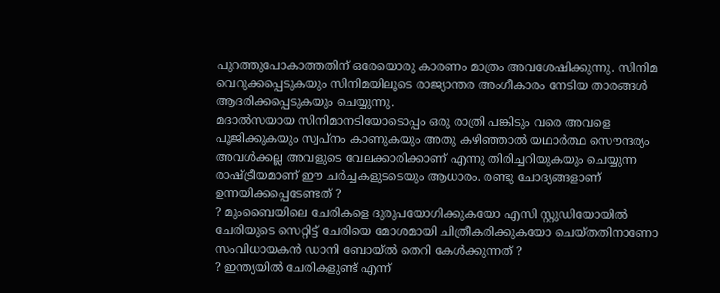പുറത്തുപോകാത്തതിന് ഒരേയൊരു കാരണം മാത്രം അവശേഷിക്കുന്നു. സിനിമ വെറുക്കപ്പെടുകയും സിനിമയിലൂടെ രാജ്യാന്തര അംഗീകാരം നേടിയ താരങ്ങള്‍ ആദരിക്കപ്പെടുകയും ചെയ്യുന്നു.
മദാല്‍സയായ സിനിമാനടിയോടൊപ്പം ഒരു രാത്രി പങ്കിടും വരെ അവളെ പൂജിക്കുകയും സ്വപ്നം കാണുകയും അതു കഴിഞ്ഞാല്‍ യഥാര്‍ത്ഥ സൌന്ദര്യം അവള്‍ക്കല്ല അവളുടെ വേലക്കാരിക്കാണ് എന്നു തിരിച്ചറിയുകയും ചെയ്യുന്ന രാഷ്ട്രീയമാണ് ഈ ചര്‍ച്ചകളുടടെയും ആധാരം. രണ്ടു ചോദ്യങ്ങളാണ് ഉന്നയിക്കപ്പെടേണ്ടത് ?
? മുംബൈയിലെ ചേരികളെ ദുരുപയോഗിക്കുകയോ എസി സ്റ്റുഡിയോയില്‍ ചേരിയുടെ സെറ്റിട്ട് ചേരിയെ മോശമായി ചിത്രീകരിക്കുകയോ ചെയ്തതിനാണോ സംവിധായകന്‍ ഡാനി ബോയ്ല്‍ തെറി കേള്‍ക്കുന്നത് ?
? ഇന്ത്യയില്‍ ചേരികളുണ്ട് എന്ന്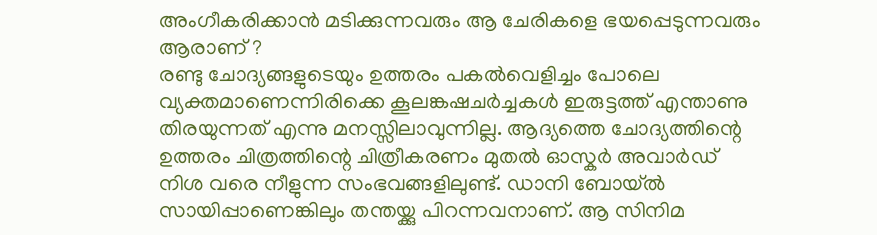അംഗീകരിക്കാന്‍ മടിക്കുന്നവരും ആ ചേരികളെ ഭയപ്പെടുന്നവരും ആരാണ് ?
രണ്ടു ചോദ്യങ്ങളുടെയും ഉത്തരം പകല്‍വെളിച്ചം പോലെ വ്യക്തമാണെന്നിരിക്കെ കൂലങ്കഷചര്‍ച്ചകള്‍ ഇരുട്ടത്ത് എന്താണു തിരയുന്നത് എന്നു മനസ്സിലാവുന്നില്ല. ആദ്യത്തെ ചോദ്യത്തിന്റെ ഉത്തരം ചിത്രത്തിന്റെ ചിത്രീകരണം മുതല്‍ ഓസ്കര്‍ അവാര്‍ഡ് നിശ വരെ നീളുന്ന സംഭവങ്ങളിലുണ്ട്. ഡാനി ബോയ്ല്‍ സായിപ്പാണെങ്കിലും തന്തയ്ക്കു പിറന്നവനാണ്. ആ സിനിമ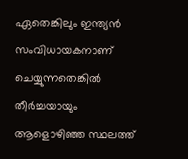ഏതെങ്കിലും ഇന്ത്യന്‍ സംവിധായകനാണ് ചെയ്യുന്നതെങ്കില്‍ തീര്‍ച്ചയായും ആളൊഴിഞ്ഞ സ്ഥലത്ത്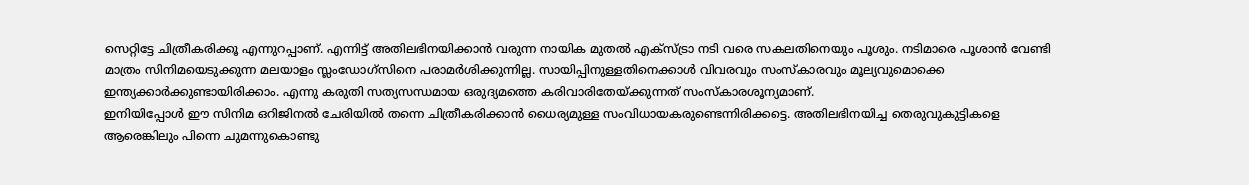സെറ്റിട്ടേ ചിത്രീകരിക്കൂ എന്നുറപ്പാണ്. എന്നിട്ട് അതിലഭിനയിക്കാന്‍ വരുന്ന നായിക മുതല്‍ എക്സ്ട്രാ നടി വരെ സകലതിനെയും പൂശും. നടിമാരെ പൂശാന്‍ വേണ്ടി മാത്രം സിനിമയെടുക്കുന്ന മലയാളം സ്ലംഡോഗ്സിനെ പരാമര്‍ശിക്കുന്നില്ല. സായിപ്പിനുള്ളതിനെക്കാള്‍ വിവരവും സംസ്കാരവും മൂല്യവുമൊക്കെ ഇന്ത്യക്കാര്‍ക്കുണ്ടായിരിക്കാം. എന്നു കരുതി സത്യസന്ധമായ ഒരുദ്യമത്തെ കരിവാരിതേയ്ക്കുന്നത് സംസ്കാരശൂന്യമാണ്.
ഇനിയിപ്പോള്‍ ഈ സിനിമ ഒറിജിനല്‍ ചേരിയില്‍ തന്നെ ചിത്രീകരിക്കാന്‍ ധൈര്യമുള്ള സംവിധായകരുണ്ടെന്നിരിക്കട്ടെ. അതിലഭിനയിച്ച തെരുവുകുട്ടികളെ ആരെങ്കിലും പിന്നെ ചുമന്നുകൊണ്ടു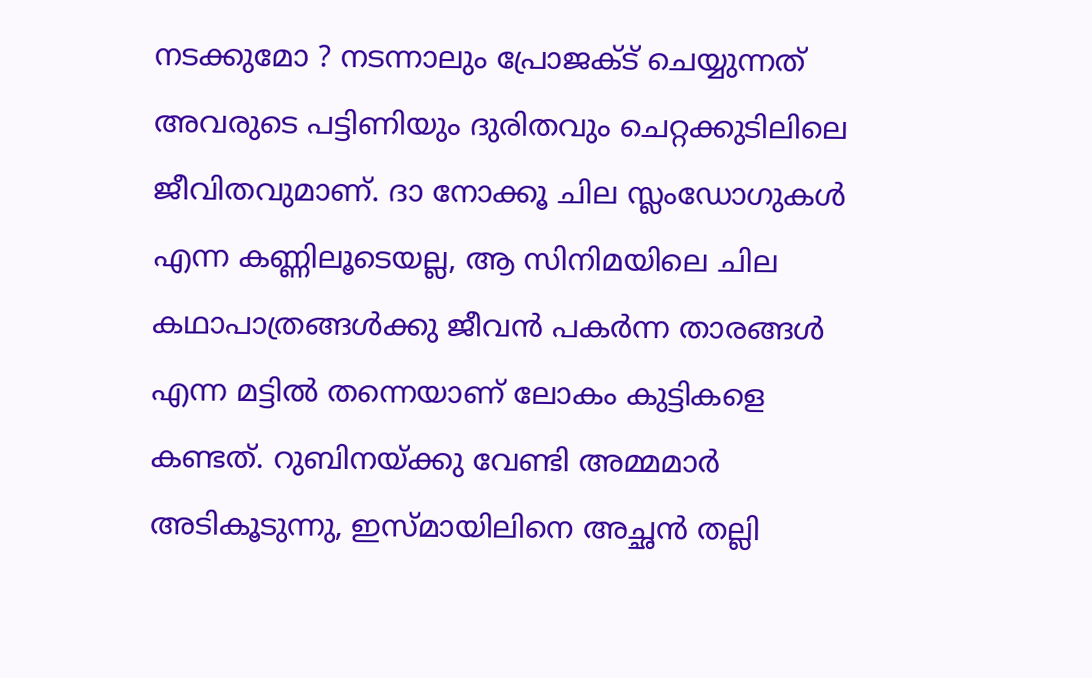നടക്കുമോ ? നടന്നാലും പ്രോജക്ട് ചെയ്യുന്നത് അവരുടെ പട്ടിണിയും ദുരിതവും ചെറ്റക്കുടിലിലെ ജീവിതവുമാണ്. ദാ നോക്കൂ ചില സ്ലംഡോഗുകള്‍ എന്ന കണ്ണിലൂടെയല്ല, ആ സിനിമയിലെ ചില കഥാപാത്രങ്ങള്‍ക്കു ജീവന്‍ പകര്‍ന്ന താരങ്ങള്‍ എന്ന മട്ടില്‍ തന്നെയാണ് ലോകം കുട്ടികളെ കണ്ടത്. റുബിനയ്ക്കു വേണ്ടി അമ്മമാര്‍ അടികൂടുന്നു, ഇസ്മായിലിനെ അച്ഛന്‍ തല്ലി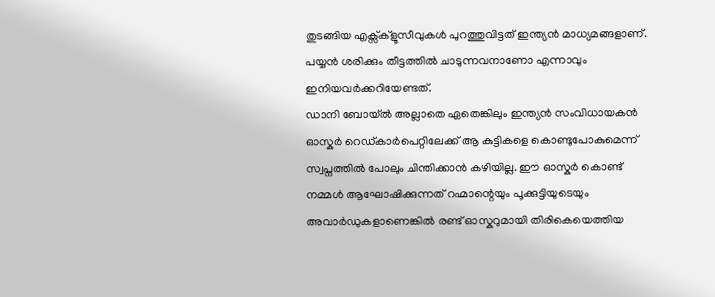തുടങ്ങിയ എക്സ്ക്ളൂസീവുകള്‍ പുറത്തുവിട്ടത് ഇന്ത്യന്‍ മാധ്യമങ്ങളാണ്. പയ്യന്‍ ശരിക്കും തീട്ടത്തില്‍ ചാടുന്നവനാണോ എന്നാവും ഇനിയവര്‍ക്കറിയേണ്ടത്.
ഡാനി ബോയ്ല്‍ അല്ലാതെ ഏതെങ്കിലും ഇന്ത്യന്‍ സംവിധായകന്‍ ഓസ്കര്‍ റെഡ്കാര്‍പെറ്റിലേക്ക് ആ കുട്ടികളെ കൊണ്ടുപോകുമെന്ന് സ്വപ്നത്തില്‍ പോലും ചിന്തിക്കാന്‍ കഴിയില്ല. ഈ ഓസ്കര്‍ കൊണ്ട് നമ്മള്‍ ആഘോഷിക്കുന്നത് റഹ്മാന്റെയും പൂക്കുട്ടിയുടെയും അവാര്‍ഡുകളാണെങ്കില്‍ രണ്ട് ഓസ്കറുമായി തിരികെയെത്തിയ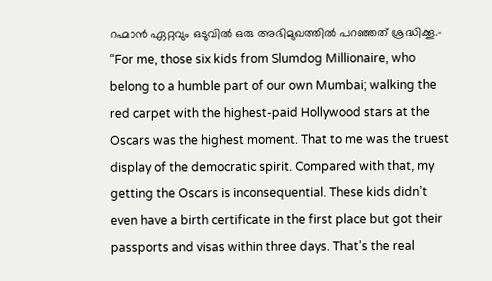റഹ്മാന്‍ ഏറ്റവും ഒടുവില്‍ ഒരു അഭിമുഖത്തില്‍ പറഞ്ഞത് ശ്രദ്ധിക്കൂ.-
“For me, those six kids from Slumdog Millionaire, who belong to a humble part of our own Mumbai; walking the red carpet with the highest-paid Hollywood stars at the Oscars was the highest moment. That to me was the truest display of the democratic spirit. Compared with that, my getting the Oscars is inconsequential. These kids didn’t even have a birth certificate in the first place but got their passports and visas within three days. That’s the real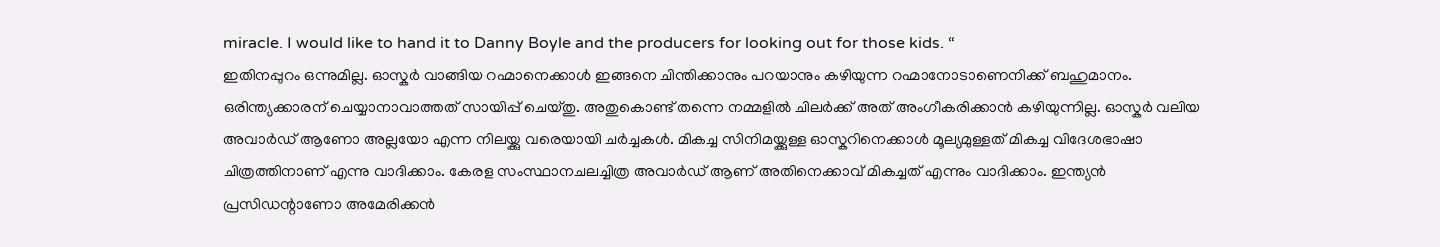miracle. I would like to hand it to Danny Boyle and the producers for looking out for those kids. “
ഇതിനപ്പുറം ഒന്നുമില്ല. ഓസ്കര്‍ വാങ്ങിയ റഹ്മാനെക്കാള്‍ ഇങ്ങനെ ചിന്തിക്കാനും പറയാനും കഴിയുന്ന റഹ്മാനോടാണെനിക്ക് ബഹുമാനം. ഒരിന്ത്യക്കാരന് ചെയ്യാനാവാത്തത് സായിപ്പ് ചെയ്തു. അതുകൊണ്ട് തന്നെ നമ്മളില്‍ ചിലര്‍ക്ക് അത് അംഗീകരിക്കാന്‍ കഴിയുന്നില്ല. ഓസ്കര്‍ വലിയ അവാര്‍ഡ് ആണോ അല്ലയോ എന്ന നിലയ്ക്കു വരെയായി ചര്‍ച്ചകള്‍. മികച്ച സിനിമയ്ക്കുള്ള ഓസ്കറിനെക്കാള്‍ മൂല്യമുള്ളത് മികച്ച വിദേശഭാഷാ ചിത്രത്തിനാണ് എന്നു വാദിക്കാം. കേരള സംസ്ഥാനചലച്ചിത്ര അവാര്‍ഡ് ആണ് അതിനെക്കാവ് മികച്ചത് എന്നും വാദിക്കാം. ഇന്ത്യന്‍ പ്രസിഡന്റാണോ അമേരിക്കന്‍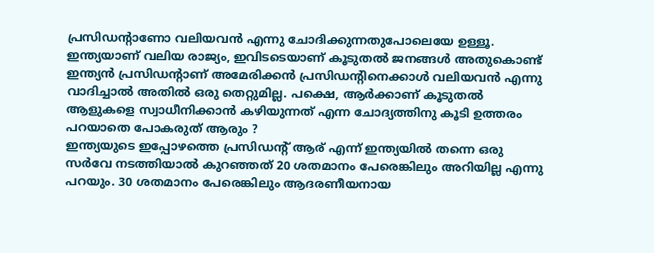പ്രസിഡന്റാണോ വലിയവന്‍ എന്നു ചോദിക്കുന്നതുപോലെയേ ഉള്ളൂ. ഇന്ത്യയാണ് വലിയ രാജ്യം, ഇവിടടെയാണ് കൂടുതല്‍ ജനങ്ങള്‍ അതുകൊണ്ട് ഇന്ത്യന്‍ പ്രസിഡന്റാണ് അമേരിക്കന്‍ പ്രസിഡന്റിനെക്കാള്‍ വലിയവന്‍ എന്നു വാദിച്ചാല്‍ അതില്‍ ഒരു തെറ്റുമില്ല. പക്ഷെ, ആര്‍ക്കാണ് കൂടുതല്‍ ആളുകളെ സ്വാധീനിക്കാന്‍ കഴിയുന്നത് എന്ന ചോദ്യത്തിനു കൂടി ഉത്തരം പറയാതെ പോകരുത് ആരും ?
ഇന്ത്യയുടെ ഇപ്പോഴത്തെ പ്രസിഡന്റ് ആര് എന്ന് ഇന്ത്യയില്‍ തന്നെ ഒരു സര്‍വേ നടത്തിയാല്‍ കുറഞ്ഞത് 20 ശതമാനം പേരെങ്കിലും അറിയില്ല എന്നു പറയും. 30 ശതമാനം പേരെങ്കിലും ആദരണീയനായ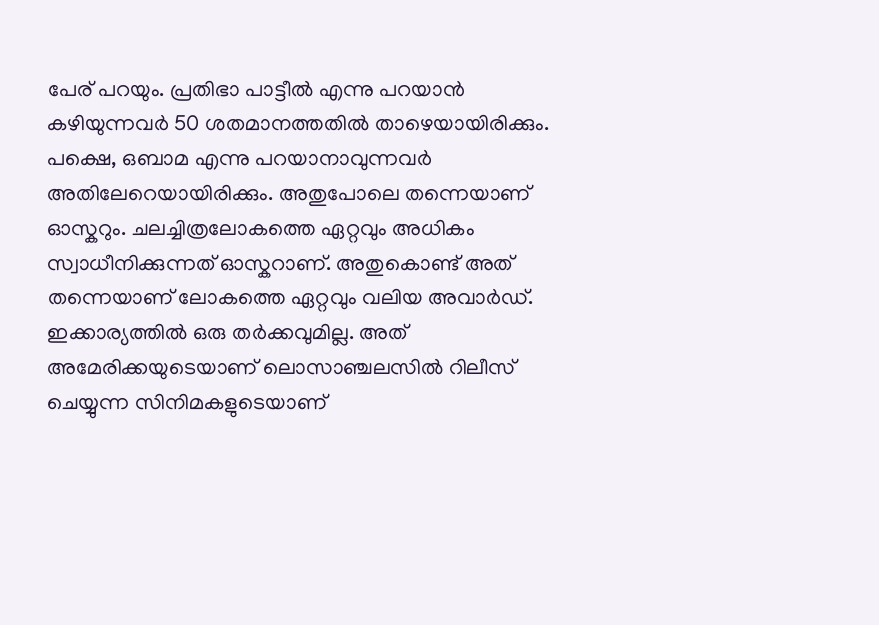പേര് പറയും. പ്രതിഭാ പാട്ടീല്‍ എന്നു പറയാന്‍ കഴിയുന്നവര്‍ 50 ശതമാനത്തതില്‍ താഴെയായിരിക്കും. പക്ഷെ, ഒബാമ എന്നു പറയാനാവുന്നവര്‍ അതിലേറെയായിരിക്കും. അതുപോലെ തന്നെയാണ് ഓസ്കറും. ചലച്ചിത്രലോകത്തെ ഏറ്റവും അധികം സ്വാധീനിക്കുന്നത് ഓസ്കറാണ്. അതുകൊണ്ട് അത് തന്നെയാണ് ലോകത്തെ ഏറ്റവും വലിയ അവാര്‍ഡ്. ഇക്കാര്യത്തില്‍ ഒരു തര്‍ക്കവുമില്ല. അത് അമേരിക്കയുടെയാണ് ലൊസാഞ്ചലസില്‍ റിലീസ് ചെയ്യുന്ന സിനിമകളുടെയാണ്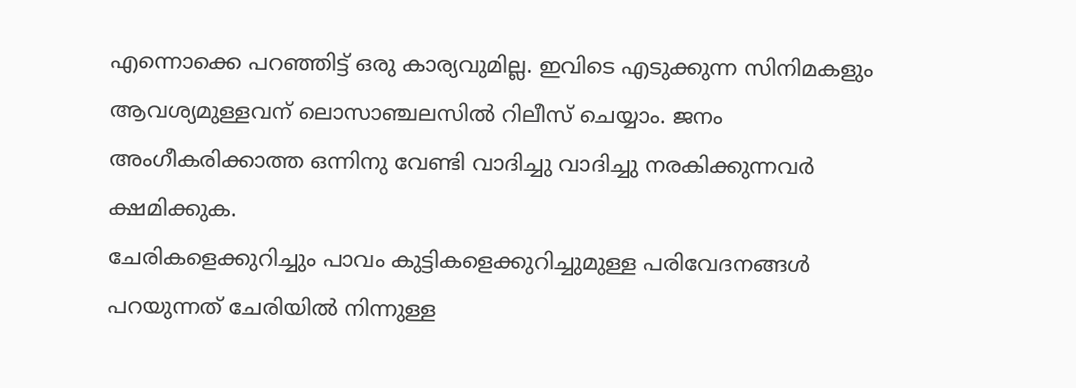എന്നൊക്കെ പറഞ്ഞിട്ട് ഒരു കാര്യവുമില്ല. ഇവിടെ എടുക്കുന്ന സിനിമകളും ആവശ്യമുള്ളവന് ലൊസാഞ്ചലസില്‍ റിലീസ് ചെയ്യാം. ജനം അംഗീകരിക്കാത്ത ഒന്നിനു വേണ്ടി വാദിച്ചു വാദിച്ചു നരകിക്കുന്നവര്‍ ക്ഷമിക്കുക.
ചേരികളെക്കുറിച്ചും പാവം കുട്ടികളെക്കുറിച്ചുമുള്ള പരിവേദനങ്ങള്‍ പറയുന്നത് ചേരിയില്‍ നിന്നുള്ള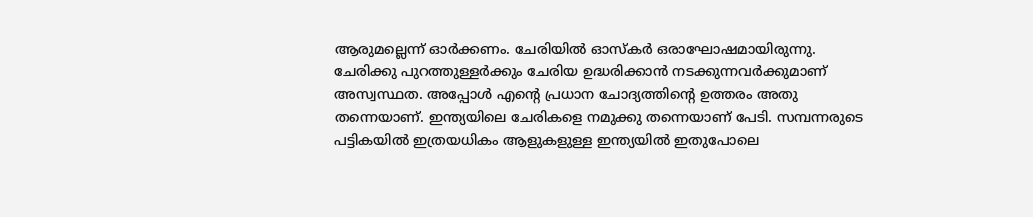ആരുമല്ലെന്ന് ഓര്‍ക്കണം. ചേരിയില്‍ ഓസ്കര്‍ ഒരാഘോഷമായിരുന്നു. ചേരിക്കു പുറത്തുള്ളര്‍ക്കും ചേരിയ ഉദ്ധരിക്കാന്‍ നടക്കുന്നവര്‍ക്കുമാണ് അസ്വസ്ഥത. അപ്പോള്‍ എന്റെ പ്രധാന ചോദ്യത്തിന്റെ ഉത്തരം അതു തന്നെയാണ്. ഇന്ത്യയിലെ ചേരികളെ നമുക്കു തന്നെയാണ് പേടി. സമ്പന്നരുടെ പട്ടികയില്‍ ഇത്രയധികം ആളുകളുള്ള ഇന്ത്യയില്‍ ഇതുപോലെ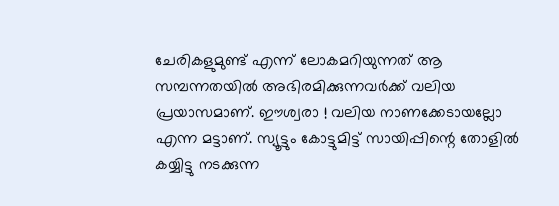ചേരികളുമുണ്ട് എന്ന് ലോകമറിയുന്നത് ആ സമ്പന്നതയില്‍ അഭിരമിക്കുന്നവര്‍ക്ക് വലിയ പ്രയാസമാണ്. ഈശ്വരാ ! വലിയ നാണക്കേടായല്ലോ എന്ന മട്ടാണ്. സ്യൂട്ടും കോട്ടുമിട്ട് സായിപ്പിന്റെ തോളില്‍ കയ്യിട്ടു നടക്കുന്ന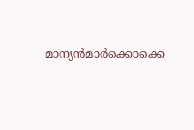മാന്യന്‍മാര്‍ക്കൊക്കെ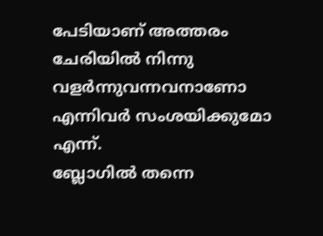പേടിയാണ് അത്തരം ചേരിയില്‍ നിന്നു വളര്‍ന്നുവന്നവനാണോ എന്നിവര്‍ സംശയിക്കുമോ എന്ന്.
ബ്ലോഗില്‍ തന്നെ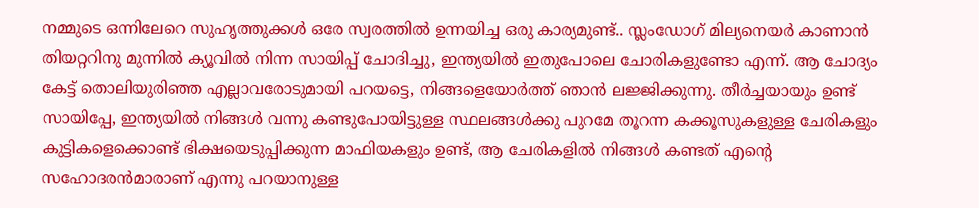നമ്മുടെ ഒന്നിലേറെ സുഹൃത്തുക്കള്‍ ഒരേ സ്വരത്തില്‍ ഉന്നയിച്ച ഒരു കാര്യമുണ്ട്.. സ്ലംഡോഗ് മില്യനെയര്‍ കാണാന്‍ തിയറ്ററിനു മുന്നില്‍ ക്യൂവില്‍ നിന്ന സായിപ്പ് ചോദിച്ചു, ഇന്ത്യയില്‍ ഇതുപോലെ ചോരികളുണ്ടോ എന്ന്. ആ ചോദ്യം കേട്ട് തൊലിയുരിഞ്ഞ എല്ലാവരോടുമായി പറയട്ടെ, നിങ്ങളെയോര്‍ത്ത് ഞാന്‍ ലജ്ജിക്കുന്നു. തീര്‍ച്ചയായും ഉണ്ട് സായിപ്പേ, ഇന്ത്യയില്‍ നിങ്ങള്‍ വന്നു കണ്ടുപോയിട്ടുള്ള സ്ഥലങ്ങള്‍ക്കു പുറമേ തൂറന്ന കക്കൂസുകളുള്ള ചേരികളും കുട്ടികളെക്കൊണ്ട് ഭിക്ഷയെടുപ്പിക്കുന്ന മാഫിയകളും ഉണ്ട്, ആ ചേരികളില്‍ നിങ്ങള്‍ കണ്ടത് എന്റെ സഹോദരന്‍മാരാണ് എന്നു പറയാനുള്ള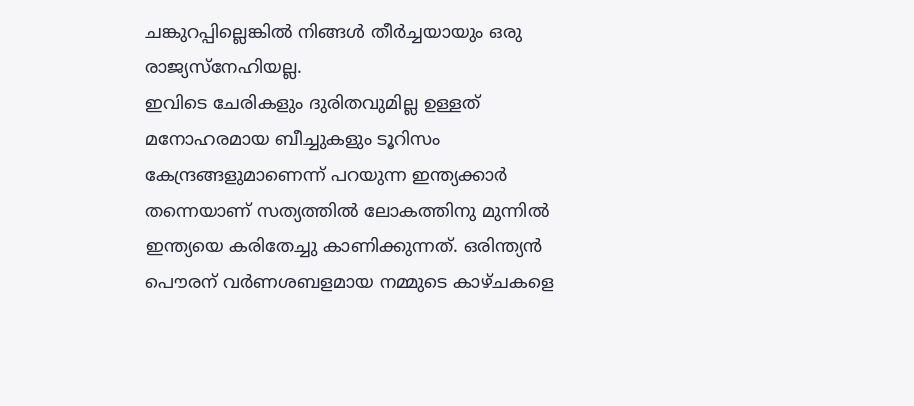ചങ്കുറപ്പില്ലെങ്കില്‍ നിങ്ങള്‍ തീര്‍ച്ചയായും ഒരു രാജ്യസ്നേഹിയല്ല.
ഇവിടെ ചേരികളും ദുരിതവുമില്ല ഉള്ളത് മനോഹരമായ ബീച്ചുകളും ടൂറിസം കേന്ദ്രങ്ങളുമാണെന്ന് പറയുന്ന ഇന്ത്യക്കാര്‍ തന്നെയാണ് സത്യത്തില്‍ ലോകത്തിനു മുന്നില്‍ ഇന്ത്യയെ കരിതേച്ചു കാണിക്കുന്നത്. ഒരിന്ത്യന്‍ പൌരന് വര്‍ണശബളമായ നമ്മുടെ കാഴ്ചകളെ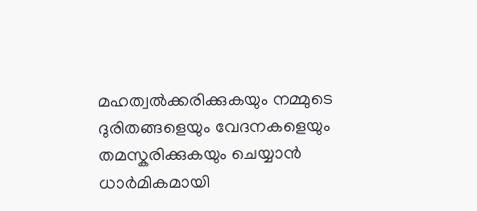മഹത്വല്‍ക്കരിക്കുകയും നമ്മുടെ ദുരിതങ്ങളെയും വേദനകളെയും തമസ്കരിക്കുകയും ചെയ്യാന്‍ ധാര്‍മികമായി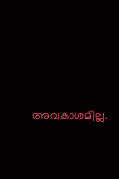അവകാശമില്ല.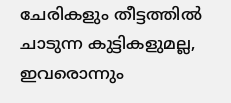ചേരികളും തീട്ടത്തില്‍ ചാടുന്ന കുട്ടികളുമല്ല, ഇവരൊന്നും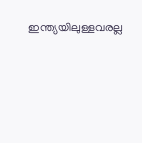ഇന്ത്യയിലുള്ളവരല്ല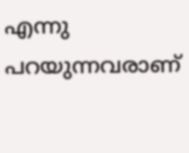എന്നു പറയുന്നവരാണ്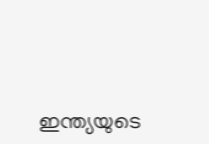ഇന്ത്യയുടെ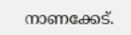നാണക്കേട്.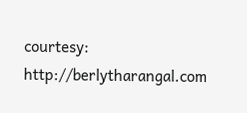courtesy: http://berlytharangal.com